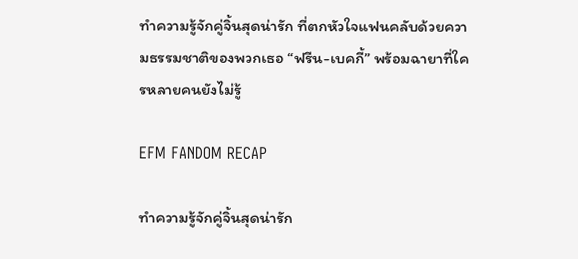ทำความรู้จักคู่จิ้นสุดน่ารัก ที่ตกหัวใจแฟนคลับด้วยความธรรมชาติของพวกเธอ “ฟรีน-เบคกี้” พร้อมฉายาที่ใครหลายคนยังไม่รู้

EFM FANDOM RECAP

ทำความรู้จักคู่จิ้นสุดน่ารัก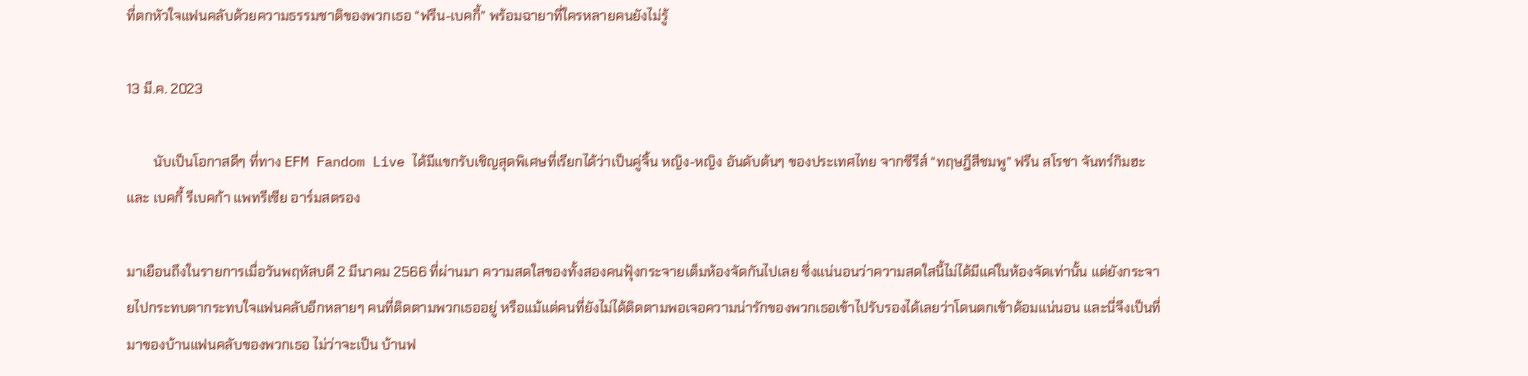ที่ตกหัวใจแฟนคลับด้วยความธรรมชาติของพวกเธอ “ฟรีน-เบคกี้” พร้อมฉายาที่ใครหลายคนยังไม่รู้

13 มี.ค. 2023

        นับเป็นโอกาสดีๆ ที่ทาง EFM Fandom Live ได้มีแขกรับเชิญสุดพิเศษที่เรียกได้ว่าเป็นคู่จิ้น หญิง-หญิง อันดับต้นๆ ของประเทศไทย จากซีรีส์ “ทฤษฎีสีชมพู” ฟรีน สโรชา จันทร์กิมฮะ และ เบคกี้ รีเบคก้า แพทรีเซีย อาร์มสตรอง

มาเยือนถึงในรายการเมื่อวันพฤหัสบดี 2 มีนาคม 2566 ที่ผ่านมา ความสดใสของทั้งสองคนฟุ้งกระจายเต็มห้องจัดกันไปเลย ซึ่งแน่นอนว่าความสดใสนี้ไม่ได้มีแค่ในห้องจัดเท่านั้น แต่ยังกระจายไปกระทบตากระทบใจแฟนคลับอีกหลายๆ คนที่ติดตามพวกเธออยู่ หรือแม้แต่คนที่ยังไม่ได้ติดตามพอเจอความน่ารักของพวกเธอเข้าไปรับรองได้เลยว่าโดนตกเข้าด้อมแน่นอน และนี่จึงเป็นที่มาของบ้านแฟนคลับของพวกเธอ ไม่ว่าจะเป็น บ้านฟ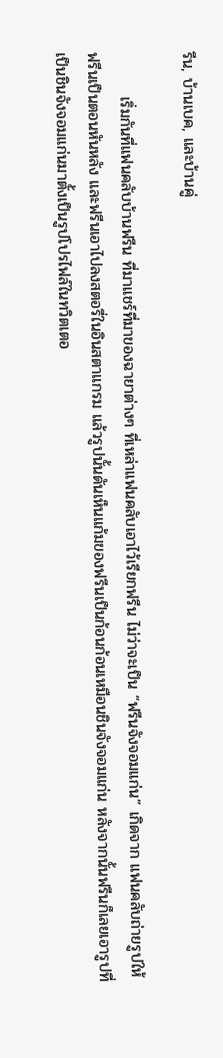รีน, บ้านเบค, และบ้านคู่

        เริ่มกันที่แฟนคลับบ้านฟรีน ที่มาแชร์ที่มาของฉายาต่างๆ ที่เหล่าแฟนคลับเอาไว้เรียกฟรีน ไม่ว่าจะเป็น “ฟรีนจังจอมแก่น” เกิดจาก แฟนคลับถ่ายรูปให้ฟรีนเป็นตอนหันหลัง และฟรีนเอาไปลงสตอรี่ในอินสตาแกรม แล้วรูปนั้นดันเห็นแก้มของฟรีนเป็นก้อนก้อนเหมือนชินจังจอมแก่น หลังจากนั้นฟรีนก็เลยเอารูปที่เป็นชินจังจอมแก่นมาตั้งเป็นรูปโปรไฟล์ในทวิตเตอ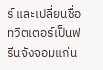ร์ และเปลี่ยนชื่อทวิตเตอร์เป็นฟรีนจังจอมแก่น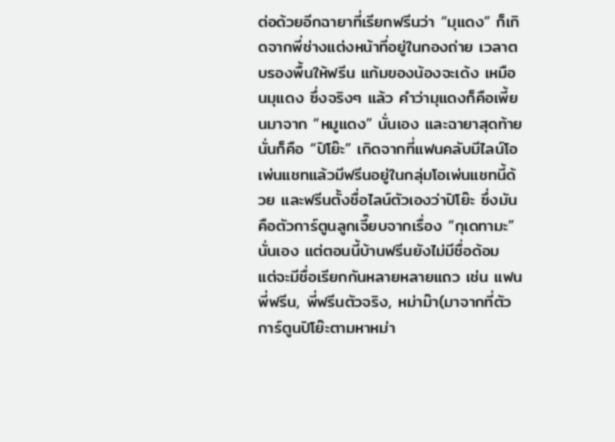ต่อด้วยอีกฉายาที่เรียกฟรีนว่า “มุแดง” ก็เกิดจากพี่ช่างแต่งหน้าที่อยู่ในกองถ่าย เวลาตบรองพื้นให้ฟรีน แก้มของน้องจะเด้ง เหมือนมุแดง ซึ่งจริงๆ แล้ว คำว่ามุแดงก็คือเพี้ยนมาจาก “หมูแดง” นั่นเอง และฉายาสุดท้ายนั่นก็คือ “ปิโย๊ะ” เกิดจากที่แฟนคลับมีไลน์โอเพ่นแชทแล้วมีฟรีนอยู่ในกลุ่มโอเพ่นแชทนี้ด้วย และฟรีนตั้งชื่อไลน์ตัวเองว่าปิโย๊ะ ซึ่งมันคือตัวการ์ตูนลูกเจี๊ยบจากเรื่อง “กุเดทามะ” นั่นเอง แต่ตอนนี้บ้านฟรีนยังไม่มีชื่อด้อม แต่จะมีชื่อเรียกกันหลายหลายแถว เช่น แฟนพี่ฟรีน, พี่ฟรีนตัวจริง, หม่าม๊า(มาจากที่ตัวการ์ตูนปิโย๊ะตามหาหม่า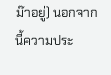ม๊าอยู่) นอกจากนี้ความประ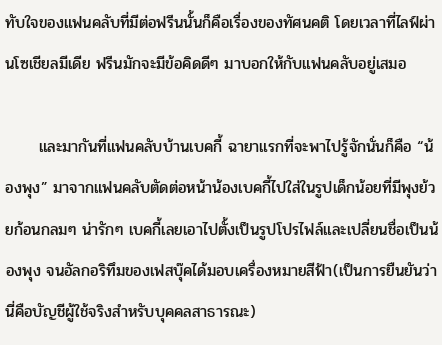ทับใจของแฟนคลับที่มีต่อฟรีนนั้นก็คือเรื่องของทัศนคติ โดยเวลาที่ไลฟ์ผ่านโซเชียลมีเดีย ฟรีนมักจะมีข้อคิดดีๆ มาบอกให้กับแฟนคลับอยู่เสมอ

      และมากันที่แฟนคลับบ้านเบคกี้ ฉายาแรกที่จะพาไปรู้จักนั่นก็คือ “น้องพุง” มาจากแฟนคลับตัดต่อหน้าน้องเบคกี้ไปใส่ในรูปเด็กน้อยที่มีพุงย้วยก้อนกลมๆ น่ารักๆ เบคกี้เลยเอาไปตั้งเป็นรูปโปรไฟล์และเปลี่ยนชื่อเป็นน้องพุง จนอัลกอริทึมของเฟสบุ๊คได้มอบเครื่องหมายสีฟ้า(เป็นการยืนยันว่านี่คือบัญชีผู้ใช้จริงสำหรับบุคคลสาธารณะ)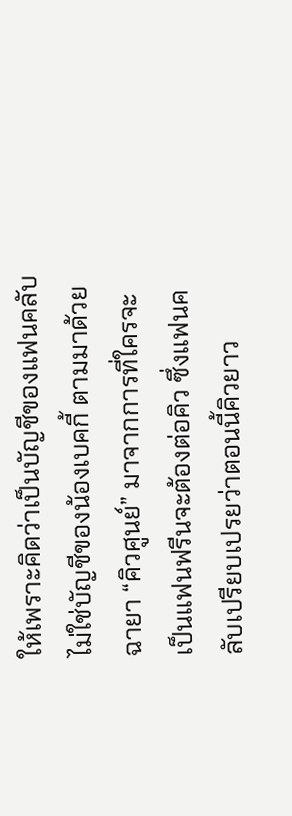ให้เพราะคิดว่าเป็นบัญชีของแฟนคลับ ไม่ใช่บัญชีของน้องเบคกี้ ตามมาด้วยฉายา “คิวศูนย์” มาจากการที่ใครจะเป็นแฟนฟรีนจะต้องต่อคิว ซึ่งแฟนคลับเปรียบเปรยว่าตอนนี้คิวยาว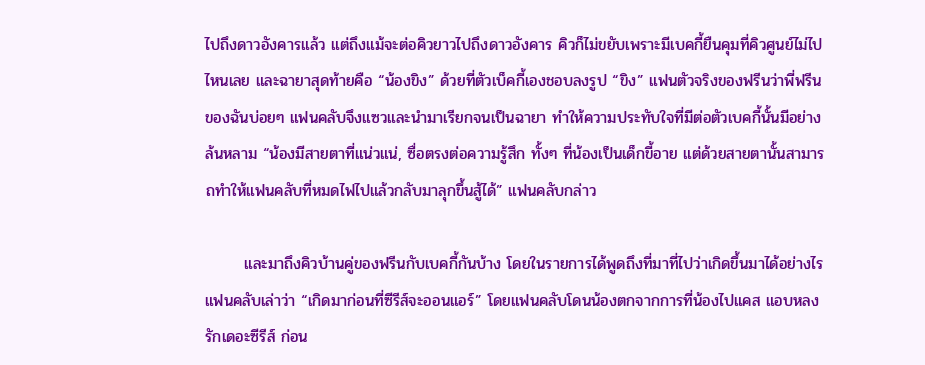ไปถึงดาวอังคารแล้ว แต่ถึงแม้จะต่อคิวยาวไปถึงดาวอังคาร คิวก็ไม่ขยับเพราะมีเบคกี้ยืนคุมที่คิวศูนย์ไม่ไปไหนเลย และฉายาสุดท้ายคือ “น้องขิง” ด้วยที่ตัวเบ็คกี้เองชอบลงรูป “ขิง” แฟนตัวจริงของฟรีนว่าพี่ฟรีนของฉันบ่อยๆ แฟนคลับจึงแซวและนำมาเรียกจนเป็นฉายา ทำให้ความประทับใจที่มีต่อตัวเบคกี้นั้นมีอย่างล้นหลาม “น้องมีสายตาที่แน่วแน่, ซื่อตรงต่อความรู้สึก ทั้งๆ ที่น้องเป็นเด็กขี้อาย แต่ด้วยสายตานั้นสามารถทำให้แฟนคลับที่หมดไฟไปแล้วกลับมาลุกขึ้นสู้ได้” แฟนคลับกล่าว

       และมาถึงคิวบ้านคู่ของฟรีนกับเบคกี้กันบ้าง โดยในรายการได้พูดถึงที่มาที่ไปว่าเกิดขึ้นมาได้อย่างไร แฟนคลับเล่าว่า “เกิดมาก่อนที่ซีรีส์จะออนแอร์” โดยแฟนคลับโดนน้องตกจากการที่น้องไปแคส แอบหลงรักเดอะซีรีส์ ก่อน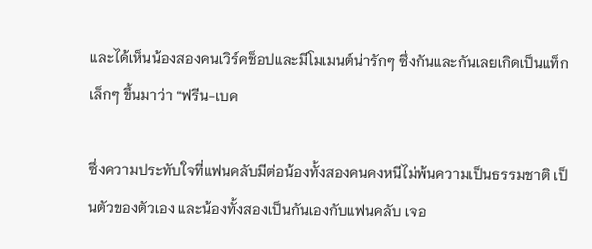และได้เห็นน้องสองคนเวิร์คช็อปและมีโมเมนต์น่ารักๆ ซึ่งกันและกันเลยเกิดเป็นแท็กเล็กๆ ขึ้นมาว่า “ฟรีน-เบค

ซึ่งความประทับใจที่แฟนคลับมีต่อน้องทั้งสองคนคงหนีไม่พ้นความเป็นธรรมชาติ เป็นตัวของตัวเอง และน้องทั้งสองเป็นกันเองกับแฟนคลับ เจอ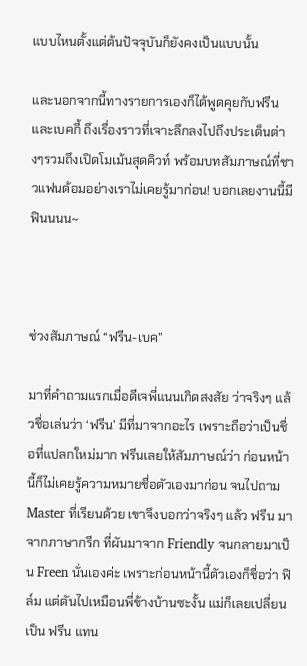แบบไหนตั้งแต่ต้นปัจจุบันก็ยังคงเป็นแบบนั้น

และนอกจากนี้ทางรายการเองก็ได้พูดคุยกับฟรีนและเบคกี้ ถึงเรื่องราวที่เจาะลึกลงไปถึงประเด็นต่างๆรวมถึงเปิดโมเม้นสุดคิวท์ พร้อมบทสัมภาษณ์ที่ชาวแฟนด้อมอย่างเราไม่เคยรู้มาก่อน! บอกเลยงานนี้มีฟินนนน~



ช่วงสัมภาษณ์ “ฟรีน-เบค”

มาที่คำถามแรกเมื่อดีเจพี่แนนเกิดสงสัย ว่าจริงๆ แล้วชื่อเล่นว่า ‘ฟรีน’ มีที่มาจากอะไร เพราะถือว่าเป็นชื่อที่แปลกใหม่มาก ฟรีนเลยให้สัมภาษณ์ว่า ก่อนหน้านี้ก็ไม่เคยรู้ความหมายชื่อตัวเองมาก่อน จนไปถาม Master ที่เรียนด้วย เขาจึงบอกว่าจริงๆ แล้ว ฟรีน มาจากภาษากรีก ที่ผันมาจาก Friendly จนกลายมาเป็น Freen นั่นเองค่ะ เพราะก่อนหน้านี้ตัวเองก็ชื่อว่า ฟิล์ม แต่ดันไปเหมือนพี่ข้างบ้านซะงั้น แม่ก็เลยเปลี่ยนเป็น ฟรีน แทน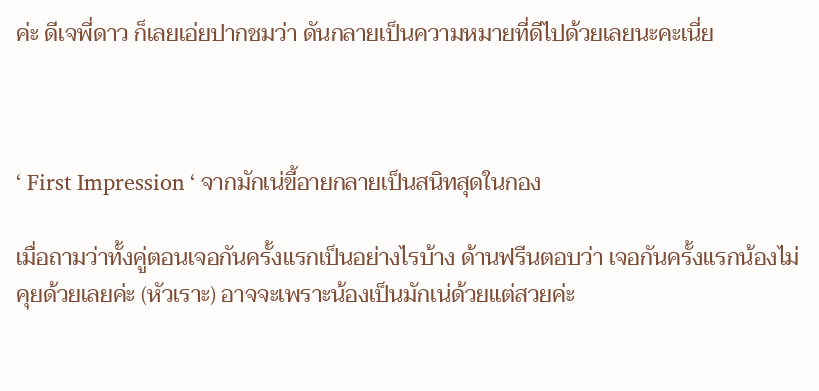ค่ะ ดีเจพี่ดาว ก็เลยเอ่ยปากชมว่า ดันกลายเป็นความหมายที่ดีไปด้วยเลยนะคะเนี่ย



‘ First Impression ‘ จากมักเน่ขี้อายกลายเป็นสนิทสุดในกอง

เมื่อถามว่าทั้งคู่ตอนเจอกันครั้งแรกเป็นอย่างไรบ้าง ด้านฟรีนตอบว่า เจอกันครั้งแรกน้องไม่คุยด้วยเลยค่ะ (หัวเราะ) อาจจะเพราะน้องเป็นมักเน่ด้วยแต่สวยค่ะ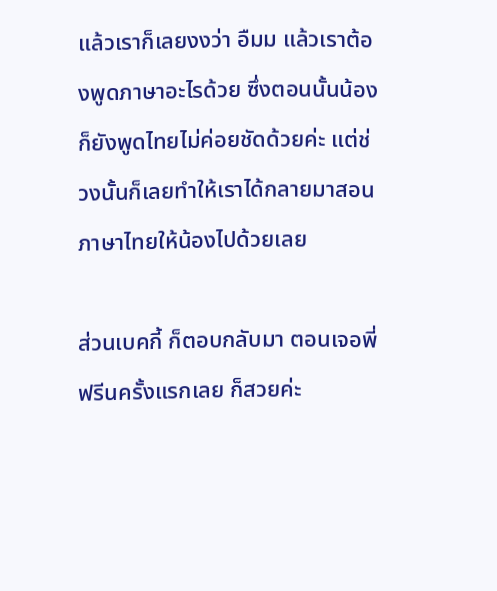แล้วเราก็เลยงงว่า อืมม แล้วเราต้องพูดภาษาอะไรด้วย ซึ่งตอนนั้นน้องก็ยังพูดไทยไม่ค่อยชัดด้วยค่ะ แต่ช่วงนั้นก็เลยทำให้เราได้กลายมาสอนภาษาไทยให้น้องไปด้วยเลย

ส่วนเบคกี้ ก็ตอบกลับมา ตอนเจอพี่ฟรีนครั้งแรกเลย ก็สวยค่ะ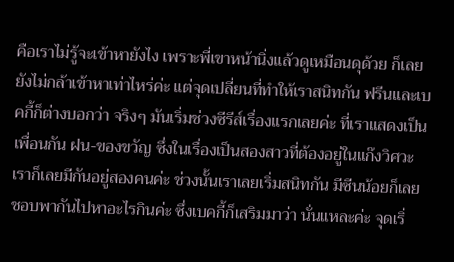คือเราไม่รู้จะเข้าหายังไง เพราะพี่เขาหน้านิ่งแล้วดูเหมือนดุด้วย ก็เลยยังไม่กล้าเข้าหาเท่าไหร่ค่ะ แต่จุดเปลี่ยนที่ทำให้เราสนิทกัน ฟรีนและเบคกี้ก็ต่างบอกว่า จริงๆ มันเริ่มช่วงซีรีส์เรื่องแรกเลยค่ะ ที่เราแสดงเป็นเพื่อนกัน ฝน-ของขวัญ ซึ่งในเรื่องเป็นสองสาวที่ต้องอยู่ในแก๊งวิศวะ เราก็เลยมีกันอยู่สองคนค่ะ ช่วงนั้นเราเลยเริ่มสนิทกัน มีซีนน้อยก็เลย ชอบพากันไปหาอะไรกินค่ะ ซึ่งเบคกี้ก็เสริมมาว่า นั่นแหละค่ะ จุดเริ่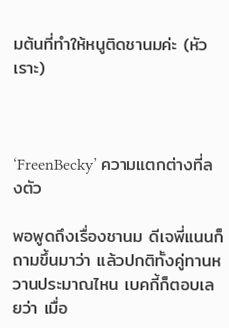มต้นที่ทำให้หนูติดชานมค่ะ (หัวเราะ)



‘FreenBecky’ ความแตกต่างที่ลงตัว

พอพูดถึงเรื่องชานม ดีเจพี่แนนก็ถามขึ้นมาว่า แล้วปกติทั้งคู่ทานหวานประมาณไหน เบคกี้ก็ตอบเลยว่า เมื่อ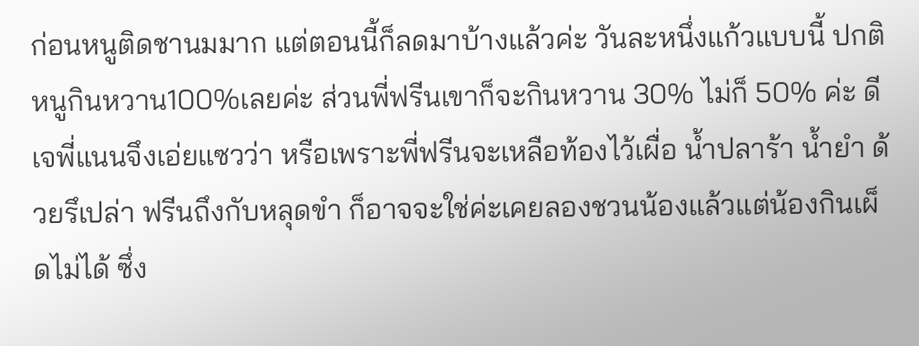ก่อนหนูติดชานมมาก แต่ตอนนี้ก็ลดมาบ้างแล้วค่ะ วันละหนึ่งแก้วแบบนี้ ปกติหนูกินหวาน100%เลยค่ะ ส่วนพี่ฟรีนเขาก็จะกินหวาน 30% ไม่ก็ 50% ค่ะ ดีเจพี่แนนจึงเอ่ยแซวว่า หรือเพราะพี่ฟรีนจะเหลือท้องไว้เผื่อ น้ำปลาร้า น้ำยำ ด้วยรึเปล่า ฟรีนถึงกับหลุดขำ ก็อาจจะใช่ค่ะเคยลองชวนน้องแล้วแต่น้องกินเผ็ดไม่ได้ ซึ่ง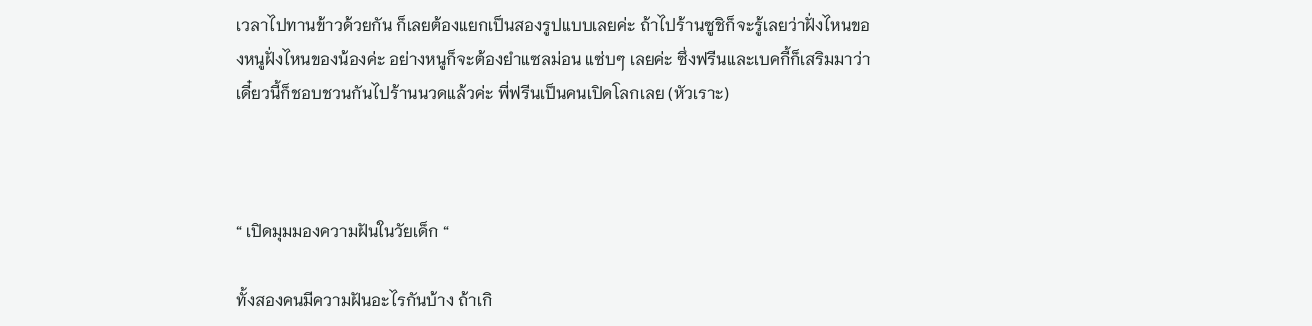เวลาไปทานข้าวด้วยกัน ก็เลยต้องแยกเป็นสองรูปแบบเลยค่ะ ถ้าไปร้านซูชิก็จะรู้เลยว่าฝั่งไหนของหนูฝั่งไหนของน้องค่ะ อย่างหนูก็จะต้องยำแซลม่อน แซ่บๆ เลยค่ะ ซึ่งฟรีนและเบคกี้ก็เสริมมาว่าเดี๋ยวนี้ก็ชอบชวนกันไปร้านนวดแล้วค่ะ พี่ฟรีนเป็นคนเปิดโลกเลย (หัวเราะ)



“ เปิดมุมมองความฝันในวัยเด็ก “

ทั้งสองคนมีความฝันอะไรกันบ้าง ถ้าเกิ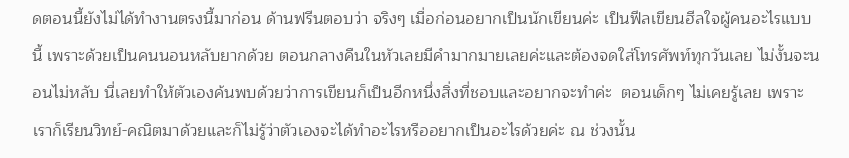ดตอนนี้ยังไม่ได้ทำงานตรงนี้มาก่อน ด้านฟรีนตอบว่า จริงๆ เมื่อก่อนอยากเป็นนักเขียนค่ะ เป็นฟีลเขียนฮีลใจผู้คนอะไรแบบนี้ เพราะด้วยเป็นคนนอนหลับยากด้วย ตอนกลางคืนในหัวเลยมีคำมากมายเลยค่ะและต้องจดใส่โทรศัพท์ทุกวันเลย ไม่งั้นจะนอนไม่หลับ นี่เลยทำให้ตัวเองค้นพบด้วยว่าการเขียนก็เป็นอีกหนึ่งสิ่งที่ชอบและอยากจะทำค่ะ  ตอนเด็กๆ ไม่เคยรู้เลย เพราะเราก็เรียนวิทย์-คณิตมาด้วยและก็ไม่รู้ว่าตัวเองจะได้ทำอะไรหรืออยากเป็นอะไรด้วยค่ะ ณ ช่วงนั้น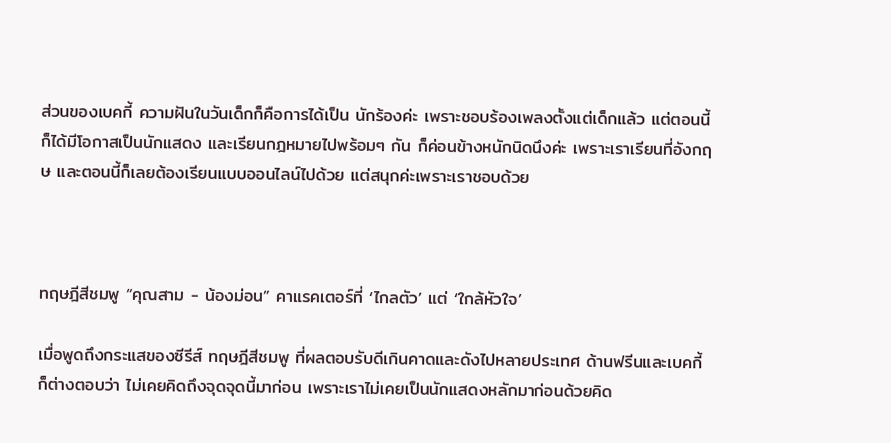ส่วนของเบคกี้ ความฝันในวันเด็กก็คือการได้เป็น นักร้องค่ะ เพราะชอบร้องเพลงตั้งแต่เด็กแล้ว แต่ตอนนี้ก็ได้มีโอกาสเป็นนักแสดง และเรียนกฎหมายไปพร้อมๆ กัน ก็ค่อนข้างหนักนิดนึงค่ะ เพราะเราเรียนที่อังกฤษ และตอนนี้ก็เลยต้องเรียนแบบออนไลน์ไปด้วย แต่สนุกค่ะเพราะเราชอบด้วย



ทฤษฎีสีชมพู “คุณสาม - น้องม่อน” คาแรคเตอร์ที่ ‘ไกลตัว’ แต่ ‘ใกล้หัวใจ’

เมื่อพูดถึงกระแสของซีรีส์ ทฤษฎีสีชมพู ที่ผลตอบรับดีเกินคาดและดังไปหลายประเทศ ด้านฟรีนและเบคกี้ ก็ต่างตอบว่า ไม่เคยคิดถึงจุดจุดนี้มาก่อน เพราะเราไม่เคยเป็นนักแสดงหลักมาก่อนด้วยคิด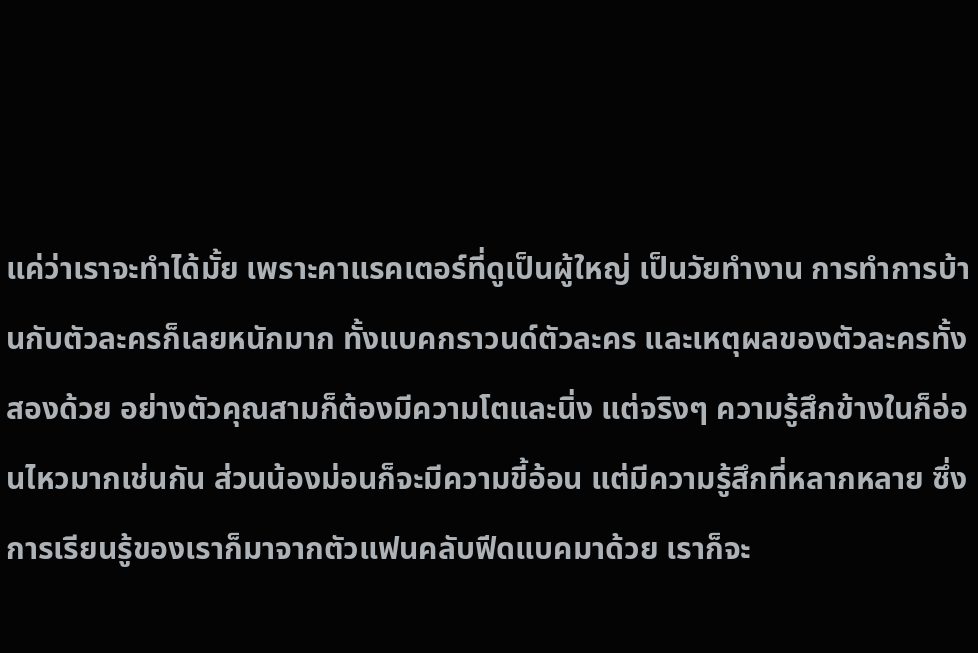แค่ว่าเราจะทำได้มั้ย เพราะคาแรคเตอร์ที่ดูเป็นผู้ใหญ่ เป็นวัยทำงาน การทำการบ้านกับตัวละครก็เลยหนักมาก ทั้งแบคกราวนด์ตัวละคร และเหตุผลของตัวละครทั้งสองด้วย อย่างตัวคุณสามก็ต้องมีความโตและนิ่ง แต่จริงๆ ความรู้สึกข้างในก็อ่อนไหวมากเช่นกัน ส่วนน้องม่อนก็จะมีความขี้อ้อน แต่มีความรู้สึกที่หลากหลาย ซึ่งการเรียนรู้ของเราก็มาจากตัวแฟนคลับฟีดแบคมาด้วย เราก็จะ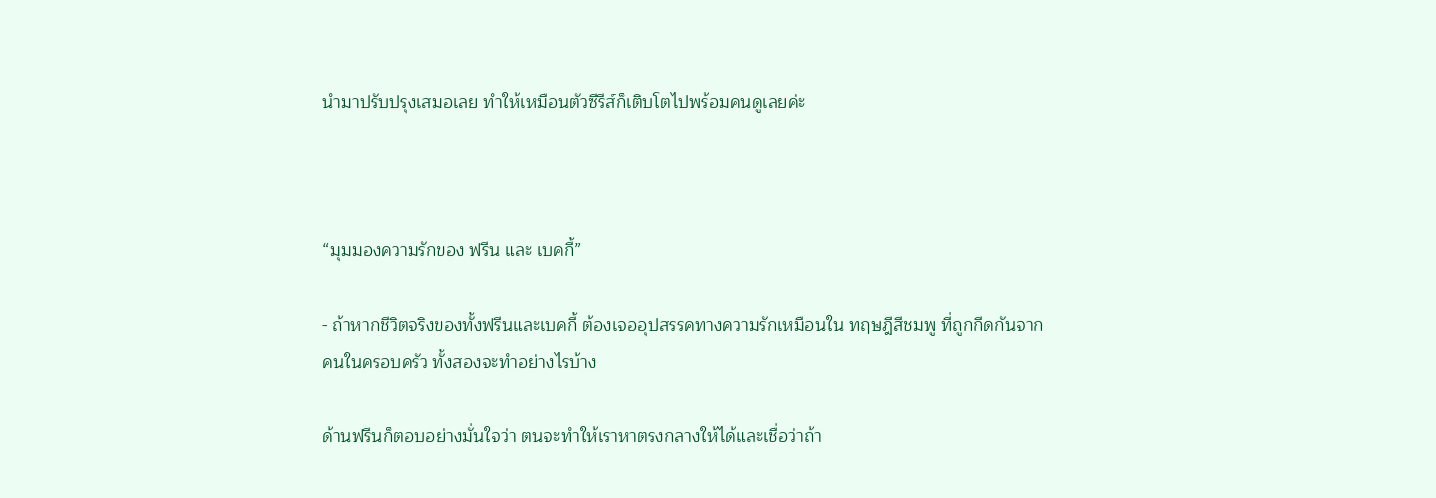นำมาปรับปรุงเสมอเลย ทำให้เหมือนตัวซีรีส์ก็เติบโตไปพร้อมคนดูเลยค่ะ



“มุมมองความรักของ ฟรีน และ เบคกี้”

- ถ้าหากชีวิตจริงของทั้งฟรีนและเบคกี้ ต้องเจออุปสรรคทางความรักเหมือนใน ทฤษฎีสีชมพู ที่ถูกกีดกันจากคนในครอบครัว ทั้งสองจะทำอย่างไรบ้าง

ด้านฟรีนก็ตอบอย่างมั่นใจว่า ตนจะทำให้เราหาตรงกลางให้ได้และเชื่อว่าถ้า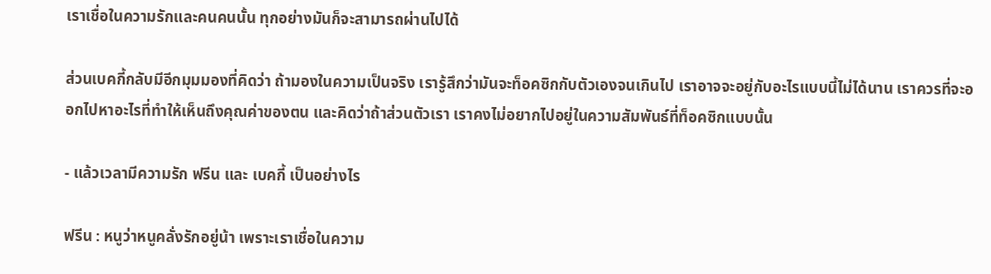เราเชื่อในความรักและคนคนนั้น ทุกอย่างมันก็จะสามารถผ่านไปได้

ส่วนเบคกี้กลับมีอีกมุมมองที่คิดว่า ถ้ามองในความเป็นจริง เรารู้สึกว่ามันจะท็อคซิกกับตัวเองจนเกินไป เราอาจจะอยู่กับอะไรแบบนี้ไม่ได้นาน เราควรที่จะออกไปหาอะไรที่ทำให้เห็นถึงคุณค่าของตน และคิดว่าถ้าส่วนตัวเรา เราคงไม่อยากไปอยู่ในความสัมพันธ์ที่ท็อคซิกแบบนั้น

- แล้วเวลามีความรัก ฟรีน และ เบคกี้ เป็นอย่างไร

ฟรีน : หนูว่าหนูคลั่งรักอยู่น้า เพราะเราเชื่อในความ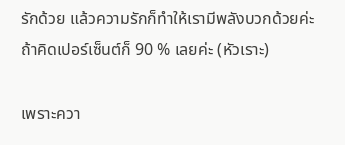รักด้วย แล้วความรักก็ทำให้เรามีพลังบวกด้วยค่ะ ถ้าคิดเปอร์เซ็นต์ก็ 90 % เลยค่ะ (หัวเราะ)

เพราะควา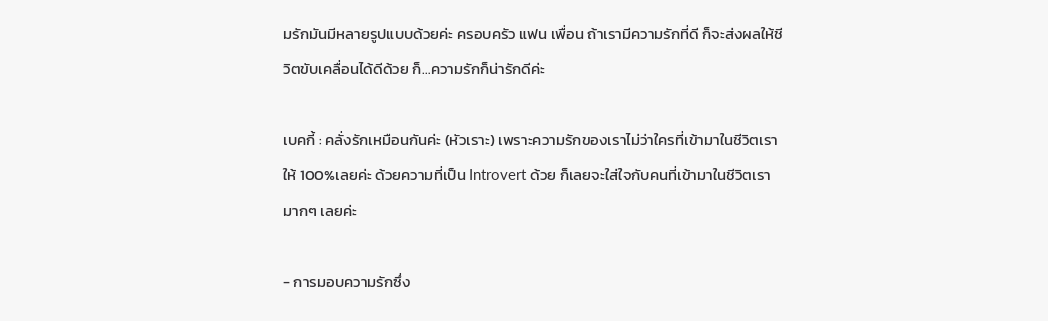มรักมันมีหลายรูปแบบด้วยค่ะ ครอบครัว แฟน เพื่อน ถ้าเรามีความรักที่ดี ก็จะส่งผลให้ชีวิตขับเคลื่อนได้ดีด้วย ก็…ความรักก็น่ารักดีค่ะ

เบคกี้ : คลั่งรักเหมือนกันค่ะ (หัวเราะ) เพราะความรักของเราไม่ว่าใครที่เข้ามาในชีวิตเราให้ 100%เลยค่ะ ด้วยความที่เป็น Introvert ด้วย ก็เลยจะใส่ใจกับคนที่เข้ามาในชีวิตเรามากๆ เลยค่ะ

- การมอบความรักซึ่ง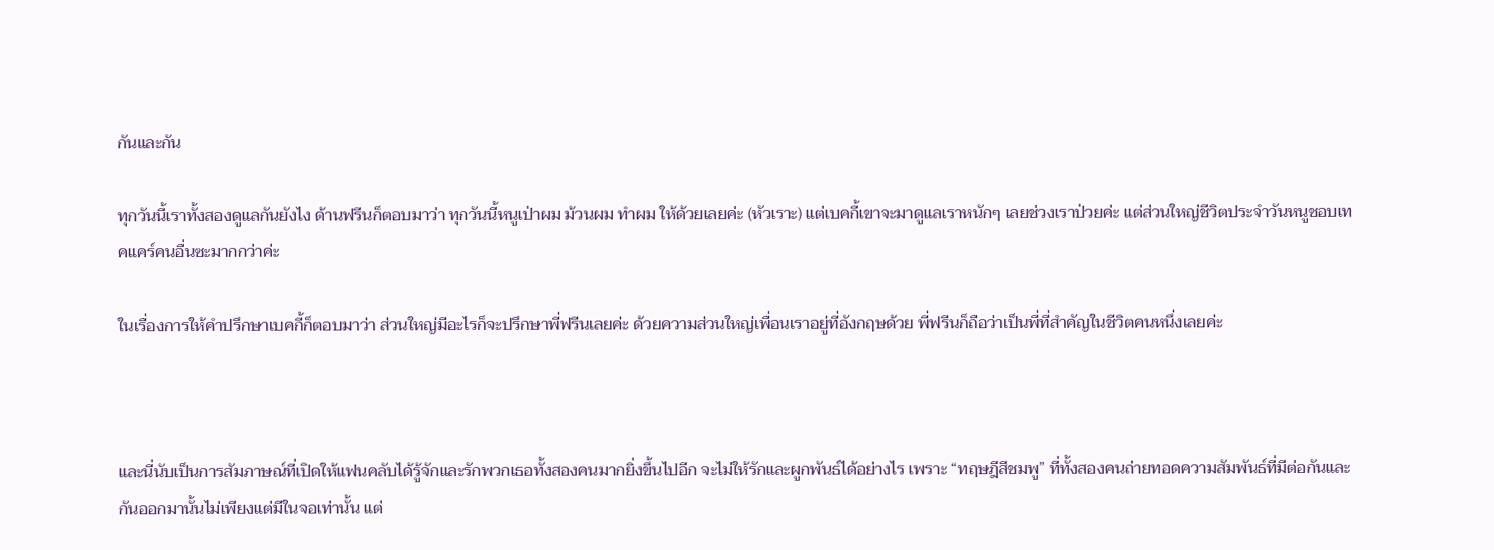กันและกัน

ทุกวันนี้เราทั้งสองดูแลกันยังไง ด้านฟรีนก็ตอบมาว่า ทุกวันนี้หนูเป่าผม ม้วนผม ทำผม ให้ด้วยเลยค่ะ (หัวเราะ) แต่เบคกี้เขาจะมาดูแลเราหนักๆ เลยช่วงเราป่วยค่ะ แต่ส่วนใหญ่ชีวิตประจำวันหนูชอบเทคแคร์คนอื่นซะมากกว่าค่ะ

ในเรื่องการให้คำปรึกษาเบคกี้ก็ตอบมาว่า ส่วนใหญ่มีอะไรก็จะปรึกษาพี่ฟรีนเลยค่ะ ด้วยความส่วนใหญ่เพื่อนเราอยู่ที่อังกฤษด้วย พี่ฟรีนก็ถือว่าเป็นพี่ที่สำคัญในชีวิตคนหนึ่งเลยค่ะ



และนี่นับเป็นการสัมภาษณ์ที่เปิดให้แฟนคลับได้รู้จักและรักพวกเธอทั้งสองคนมากยิ่งขึ้นไปอีก จะไม่ให้รักและผูกพันธ์ได้อย่างไร เพราะ “ทฤษฎีสีชมพู” ที่ทั้งสองคนถ่ายทอดความสัมพันธ์ที่มีต่อกันและกันออกมานั้นไม่เพียงแต่มีในจอเท่านั้น แต่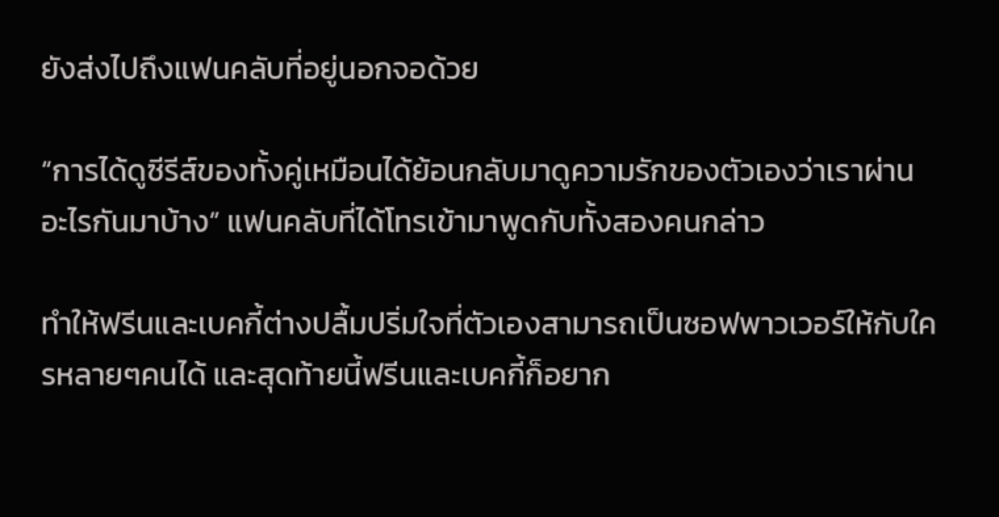ยังส่งไปถึงแฟนคลับที่อยู่นอกจอด้วย

“การได้ดูซีรีส์ของทั้งคู่เหมือนได้ย้อนกลับมาดูความรักของตัวเองว่าเราผ่านอะไรกันมาบ้าง” แฟนคลับที่ได้โทรเข้ามาพูดกับทั้งสองคนกล่าว

ทำให้ฟรีนและเบคกี้ต่างปลื้มปริ่มใจที่ตัวเองสามารถเป็นซอฟพาวเวอร์ให้กับใครหลายๆคนได้ และสุดท้ายนี้ฟรีนและเบคกี้ก็อยาก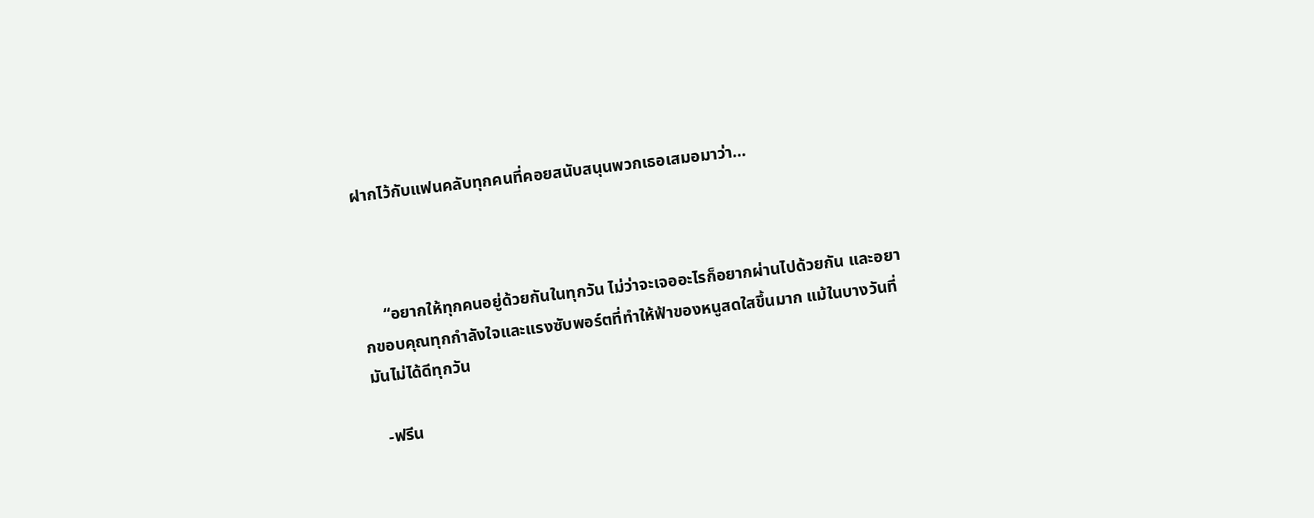ฝากไว้กับแฟนคลับทุกคนที่คอยสนับสนุนพวกเธอเสมอมาว่า…



     “อยากให้ทุกคนอยู่ด้วยกันในทุกวัน ไม่ว่าจะเจออะไรก็อยากผ่านไปด้วยกัน และอยากขอบคุณทุกกำลังใจและแรงซับพอร์ตที่ทำให้ฟ้าของหนูสดใสขึ้นมาก แม้ในบางวันที่มันไม่ได้ดีทุกวัน

   -ฟรีน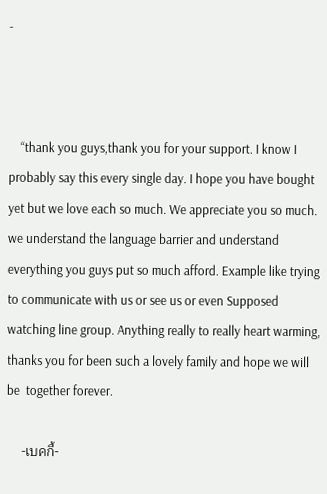-



    “thank you guys,thank you for your support. I know I probably say this every single day. I hope you have bought yet but we love each so much. We appreciate you so much. we understand the language barrier and understand everything you guys put so much afford. Example like trying to communicate with us or see us or even Supposed watching line group. Anything really to really heart warming, thanks you for been such a lovely family and hope we will be  together forever.

    -เบคกี้-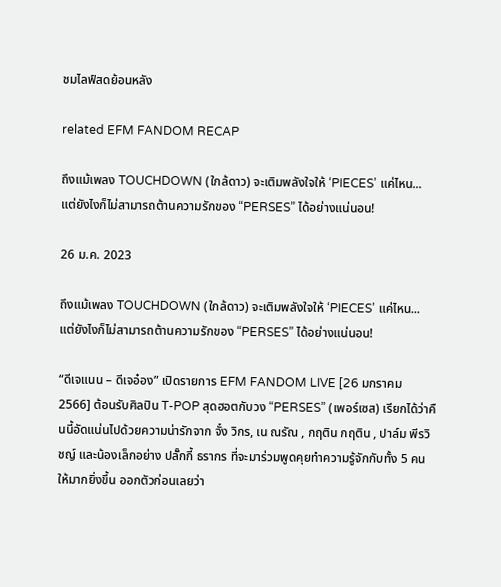ชมไลฟ์สดย้อนหลัง

related EFM FANDOM RECAP

ถึงแม้เพลง TOUCHDOWN (ใกล้ดาว) จะเติมพลังใจให้ ‘PIECES’ แค่ไหน... แต่ยังไงก็ไม่สามารถต้านความรักของ “PERSES” ได้อย่างแน่นอน!

26 ม.ค. 2023

ถึงแม้เพลง TOUCHDOWN (ใกล้ดาว) จะเติมพลังใจให้ ‘PIECES’ แค่ไหน... แต่ยังไงก็ไม่สามารถต้านความรักของ “PERSES” ได้อย่างแน่นอน!

“ดีเจแนน – ดีเจอ๋อง” เปิดรายการ EFM FANDOM LIVE [26 มกราคม 2566] ต้อนรับศิลปิน T-POP สุดฮอตกับวง “PERSES” (เพอร์เซส) เรียกได้ว่าคืนนี้อัดแน่นไปด้วยความน่ารักจาก จั๋ง วิกร, เน ณรัณ , กฤติน กฤติน , ปาล์ม พีรวิชญ์ และน้องเล็กอย่าง ปลั๊กกี้ ธรากร ที่จะมาร่วมพูดคุยทำความรู้จักกับทั้ง 5 คนให้มากยิ่งขึ้น ออกตัวก่อนเลยว่า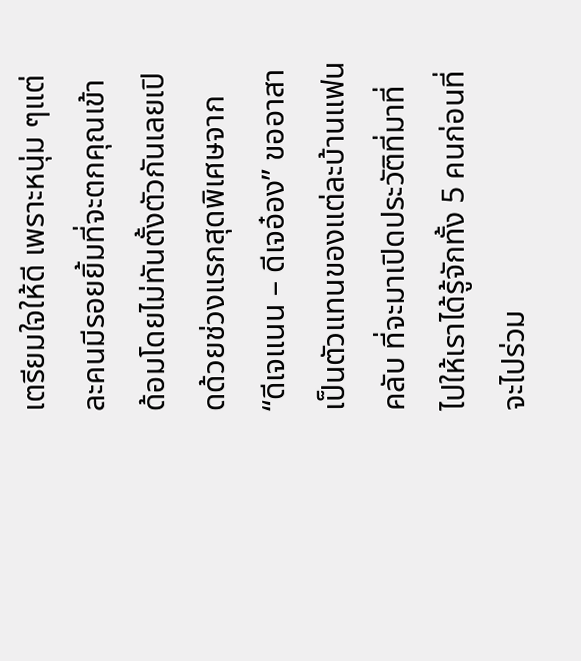เตรียมใจให้ดี เพราะหนุ่ม ๆแต่ละคนมีรอยยิ้มที่จะตกคุณเข้าด้อมโดยไม่ทันตั้งตัวกันเลยเปิดด้วยช่วงแรกสุดพิเศษจาก “ดีเจแนน – ดีเจอ๋อง” ขออาสาเป็นตัวแทนของแต่ละบ้านแฟนคลับ ที่จะมาเปิดประวัติที่มาที่ไปให้เราได้รู้จักทั้ง 5 คนก่อนที่จะไปร่วม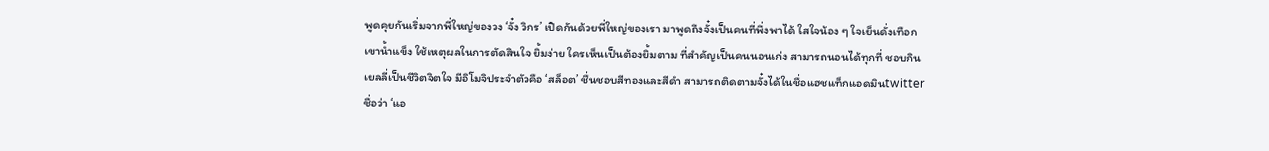พูดคุยกันเริ่มจากพี่ใหญ่ของวง ‘จั๋ง วิกร’ เปิดกันด้วยพี่ใหญ่ของเรา มาพูดถึงจั๋งเป็นคนที่พึ่งพาได้ ใสใจน้อง ๆ ใจเย็นดั่งเทือกเขาน้ำแข็ง ใช้เหตุผลในการตัดสินใจ ยิ้มง่าย ใครเห็นเป็นต้องยิ้มตาม ที่สำคัญเป็นคนนอนเก่ง สามารถนอนได้ทุกที่ ชอบกินเยลลี่เป็นชีวิตจิตใจ มีอิโมจิประจำตัวคือ ‘สล็อต’ ชื่นชอบสีทองและสีดำ สามารถติดตามจั๋งได้ในชื่อแฮชแท็กแอดมินtwitter ชื่อว่า ‘แอ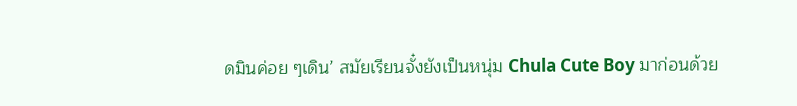ดมินค่อย ๆเดิน’ สมัยเรียนจั๋งยังเป็นหนุ่ม Chula Cute Boy มาก่อนด้วย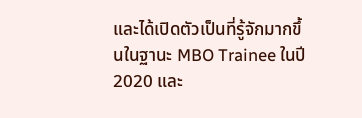และได้เปิดตัวเป็นที่รู้จักมากขึ้นในฐานะ MBO Trainee ในปี 2020 และ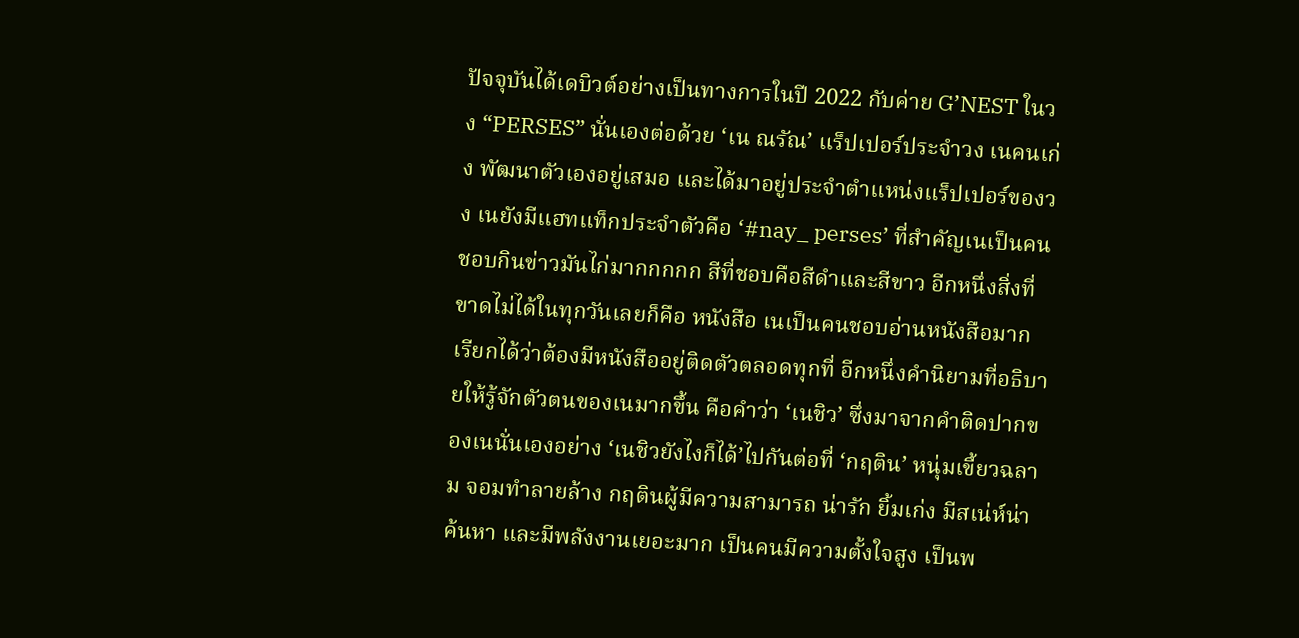ปัจจุบันได้เดบิวต์อย่างเป็นทางการในปี 2022 กับค่าย G’NEST ในวง “PERSES” นั่นเองต่อด้วย ‘เน ณรัณ’ แร็ปเปอร์ประจำวง เนคนเก่ง พัฒนาตัวเองอยู่เสมอ และได้มาอยู่ประจำตำแหน่งแร็ปเปอร์ของวง เนยังมีแฮทแท็กประจำตัวคือ ‘#nay_ perses’ ที่สำคัญเนเป็นคนชอบกินข่าวมันไก่มากกกกก สีที่ชอบคือสีดำและสีขาว อีกหนึ่งสิ่งที่ขาดไม่ได้ในทุกวันเลยก็คือ หนังสือ เนเป็นคนชอบอ่านหนังสือมาก เรียกได้ว่าต้องมีหนังสืออยู่ติดตัวตลอดทุกที่ อีกหนึ่งคำนิยามที่อธิบายให้รู้จักตัวตนของเนมากขึ้น คือคำว่า ‘เนชิว’ ซึ่งมาจากคำติดปากของเนนั่นเองอย่าง ‘เนชิวยังไงก็ได้’ไปกันต่อที่ ‘กฤติน’ หนุ่มเขี้ยวฉลาม จอมทำลายล้าง กฤตินผู้มีความสามารถ น่ารัก ยิ้มเก่ง มีสเน่ห์น่าค้นหา และมีพลังงานเยอะมาก เป็นคนมีความตั้งใจสูง เป็นพ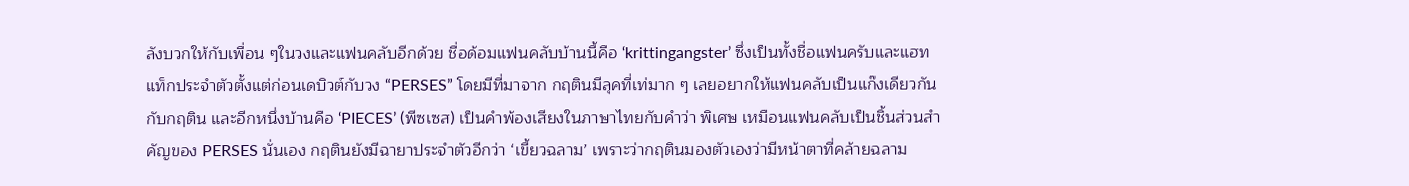ลังบวกให้กับเพื่อน ๆในวงและแฟนคลับอีกด้วย ชื่อด้อมแฟนคลับบ้านนี้คือ ‘krittingangster’ ซึ่งเป็นทั้งชื่อแฟนครับและแฮทแท็กประจำตัวตั้งแต่ก่อนเดบิวต์กับวง “PERSES” โดยมีที่มาจาก กฤตินมีลุคที่เท่มาก ๆ เลยอยากให้แฟนคลับเป็นแก๊งเดียวกันกับกฤติน และอีกหนึ่งบ้านคือ ‘PIECES’ (พีซเซส) เป็นคำพ้องเสียงในภาษาไทยกับคำว่า พิเศษ เหมือนแฟนคลับเป็นชิ้นส่วนสำคัญของ PERSES นั่นเอง กฤตินยังมีฉายาประจำตัวอีกว่า ‘เขี้ยวฉลาม’ เพราะว่ากฤตินมองตัวเองว่ามีหน้าตาที่คล้ายฉลาม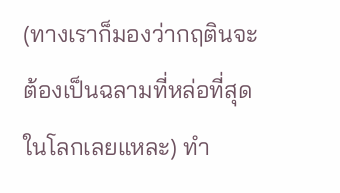(ทางเราก็มองว่ากฤตินจะต้องเป็นฉลามที่หล่อที่สุดในโลกเลยแหละ) ทำ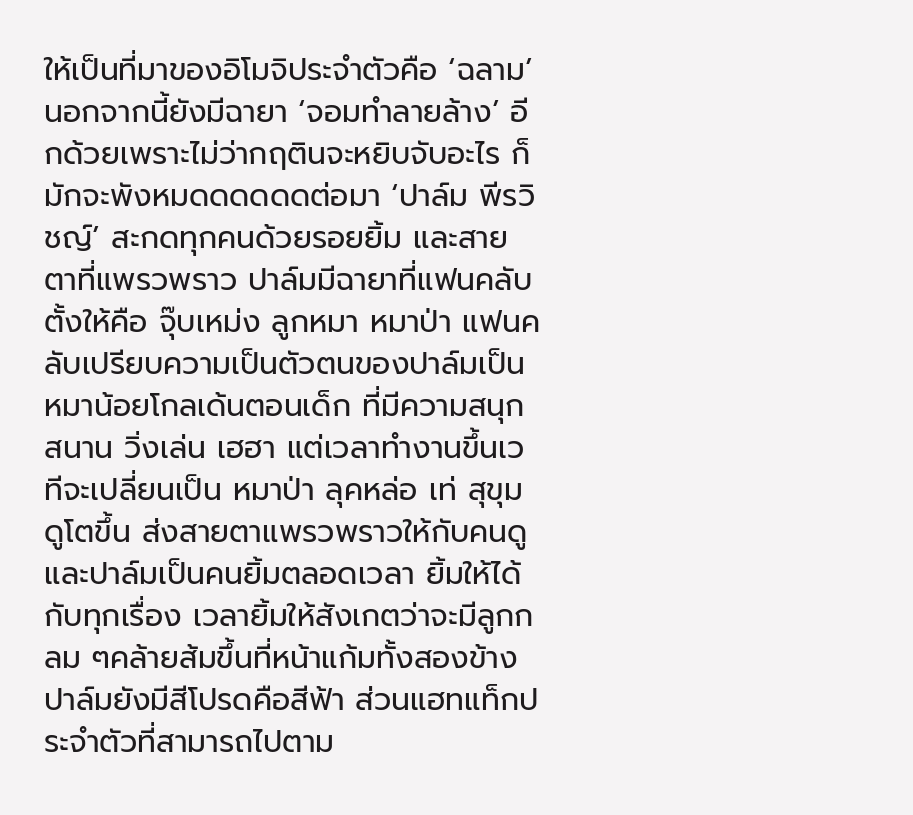ให้เป็นที่มาของอิโมจิประจำตัวคือ ‘ฉลาม’ นอกจากนี้ยังมีฉายา ‘จอมทำลายล้าง’ อีกด้วยเพราะไม่ว่ากฤตินจะหยิบจับอะไร ก็มักจะพังหมดดดดดดต่อมา ‘ปาล์ม พีรวิชญ์’ สะกดทุกคนด้วยรอยยิ้ม และสายตาที่แพรวพราว ปาล์มมีฉายาที่แฟนคลับตั้งให้คือ จุ๊บเหม่ง ลูกหมา หมาป่า แฟนคลับเปรียบความเป็นตัวตนของปาล์มเป็น หมาน้อยโกลเด้นตอนเด็ก ที่มีความสนุกสนาน วิ่งเล่น เฮฮา แต่เวลาทำงานขึ้นเวทีจะเปลี่ยนเป็น หมาป่า ลุคหล่อ เท่ สุขุม ดูโตขึ้น ส่งสายตาแพรวพราวให้กับคนดู และปาล์มเป็นคนยิ้มตลอดเวลา ยิ้มให้ได้กับทุกเรื่อง เวลายิ้มให้สังเกตว่าจะมีลูกกลม ๆคล้ายส้มขึ้นที่หน้าแก้มทั้งสองข้าง ปาล์มยังมีสีโปรดคือสีฟ้า ส่วนแฮทแท็กประจำตัวที่สามารถไปตาม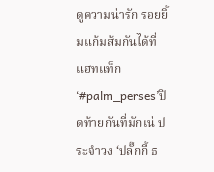ดูความน่ารัก รอยยิ้มแก้มส้มกันได้ที่แฮทแท็ก ‘#palm_perses’ปิดท้ายกันที่มักเน่ ประจำวง ‘ปลั๊กกี้ ธ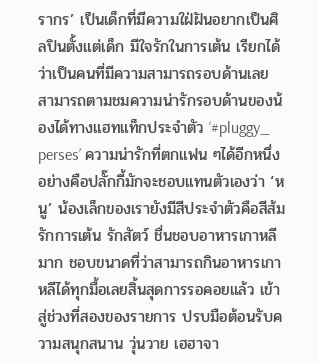รากร’ เป็นเด็กที่มีความใฝ่ฝันอยากเป็นศิลปินตั้งแต่เด็ก มีใจรักในการเต้น เรียกได้ว่าเป็นคนที่มีความสามารถรอบด้านเลย สามารถตามชมความน่ารักรอบด้านของน้องได้ทางแฮทแท็กประจำตัว ‘#pluggy_ perses’ ความน่ารักที่ตกแฟน ๆได้อีกหนึ่งอย่างคือปลั๊กกี้มักจะชอบแทนตัวเองว่า ‘หนู’ น้องเล็กของเรายังมีสีประจำตัวคือสีส้ม รักการเต้น รักสัตว์ ชื่นชอบอาหารเกาหลีมาก ชอบขนาดที่ว่าสามารถกินอาหารเกาหลีได้ทุกมื้อเลยสิ้นสุดการรอคอยแล้ว เข้าสู่ช่วงที่สองของรายการ ปรบมือต้อนรับความสนุกสนาน วุ่นวาย เฮฮาจา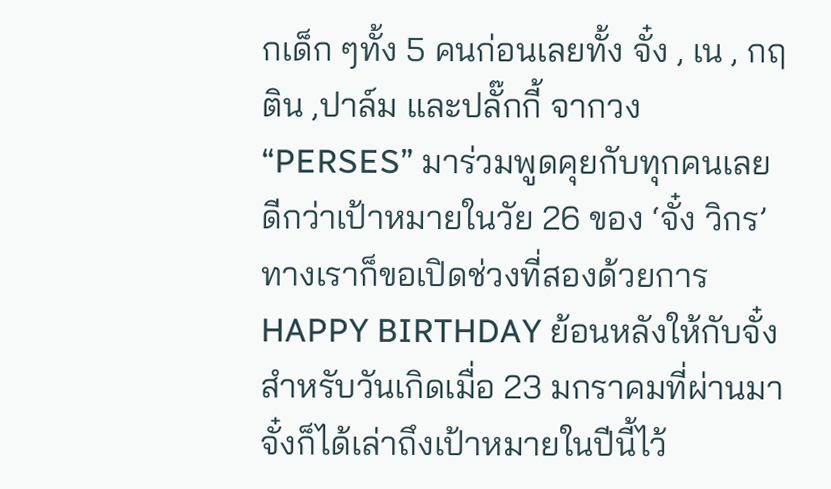กเด็ก ๆทั้ง 5 คนก่อนเลยทั้ง จั๋ง , เน , กฤติน ,ปาล์ม และปลั๊กกี้ จากวง “PERSES” มาร่วมพูดคุยกับทุกคนเลยดีกว่าเป้าหมายในวัย 26 ของ ‘จั๋ง วิกร’ ทางเราก็ขอเปิดช่วงที่สองด้วยการ HAPPY BIRTHDAY ย้อนหลังให้กับจั๋งสำหรับวันเกิดเมื่อ 23 มกราคมที่ผ่านมา จั๋งก็ได้เล่าถึงเป้าหมายในปีนี้ไว้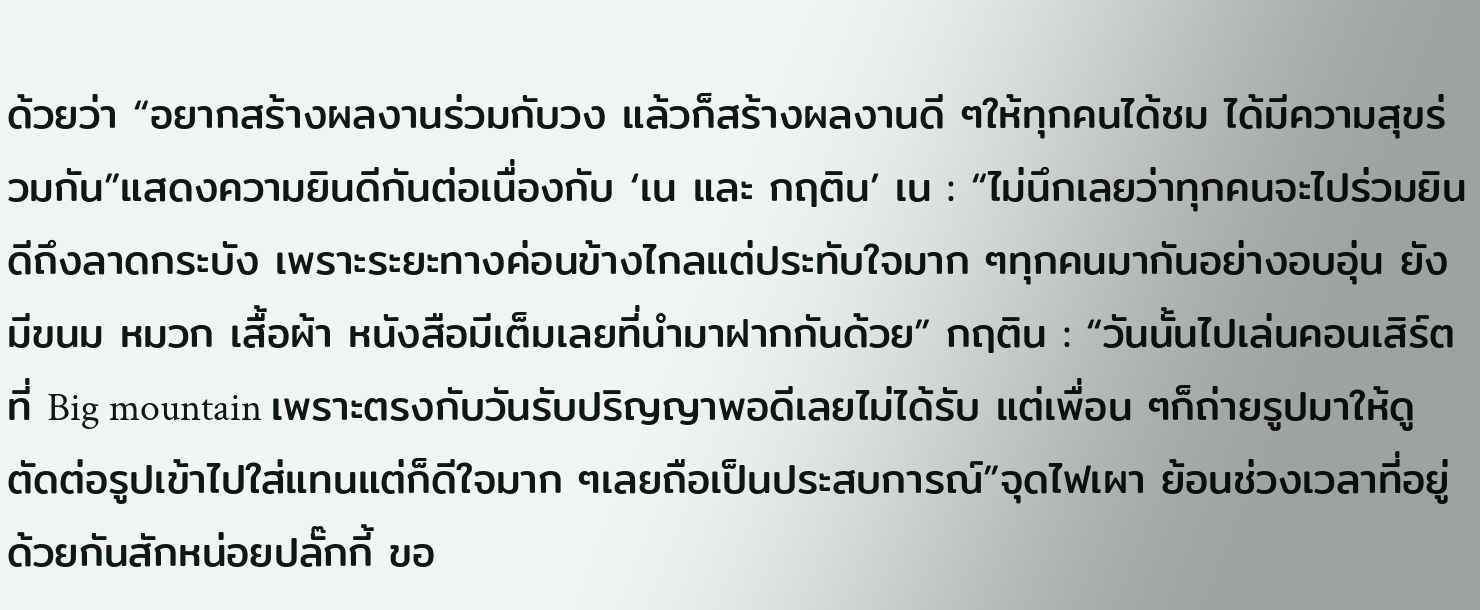ด้วยว่า “อยากสร้างผลงานร่วมกับวง แล้วก็สร้างผลงานดี ๆให้ทุกคนได้ชม ได้มีความสุขร่วมกัน”แสดงความยินดีกันต่อเนื่องกับ ‘เน และ กฤติน’ เน : “ไม่นึกเลยว่าทุกคนจะไปร่วมยินดีถึงลาดกระบัง เพราะระยะทางค่อนข้างไกลแต่ประทับใจมาก ๆทุกคนมากันอย่างอบอุ่น ยังมีขนม หมวก เสื้อผ้า หนังสือมีเต็มเลยที่นำมาฝากกันด้วย” กฤติน : “วันนั้นไปเล่นคอนเสิร์ตที่ Big mountain เพราะตรงกับวันรับปริญญาพอดีเลยไม่ได้รับ แต่เพื่อน ๆก็ถ่ายรูปมาให้ดู ตัดต่อรูปเข้าไปใส่แทนแต่ก็ดีใจมาก ๆเลยถือเป็นประสบการณ์”จุดไฟเผา ย้อนช่วงเวลาที่อยู่ด้วยกันสักหน่อยปลั๊กกี้ ขอ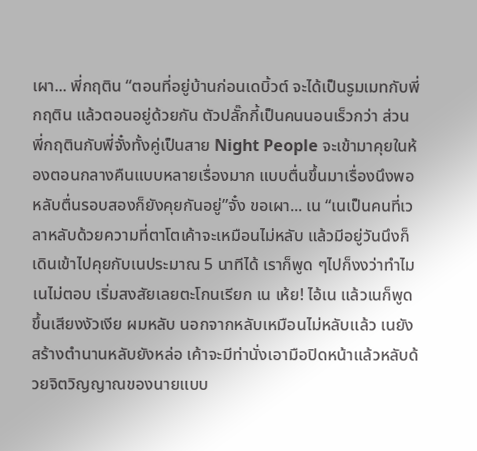เผา... พี่กฤติน “ตอนที่อยู่บ้านก่อนเดบิ้วต์ จะได้เป็นรูมเมทกับพี่กฤติน แล้วตอนอยู่ด้วยกัน ตัวปลั๊กกี้เป็นคนนอนเร็วกว่า ส่วนพี่กฤตินกับพี่จั๋งทั้งคู่เป็นสาย Night People จะเข้ามาคุยในห้องตอนกลางคืนแบบหลายเรื่องมาก แบบตื่นขึ้นมาเรื่องนึงพอหลับตื่นรอบสองก็ยังคุยกันอยู่”จั๋ง ขอเผา... เน “เนเป็นคนที่เวลาหลับด้วยความที่ตาโตเค้าจะเหมือนไม่หลับ แล้วมีอยู่วันนึงก็เดินเข้าไปคุยกับเนประมาณ 5 นาทีได้ เราก็พูด ๆไปก็งงว่าทำไมเนไม่ตอบ เริ่มสงสัยเลยตะโกนเรียก เน เห้ย! ไอ้เน แล้วเนก็พูดขึ้นเสียงงัวเงีย ผมหลับ นอกจากหลับเหมือนไม่หลับแล้ว เนยังสร้างตำนานหลับยังหล่อ เค้าจะมีท่านั่งเอามือปิดหน้าแล้วหลับด้วยจิตวิญญาณของนายแบบ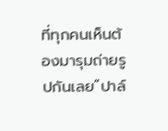ที่ทุกคนเห็นต้องมารุมถ่ายรูปกันเลย”ปาล์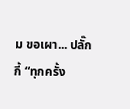ม ขอเผา... ปลั๊กกี้ “ทุกครั้ง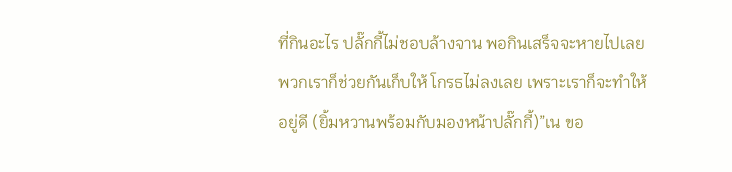ที่กินอะไร ปลั๊กกี้ไม่ชอบล้างจาน พอกินเสร็จจะหายไปเลย พวกเราก็ช่วยกันเก็บให้ โกรธไม่ลงเลย เพราะเราก็จะทำให้อยู่ดี (ยิ้มหวานพร้อมกับมองหน้าปลั๊กกี้)”เน ขอ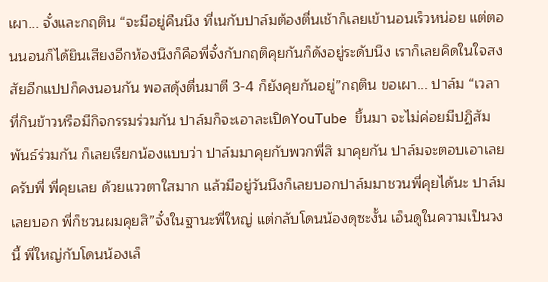เผา... จั๋งและกฤติน “จะมีอยู่คืนนึง ที่เนกับปาล์มต้องตื่นเช้าก็เลยเข้านอนเร็วหน่อย แต่ตอนนอนก็ได้ยินเสียงอีกห้องนึงก็คือพี่จั๋งกับกฤติคุยกันก็ดังอยู่ระดับนึง เราก็เลยคิดในใจสงสัยอีกแปปก็คงนอนกัน พอสดุ้งตื่นมาตี 3-4 ก็ยังคุยกันอยู่”กฤติน ขอเผา... ปาล์ม “เวลาที่กินข้าวหรือมีกิจกรรมร่วมกัน ปาล์มก็จะเอาละเปิดYouTube ขึ้นมา จะไม่ค่อยมีปฏิสัมพันธ์ร่วมกัน ก็เลยเรียกน้องแบบว่า ปาล์มมาคุยกับพวกพี่สิ มาคุยกัน ปาล์มจะตอบเอาเลยครับพี่ พี่คุยเลย ด้วยแววตาใสมาก แล้วมีอยู่วันนึงก็เลยบอกปาล์มมาชวนพี่คุยได้นะ ปาล์มเลยบอก พี่ก็ชวนผมคุยสิ”จั๋งในฐานะพี่ใหญ่ แต่กลับโดนน้องดุซะงั้น เอ็นดูในความเป็นวงนี้ พี่ใหญ่กับโดนน้องเล็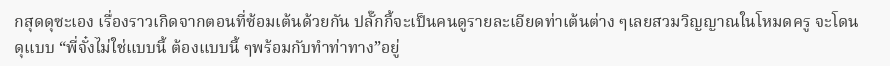กสุดดุซะเอง เรื่องราวเกิดจากตอนที่ซ้อมเต้นด้วยกัน ปลั๊กกี้จะเป็นคนดูรายละเอียดท่าเต้นต่าง ๆเลยสวมวิญญาณในโหมดครู จะโดนดุแบบ “พี่จั๋งไม่ใช่แบบนี้ ต้องแบบนี้ ๆพร้อมกับทำท่าทาง”อยู่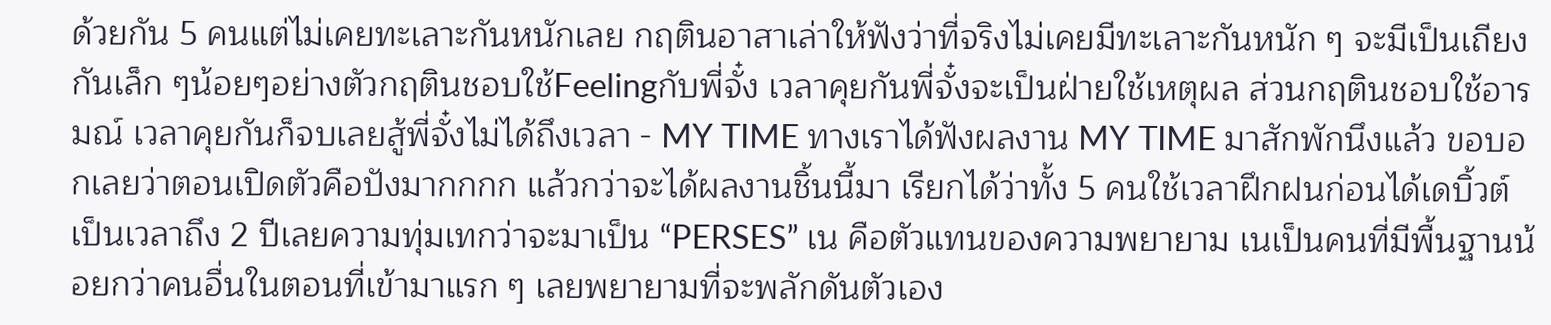ด้วยกัน 5 คนแต่ไม่เคยทะเลาะกันหนักเลย กฤตินอาสาเล่าให้ฟังว่าที่จริงไม่เคยมีทะเลาะกันหนัก ๆ จะมีเป็นเถียงกันเล็ก ๆน้อยๆอย่างตัวกฤตินชอบใช้Feelingกับพี่จั๋ง เวลาคุยกันพี่จั๋งจะเป็นฝ่ายใช้เหตุผล ส่วนกฤตินชอบใช้อารมณ์ เวลาคุยกันก็จบเลยสู้พี่จั๋งไม่ได้ถึงเวลา - MY TIME ทางเราได้ฟังผลงาน MY TIME มาสักพักนึงแล้ว ขอบอกเลยว่าตอนเปิดตัวคือปังมากกกก แล้วกว่าจะได้ผลงานชิ้นนี้มา เรียกได้ว่าทั้ง 5 คนใช้เวลาฝึกฝนก่อนได้เดบิ้วต์เป็นเวลาถึง 2 ปีเลยความทุ่มเทกว่าจะมาเป็น “PERSES” เน คือตัวแทนของความพยายาม เนเป็นคนที่มีพื้นฐานน้อยกว่าคนอื่นในตอนที่เข้ามาแรก ๆ เลยพยายามที่จะพลักดันตัวเอง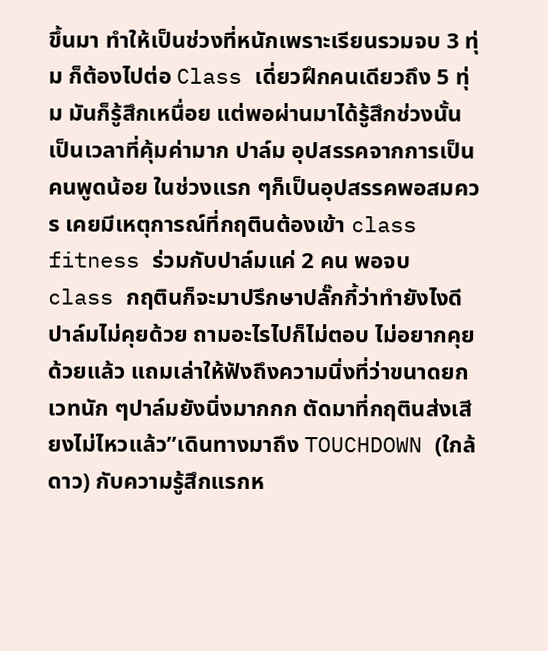ขึ้นมา ทำให้เป็นช่วงที่หนักเพราะเรียนรวมจบ 3 ทุ่ม ก็ต้องไปต่อ Class เดี่ยวฝึกคนเดียวถึง 5 ทุ่ม มันก็รู้สึกเหนื่อย แต่พอผ่านมาได้รู้สึกช่วงนั้นเป็นเวลาที่คุ้มค่ามาก ปาล์ม อุปสรรคจากการเป็นคนพูดน้อย ในช่วงแรก ๆก็เป็นอุปสรรคพอสมควร เคยมีเหตุการณ์ที่กฤตินต้องเข้า class fitness ร่วมกับปาล์มแค่ 2 คน พอจบ class กฤตินก็จะมาปรึกษาปลั๊กกี้ว่าทำยังไงดี ปาล์มไม่คุยด้วย ถามอะไรไปก็ไม่ตอบ ไม่อยากคุยด้วยแล้ว แถมเล่าให้ฟังถึงความนิ่งที่ว่าขนาดยกเวทนัก ๆปาล์มยังนิ่งมากกก ตัดมาที่กฤตินส่งเสียงไม่ไหวแล้ว”เดินทางมาถึง TOUCHDOWN (ใกล้ดาว) กับความรู้สึกแรกห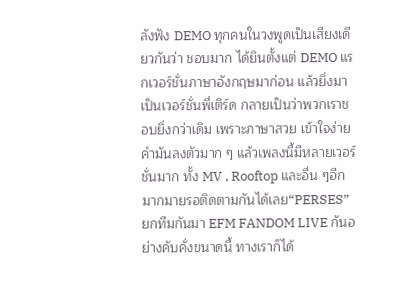ลังฟัง DEMO ทุกคนในวงพูดเป็นเสียงเดียวกันว่า ชอบมาก ได้ยินตั้งแต่ DEMO แรกเวอร์ชั่นภาษาอังกฤษมาก่อน แล้วยิ่งมาเป็นเวอร์ชั่นพี่เติร์ด กลายเป็นว่าพวกเราชอบยิ่งกว่าเดิม เพราะภาษาสวย เข้าใจง่าย คำมันลงตัวมาก ๆ แล้วเพลงนี้มีหลายเวอร์ชั่นมาก ทั้ง MV , Rooftop และอื่น ๆอีกมากมายรอติดตามกันได้เลย“PERSES” ยกทีมกันมา EFM FANDOM LIVE กันอย่างคับคั่งขนาดนี้ ทางเราก็ได้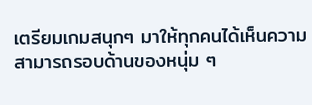เตรียมเกมสนุกๆ มาให้ทุกคนได้เห็นความสามารถรอบด้านของหนุ่ม ๆ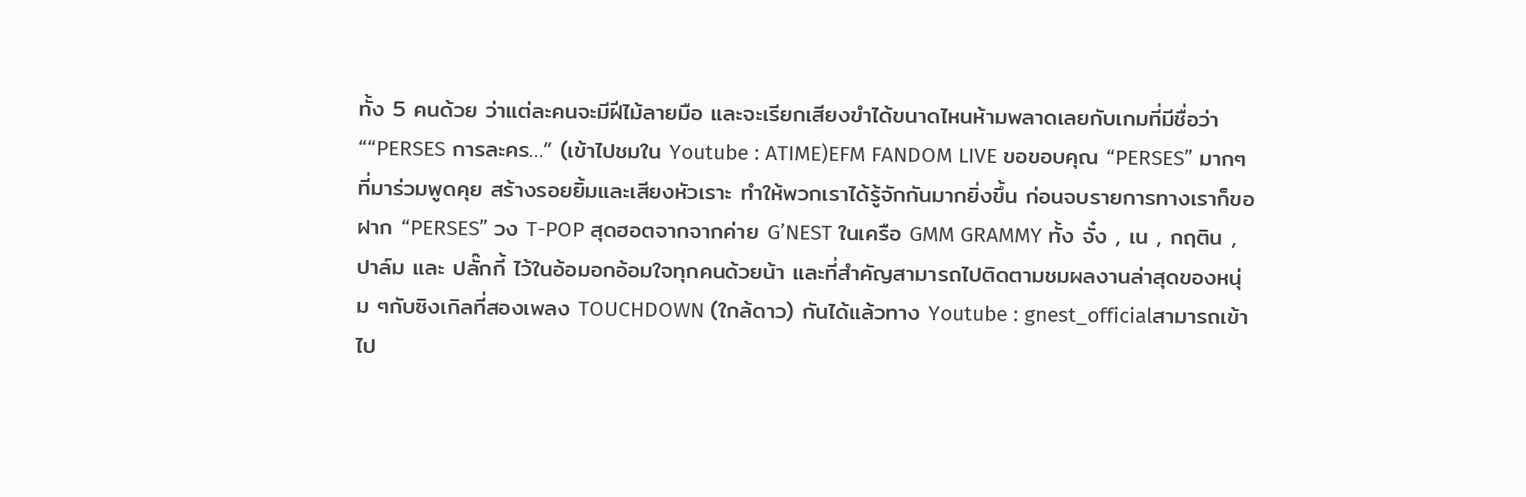ทั้ง 5 คนด้วย ว่าแต่ละคนจะมีฝีไม้ลายมือ และจะเรียกเสียงขำได้ขนาดไหนห้ามพลาดเลยกับเกมที่มีชื่อว่า ““PERSES การละคร…” (เข้าไปชมใน Youtube : ATIME)EFM FANDOM LIVE ขอขอบคุณ “PERSES” มากๆที่มาร่วมพูดคุย สร้างรอยยิ้มและเสียงหัวเราะ ทำให้พวกเราได้รู้จักกันมากยิ่งขึ้น ก่อนจบรายการทางเราก็ขอฝาก “PERSES” วง T-POP สุดฮอตจากจากค่าย G’NEST ในเครือ GMM GRAMMY ทั้ง จั๋ง , เน , กฤติน , ปาล์ม และ ปลั๊กกี้ ไว้ในอ้อมอกอ้อมใจทุกคนด้วยน้า และที่สำคัญสามารถไปติดตามชมผลงานล่าสุดของหนุ่ม ๆกับซิงเกิลที่สองเพลง TOUCHDOWN (ใกล้ดาว) กันได้แล้วทาง Youtube : gnest_officialสามารถเข้าไป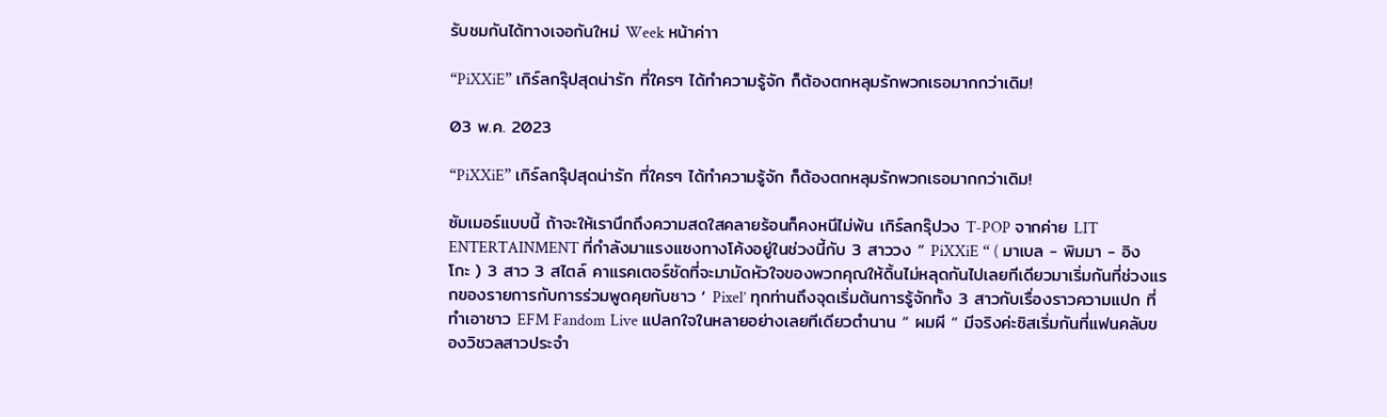รับชมกันได้ทางเจอกันใหม่ Week หน้าค่าา

“PiXXiE” เกิร์ลกรุ๊ปสุดน่ารัก ที่ใครๆ ได้ทำความรู้จัก ก็ต้องตกหลุมรักพวกเธอมากกว่าเดิม!

03 พ.ค. 2023

“PiXXiE” เกิร์ลกรุ๊ปสุดน่ารัก ที่ใครๆ ได้ทำความรู้จัก ก็ต้องตกหลุมรักพวกเธอมากกว่าเดิม!

ซัมเมอร์แบบนี้ ถ้าจะให้เรานึกถึงความสดใสคลายร้อนก็คงหนีไม่พ้น เกิร์ลกรุ๊ปวง T-POP จากค่าย LIT ENTERTAINMENT ที่กำลังมาแรงแซงทางโค้งอยู่ในช่วงนี้กับ 3 สาววง “ PiXXiE “ ( มาเบล - พิมมา - อิงโกะ ) 3 สาว 3 สไตล์ คาแรคเตอร์ชัดที่จะมามัดหัวใจของพวกคุณให้ดิ้นไม่หลุดกันไปเลยทีเดียวมาเริ่มกันที่ช่วงแรกของรายการกับการร่วมพูดคุยกับชาว ‘ Pixel’ ทุกท่านถึงจุดเริ่มต้นการรู้จักทั้ง 3 สาวกับเรื่องราวความแปก ที่ทำเอาชาว EFM Fandom Live แปลกใจในหลายอย่างเลยทีเดียวตำนาน “ ผมผี “ มีจริงค่ะซิสเริ่มกันที่แฟนคลับของวิชวลสาวประจำ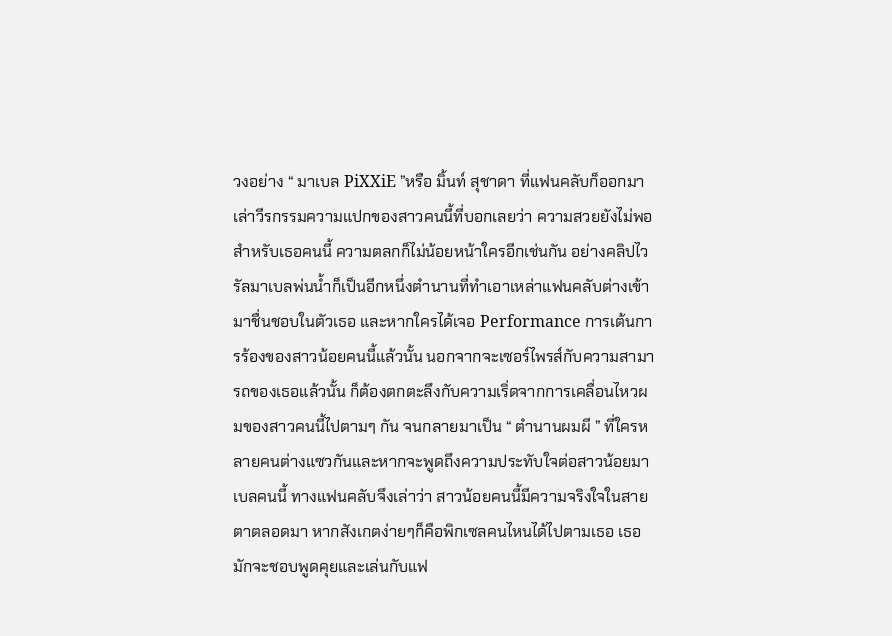วงอย่าง “ มาเบล PiXXiE ”หรือ มิ้นท์ สุชาดา ที่แฟนคลับก็ออกมาเล่าวีรกรรมความแปกของสาวคนนี้ที่บอกเลยว่า ความสวยยังไม่พอสำหรับเธอคนนี้ ความตลกก็ไม่น้อยหน้าใครอีกเช่นกัน อย่างคลิปไวรัลมาเบลพ่นน้ำก็เป็นอีกหนึ่งตำนานที่ทำเอาเหล่าแฟนคลับต่างเข้ามาชื่นชอบในตัวเธอ และหากใครได้เจอ Performance การเต้นการร้องของสาวน้อยคนนี้แล้วนั้น นอกจากจะเซอร์ไพรส์กับความสามารถของเธอแล้วนั้น ก็ต้องตกตะลึงกับความเริ่ดจากการเคลื่อนไหวผมของสาวคนนี้ไปตามๆ กัน จนกลายมาเป็น “ ตำนานผมผี ” ที่ใครหลายคนต่างแซวกันและหากจะพูดถึงความประทับใจต่อสาวน้อยมาเบลคนนี้ ทางแฟนคลับจึงเล่าว่า สาวน้อยคนนี้มีความจริงใจในสายตาตลอดมา หากสังเกตง่ายๆก็คือพิกเซลคนไหนได้ไปตามเธอ เธอมักจะชอบพูดคุยและเล่นกับแฟ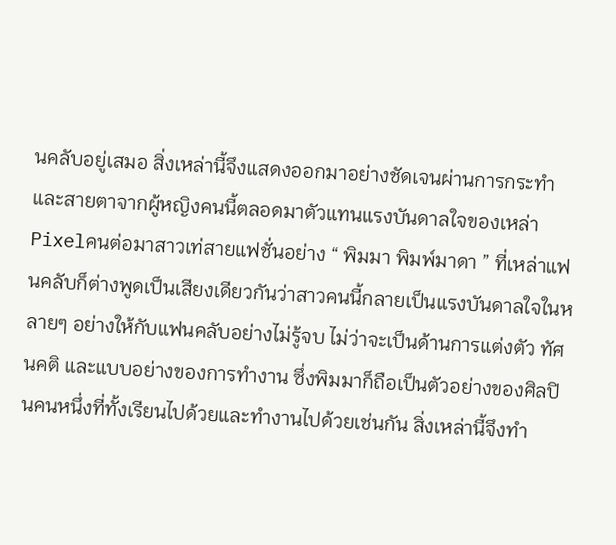นคลับอยู่เสมอ สิ่งเหล่านี้จึงแสดงออกมาอย่างชัดเจนผ่านการกระทำและสายตาจากผู้หญิงคนนี้ตลอดมาตัวแทนแรงบันดาลใจของเหล่า Pixelคนต่อมาสาวเท่สายแฟชั่นอย่าง “ พิมมา พิมพ์มาดา ” ที่เหล่าแฟนคลับก็ต่างพูดเป็นเสียงเดียวกันว่าสาวคนนี้กลายเป็นแรงบันดาลใจในหลายๆ อย่างให้กับแฟนคลับอย่างไม่รู้จบ ไม่ว่าจะเป็นด้านการแต่งตัว ทัศนคติ และแบบอย่างของการทำงาน ซึ่งพิมมาก็ถือเป็นตัวอย่างของศิลปินคนหนึ่งที่ทั้งเรียนไปด้วยและทำงานไปด้วยเช่นกัน สิ่งเหล่านี้จึงทำ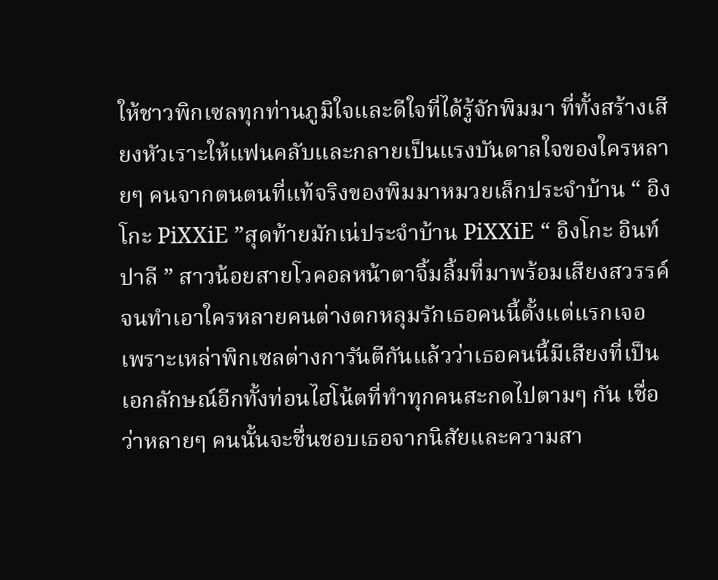ให้ชาวพิกเซลทุกท่านภูมิใจและดีใจที่ได้รู้จักพิมมา ที่ทั้งสร้างเสียงหัวเราะให้แฟนคลับและกลายเป็นแรงบันดาลใจของใครหลายๆ คนจากตนตนที่แท้จริงของพิมมาหมวยเล็กประจำบ้าน “ อิงโกะ PiXXiE ”สุดท้ายมักเน่ประจำบ้าน PiXXiE “ อิงโกะ อินท์ปาลี ” สาวน้อยสายโวคอลหน้าตาจิ้มลิ้มที่มาพร้อมเสียงสวรรค์ จนทำเอาใครหลายคนต่างตกหลุมรักเธอคนนี้ตั้งแต่แรกเจอ เพราะเหล่าพิกเซลต่างการันตีกันแล้วว่าเธอคนนี้มีเสียงที่เป็นเอกลักษณ์อีกทั้งท่อนไฮโน้ตที่ทำทุกคนสะกดไปตามๆ กัน เชื่อว่าหลายๆ คนนั้นจะชื่นชอบเธอจากนิสัยและความสา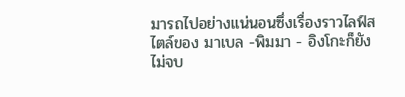มารถไปอย่างแน่นอนซึ่งเรื่องราวไลฟ์สไตล์ของ มาเบล -พิมมา - อิงโกะก็ยังไม่จบ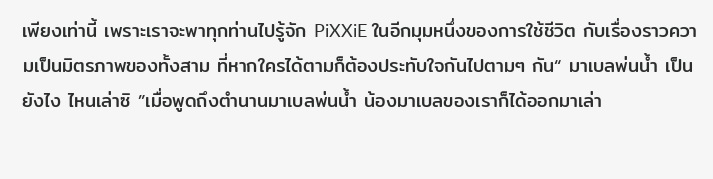เพียงเท่านี้ เพราะเราจะพาทุกท่านไปรู้จัก PiXXiE ในอีกมุมหนึ่งของการใช้ชีวิต กับเรื่องราวความเป็นมิตรภาพของทั้งสาม ที่หากใครได้ตามก็ต้องประทับใจกันไปตามๆ กัน“ มาเบลพ่นน้ำ เป็นยังไง ไหนเล่าซิ ”เมื่อพูดถึงตำนานมาเบลพ่นน้ำ น้องมาเบลของเราก็ได้ออกมาเล่า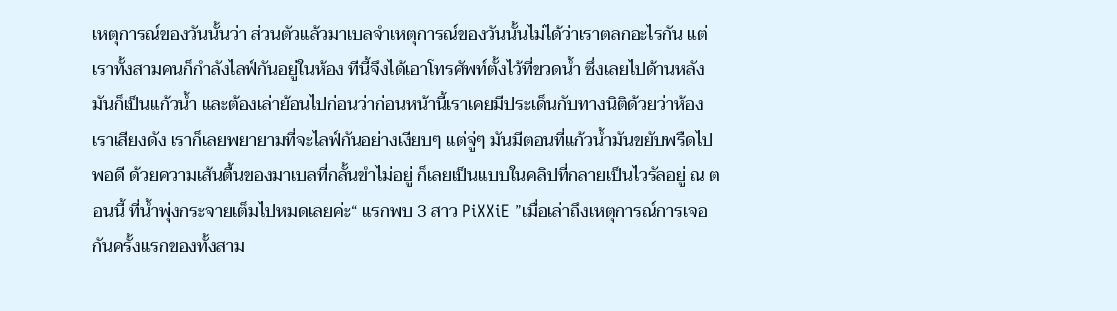เหตุการณ์ของวันนั้นว่า ส่วนตัวแล้วมาเบลจำเหตุการณ์ของวันนั้นไม่ได้ว่าเราตลกอะไรกัน แต่เราทั้งสามคนก็กำลังไลฟ์กันอยู่ในห้อง ทีนี้จึงได้เอาโทรศัพท์ตั้งไว้ที่ขวดน้ำ ซึ่งเลยไปด้านหลังมันก็เป็นแก้วน้ำ และต้องเล่าย้อนไปก่อนว่าก่อนหน้านี้เราเคยมีประเด็นกับทางนิติด้วยว่าห้องเราเสียงดัง เราก็เลยพยายามที่จะไลฟ์กันอย่างเงียบๆ แต่จู่ๆ มันมีตอนที่แก้วน้ำมันขยับพรืดไปพอดี ด้วยความเส้นตื้นของมาเบลที่กลั้นขำไม่อยู่ ก็เลยเป็นแบบในคลิปที่กลายเป็นไวรัลอยู่ ณ ตอนนี้ ที่น้ำพุ่งกระจายเต็มไปหมดเลยค่ะ“ แรกพบ 3 สาว PiXXiE ”เมื่อเล่าถึงเหตุการณ์การเจอกันครั้งแรกของทั้งสาม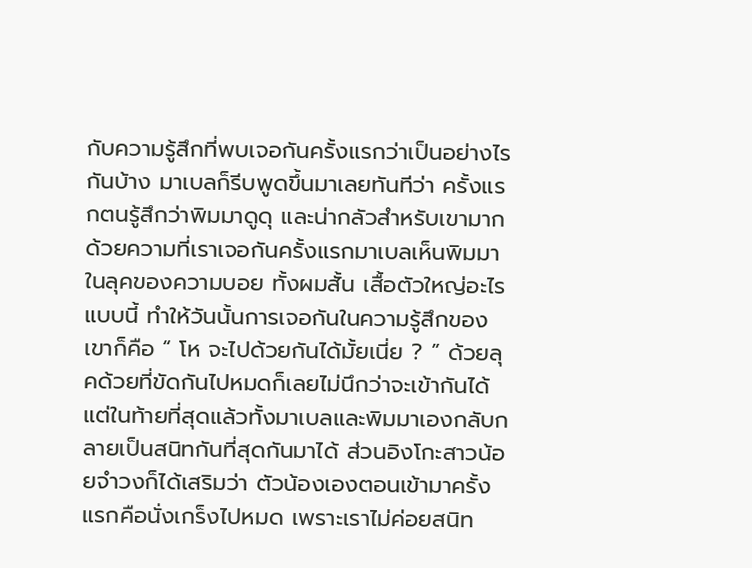กับความรู้สึกที่พบเจอกันครั้งแรกว่าเป็นอย่างไรกันบ้าง มาเบลก็รีบพูดขึ้นมาเลยทันทีว่า ครั้งแรกตนรู้สึกว่าพิมมาดูดุ และน่ากลัวสำหรับเขามากด้วยความที่เราเจอกันครั้งแรกมาเบลเห็นพิมมาในลุคของความบอย ทั้งผมสั้น เสื้อตัวใหญ่อะไรแบบนี้ ทำให้วันนั้นการเจอกันในความรู้สึกของเขาก็คือ “ โห จะไปด้วยกันได้มั้ยเนี่ย ? ” ด้วยลุคด้วยที่ขัดกันไปหมดก็เลยไม่นึกว่าจะเข้ากันได้ แต่ในท้ายที่สุดแล้วทั้งมาเบลและพิมมาเองกลับกลายเป็นสนิทกันที่สุดกันมาได้ ส่วนอิงโกะสาวน้อยจำวงก็ได้เสริมว่า ตัวน้องเองตอนเข้ามาครั้งแรกคือนั่งเกร็งไปหมด เพราะเราไม่ค่อยสนิท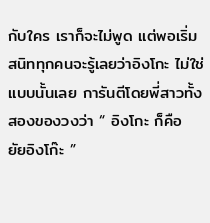กับใคร เราก็จะไม่พูด แต่พอเริ่มสนิททุกคนจะรู้เลยว่าอิงโกะ ไม่ใช่แบบนั้นเลย การันตีโดยพี่สาวทั้งสองของวงว่า “ อิงโกะ ก็คือ ยัยอิงโก๊ะ ”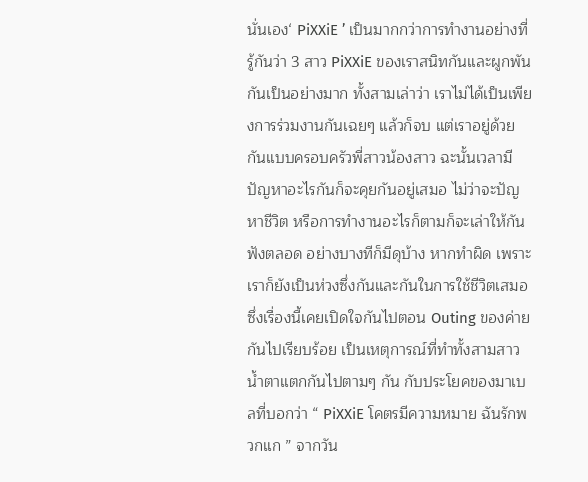นั่นเอง‘ PiXXiE ’ เป็นมากกว่าการทำงานอย่างที่รู้กันว่า 3 สาว PiXXiE ของเราสนิทกันและผูกพันกันเป็นอย่างมาก ทั้งสามเล่าว่า เราไม่ได้เป็นเพียงการร่วมงานกันเฉยๆ แล้วก็จบ แต่เราอยู่ด้วยกันแบบครอบครัวพี่สาวน้องสาว ฉะนั้นเวลามีปัญหาอะไรกันก็จะคุยกันอยู่เสมอ ไม่ว่าจะปัญหาชีวิต หรือการทำงานอะไรก็ตามก็จะเล่าให้กันฟังตลอด อย่างบางทีก็มีดุบ้าง หากทำผิด เพราะเราก็ยังเป็นห่วงซึ่งกันและกันในการใช้ชีวิตเสมอ ซึ่งเรื่องนี้เคยเปิดใจกันไปตอน Outing ของค่ายกันไปเรียบร้อย เป็นเหตุการณ์ที่ทำทั้งสามสาวน้ำตาแตกกันไปตามๆ กัน กับประโยคของมาเบลที่บอกว่า “ PiXXiE โคตรมีความหมาย ฉันรักพวกแก ” จากวัน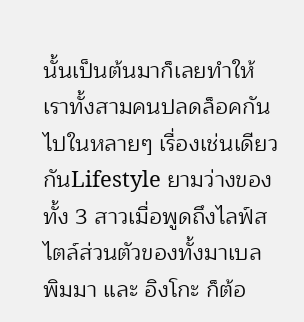นั้นเป็นต้นมาก็เลยทำให้เราทั้งสามคนปลดล็อคกันไปในหลายๆ เรื่องเช่นเดียวกันLifestyle ยามว่างของทั้ง 3 สาวเมื่อพูดถึงไลฟ์สไตล์ส่วนตัวของทั้งมาเบล พิมมา และ อิงโกะ ก็ต้อ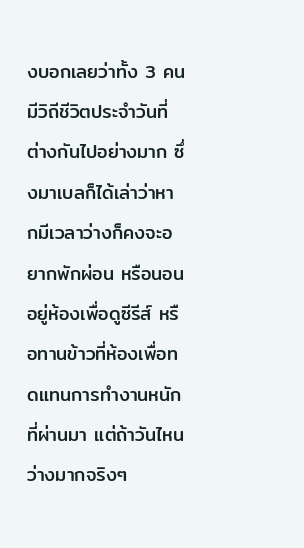งบอกเลยว่าทั้ง 3 คน มีวิถีชีวิตประจำวันที่ต่างกันไปอย่างมาก ซึ่งมาเบลก็ได้เล่าว่าหากมีเวลาว่างก็คงจะอยากพักผ่อน หรือนอนอยู่ห้องเพื่อดูซีรีส์ หรือทานข้าวที่ห้องเพื่อทดแทนการทำงานหนักที่ผ่านมา แต่ถ้าวันไหนว่างมากจริงๆ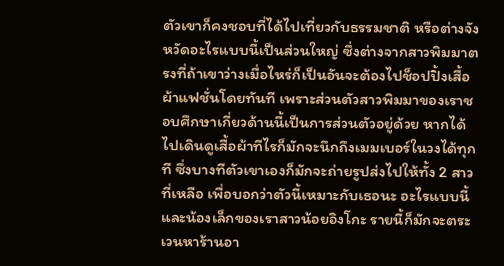ตัวเขาก็คงชอบที่ได้ไปเที่ยวกับธรรมชาติ หรือต่างจังหวัดอะไรแบบนี้เป็นส่วนใหญ่ ซึ่งต่างจากสาวพิมมาตรงที่ถ้าเขาว่างเมื่อไหร่ก็เป็นอันจะต้องไปช็อปปิ้งเสื้อผ้าแฟชั่นโดยทันที เพราะส่วนตัวสาวพิมมาของเราชอบศึกษาเกี่ยวด้านนี้เป็นการส่วนตัวอยู่ด้วย หากได้ไปเดินดูเสื้อผ้าทีไรก็มักจะนึกถึงเมมเบอร์ในวงได้ทุกที ซึ่งบางทีตัวเขาเองก็มักจะถ่ายรูปส่งไปให้ทั้ง 2 สาวที่เหลือ เพื่อบอกว่าตัวนี้เหมาะกับเธอนะ อะไรแบบนี้ และน้องเล็กของเราสาวน้อยอิงโกะ รายนี้ก็มักจะตระเวนหาร้านอา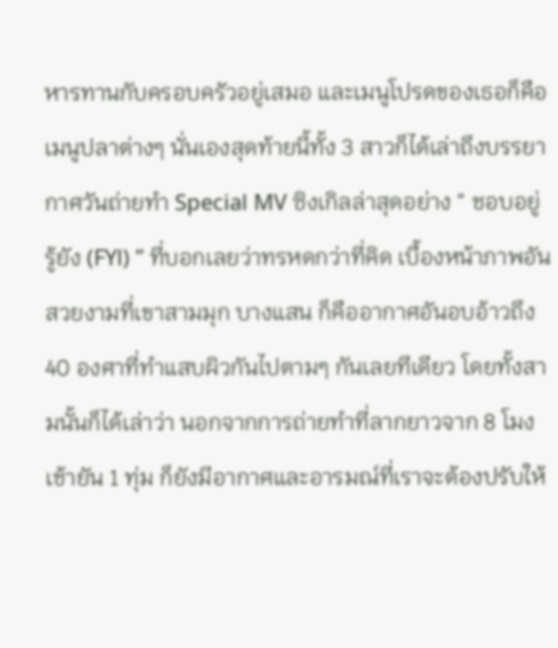หารทานกับครอบครัวอยู่เสมอ และเมนูโปรดของเธอก็คือเมนูปลาต่างๆ นั่นเองสุดท้ายนี้ทั้ง 3 สาวก็ได้เล่าถึงบรรยากาศวันถ่ายทำ Special MV ซิงเกิลล่าสุดอย่าง “ ชอบอยู่ รู้ยัง (FYl) ” ที่บอกเลยว่าทรหดกว่าที่คิด เบื้องหน้าภาพอันสวยงามที่เขาสามมุก บางแสน ก็คืออากาศอันอบอ้าวถึง 40 องศาที่ทำแสบผิวกันไปตามๆ กันเลยทีเดียว โดยทั้งสามนั้นก็ได้เล่าว่า นอกจากการถ่ายทำที่ลากยาวจาก 8 โมงเช้ายัน 1 ทุ่ม ก็ยังมีอากาศและอารมณ์ที่เราจะต้องปรับให้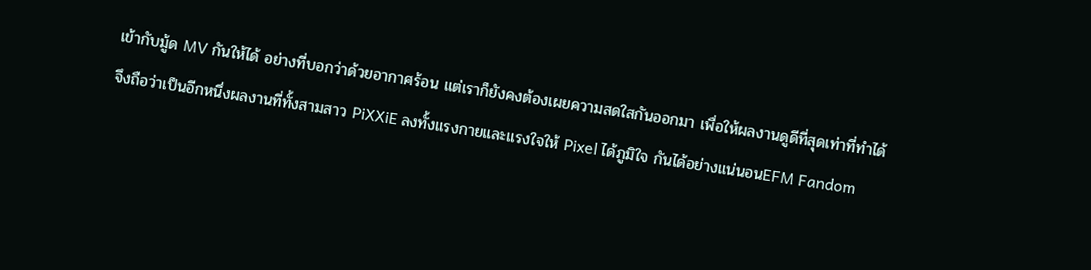เข้ากับมู้ด MV กันให้ได้ อย่างที่บอกว่าด้วยอากาศร้อน แต่เราก็ยังคงต้องเผยความสดใสกันออกมา เพื่อให้ผลงานดูดีที่สุดเท่าที่ทำได้ จึงถือว่าเป็นอีกหนึ่งผลงานที่ทั้งสามสาว PiXXiE ลงทั้งแรงกายและแรงใจให้ Pixel ได้ภูมิใจ กันได้อย่างแน่นอนEFM Fandom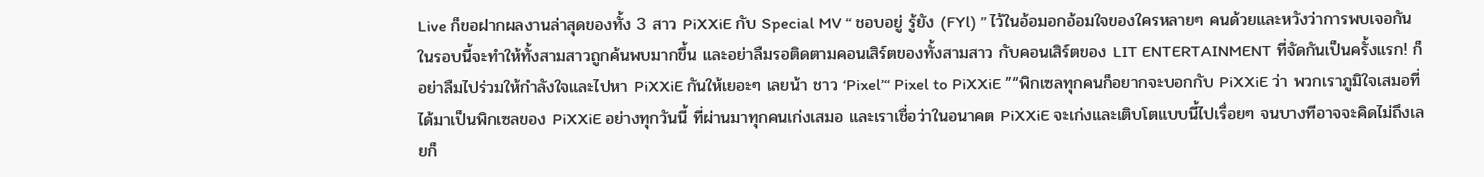Live ก็ขอฝากผลงานล่าสุดของทั้ง 3 สาว PiXXiE กับ Special MV “ ชอบอยู่ รู้ยัง (FYl) ” ไว้ในอ้อมอกอ้อมใจของใครหลายๆ คนด้วยและหวังว่าการพบเจอกันในรอบนี้จะทำให้ทั้งสามสาวถูกค้นพบมากขึ้น และอย่าลืมรอติดตามคอนเสิร์ตของทั้งสามสาว กับคอนเสิร์ตของ LIT ENTERTAINMENT ที่จัดกันเป็นครั้งแรก! ก็อย่าลืมไปร่วมให้กำลังใจและไปหา PiXXiE กันให้เยอะๆ เลยน้า ชาว ‘Pixel’“ Pixel to PiXXiE ”“พิกเซลทุกคนก็อยากจะบอกกับ PiXXiE ว่า พวกเราภูมิใจเสมอที่ได้มาเป็นพิกเซลของ PiXXiE อย่างทุกวันนี้ ที่ผ่านมาทุกคนเก่งเสมอ และเราเชื่อว่าในอนาคต PiXXiE จะเก่งและเติบโตแบบนี้ไปเรื่อยๆ จนบางทีอาจจะคิดไม่ถึงเลยก็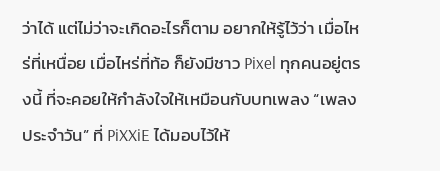ว่าได้ แต่ไม่ว่าจะเกิดอะไรก็ตาม อยากให้รู้ไว้ว่า เมื่อไหร่ที่เหนื่อย เมื่อไหร่ที่ท้อ ก็ยังมีชาว Pixel ทุกคนอยู่ตรงนี้ ที่จะคอยให้กำลังใจให้เหมือนกับบทเพลง “เพลงประจำวัน” ที่ PiXXiE ได้มอบไว้ให้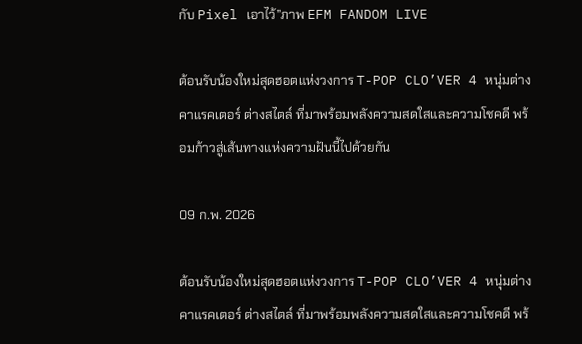กับ Pixel เอาไว้”ภาพ EFM FANDOM LIVE

ต้อนรับน้องใหม่สุดฮอตแห่งวงการ T-POP CLO’VER 4 หนุ่มต่างคาแรคเตอร์ ต่างสไตล์ ที่มาพร้อมพลังความสดใสและความโชคดี พร้อมก้าวสู่เส้นทางแห่งความฝันนี้ไปด้วยกัน

09 ก.พ. 2026

ต้อนรับน้องใหม่สุดฮอตแห่งวงการ T-POP CLO’VER 4 หนุ่มต่างคาแรคเตอร์ ต่างสไตล์ ที่มาพร้อมพลังความสดใสและความโชคดี พร้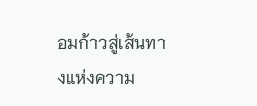อมก้าวสู่เส้นทางแห่งความ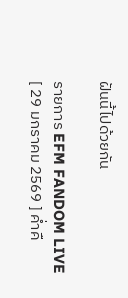ฝันนี้ไปด้วยกัน

รายการ EFM FANDOM LIVE [ 29 มกราคม 2569 ] ค่ำคื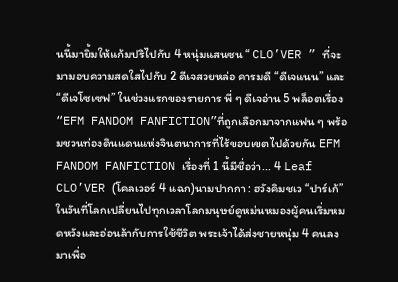นนี้มายิ้มให้แก้มปริไปกับ 4 หนุ่มแสนซน “ CLO’VER ” ที่จะมามอบความสดใสไปกับ 2 ดีเจสวยหล่อ คารมดี “ดีเจแนน” และ “ดีเจโซเซฟ” ในช่วงแรกของรายการ พี่ ๆ ดีเจอ่าน 5 พล็อตเรื่อง “EFM FANDOM FANFICTION”ที่ถูกเลือกมาจากแฟน ๆ พร้อมชวนท่องดินแดนแห่งจินตนาการที่ไร้ขอบเขตไปด้วยกัน EFM FANDOM FANFICTION เรื่องที่ 1 นี้มีชื่อว่า... 4 Leaf CLO’VER (โคลเวอร์ 4 แฉก)นามปากกา : ฮวังคิมชเว “ปาร์เก้” ในวันที่โลกเปลี่ยนไปทุกเวลาโลกมนุษย์ดูหม่นหมองผู้คนเริ่มหมดหวังและอ่อนล้ากับการใช้ชีวิต พระเจ้าได้ส่งชายหนุ่ม 4 คนลงมาเพื่อ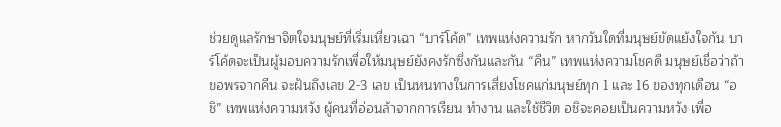ช่วยดูแลรักษาจิตใจมนุษย์ที่เริ่มเหี่ยวเฉา “บาร์โค้ด” เทพแห่งความรัก หากวันใดที่มนุษย์ขัดแย้งใจกัน บาร์โค้ดจะเป็นผู้มอบความรักเพื่อให้มนุษย์ยังคงรักซึ่งกันและกัน “คีน” เทพแห่งความโชคดี มนุษย์เชื่อว่าถ้าขอพรจากคีน จะฝันถึงเลข 2-3 เลข เป็นหนทางในการเสี่ยงโชคแก่มนุษย์ทุก 1 และ 16 ของทุกเดือน “อชิ” เทพแห่งความหวัง ผู้คนที่อ่อนล้าจากการเรียน ทำงาน และใช้ชีวิต อชิจะคอยเป็นความหวัง เพื่อ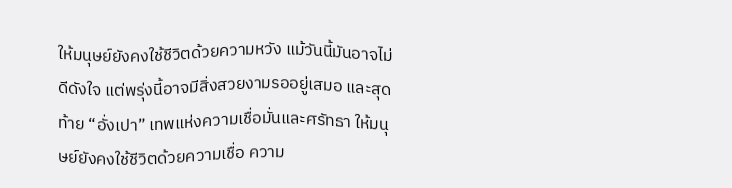ให้มนุษย์ยังคงใช้ชีวิตด้วยความหวัง แม้วันนี้มันอาจไม่ดีดังใจ แต่พรุ่งนี้อาจมีสิ่งสวยงามรออยู่เสมอ และสุดท้าย “อั่งเปา” เทพแห่งความเชื่อมั่นและศรัทธา ให้มนุษย์ยังคงใช้ชีวิตด้วยความเชื่อ ความ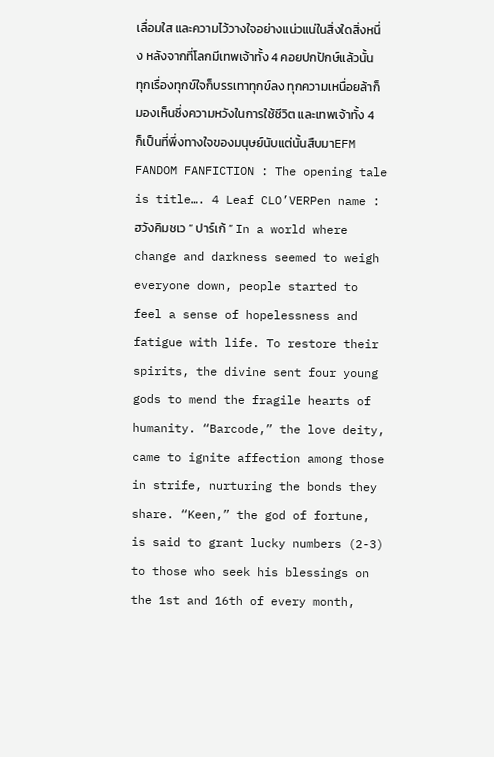เลื่อมใส และความไว้วางใจอย่างแน่วแน่ในสิ่งใดสิ่งหนึ่ง หลังจากที่โลกมีเทพเจ้าทั้ง 4 คอยปกปักษ์แล้วนั้น ทุกเรื่องทุกข์ใจก็บรรเทาทุกข์ลง ทุกความเหนื่อยล้าก็มองเห็นซึ่งความหวังในการใช้ชีวิต และเทพเจ้าทั้ง 4 ก็เป็นที่พึ่งทางใจของมนุษย์นับแต่นั้นสืบมาEFM FANDOM FANFICTION : The opening tale is title…. 4 Leaf CLO’VERPen name : ฮวังคิมชเว “ ปาร์เก้ ” In a world where change and darkness seemed to weigh everyone down, people started to feel a sense of hopelessness and fatigue with life. To restore their spirits, the divine sent four young gods to mend the fragile hearts of humanity. “Barcode,” the love deity, came to ignite affection among those in strife, nurturing the bonds they share. “Keen,” the god of fortune, is said to grant lucky numbers (2-3) to those who seek his blessings on the 1st and 16th of every month,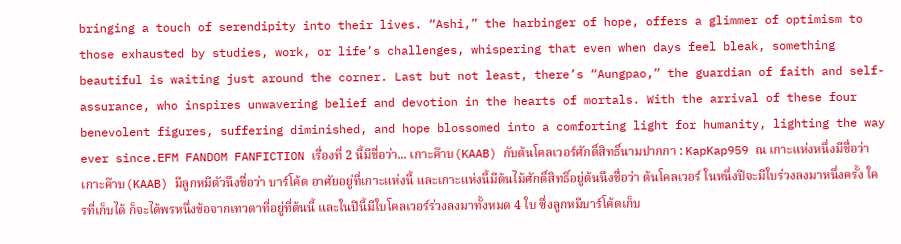bringing a touch of serendipity into their lives. “Ashi,” the harbinger of hope, offers a glimmer of optimism to those exhausted by studies, work, or life’s challenges, whispering that even when days feel bleak, something beautiful is waiting just around the corner. Last but not least, there’s “Aungpao,” the guardian of faith and self-assurance, who inspires unwavering belief and devotion in the hearts of mortals. With the arrival of these four benevolent figures, suffering diminished, and hope blossomed into a comforting light for humanity, lighting the way ever since.EFM FANDOM FANFICTION เรื่องที่ 2 นี้มีชื่อว่า... เกาะค๊าบ(KAAB) กับต้นโคลเวอร์ศักดิ์สิทธิ์นามปากกา : KapKap959 ณ เกาะแห่งหนึ่งมีชื่อว่า เกาะค๊าบ(KAAB) มีลูกหมีตัวนึงชื่อว่า บาร์โค้ด อาศัยอยู่ที่เกาะแห่งนี้ และเกาะแห่งนี้มีต้นไม้ศักดิ์สิทธิ์อยู่ต้นนึงชื่อว่า ต้นโคลเวอร์ ในหนึ่งปีจะมีใบร่วงลงมาหนึ่งครั้ง ใครที่เก็บได้ ก็จะได้พรหนึ่งข้อจากเทวดาที่อยู่ที่ต้นนี้ และในปีนี้มีใบโคลเวอร์ร่วงลงมาทั้งหมด 4 ใบ ซึ่งลูกหมีบาร์โค้ดเก็บ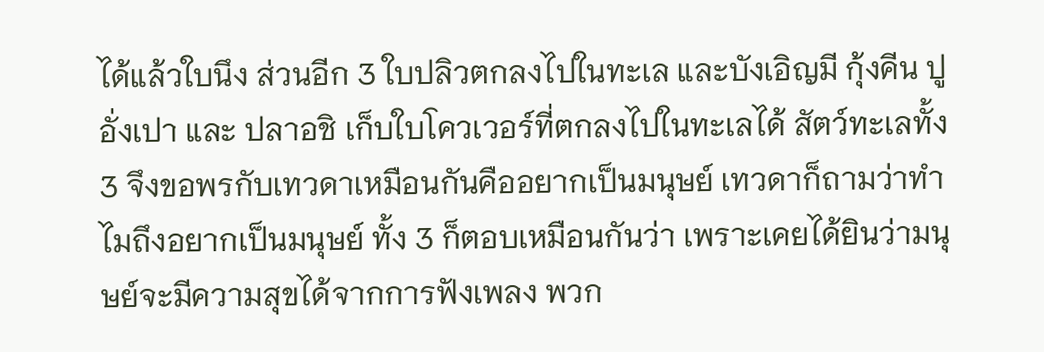ได้แล้วใบนึง ส่วนอีก 3 ใบปลิวตกลงไปในทะเล และบังเอิญมี กุ้งคีน ปูอั่งเปา และ ปลาอชิ เก็บใบโควเวอร์ที่ตกลงไปในทะเลได้ สัตว์ทะเลทั้ง 3 จึงขอพรกับเทวดาเหมือนกันคืออยากเป็นมนุษย์ เทวดาก็ถามว่าทำไมถึงอยากเป็นมนุษย์ ทั้ง 3 ก็ตอบเหมือนกันว่า เพราะเคยได้ยินว่ามนุษย์จะมีความสุขได้จากการฟังเพลง พวก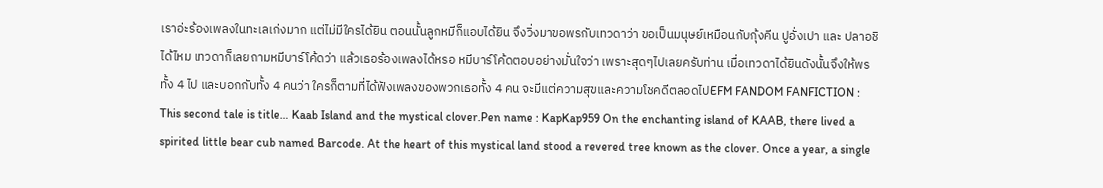เราอ่ะร้องเพลงในทะเลเก่งมาก แต่ไม่มีใครได้ยิน ตอนนั้นลูกหมีก็แอบได้ยิน จึงวิ่งมาขอพรกับเทวดาว่า ขอเป็นมนุษย์เหมือนกับกุ้งคีน ปูอั่งเปา และ ปลาอชิ ได้ไหม เทวดาก็เลยถามหมีบาร์โค้ดว่า แล้วเธอร้องเพลงได้หรอ หมีบาร์โค้ดตอบอย่างมั่นใจว่า เพราะสุดๆไปเลยครับท่าน เมื่อเทวดาได้ยินดังนั้นจึงให้พรทั้ง 4 ไป และบอกกับทั้ง 4 คนว่า ใครก็ตามที่ได้ฟังเพลงของพวกเธอทั้ง 4 คน จะมีแต่ความสุขและความโชคดีตลอดไปEFM FANDOM FANFICTION : This second tale is title… Kaab Island and the mystical clover.Pen name : KapKap959 On the enchanting island of KAAB, there lived a spirited little bear cub named Barcode. At the heart of this mystical land stood a revered tree known as the clover. Once a year, a single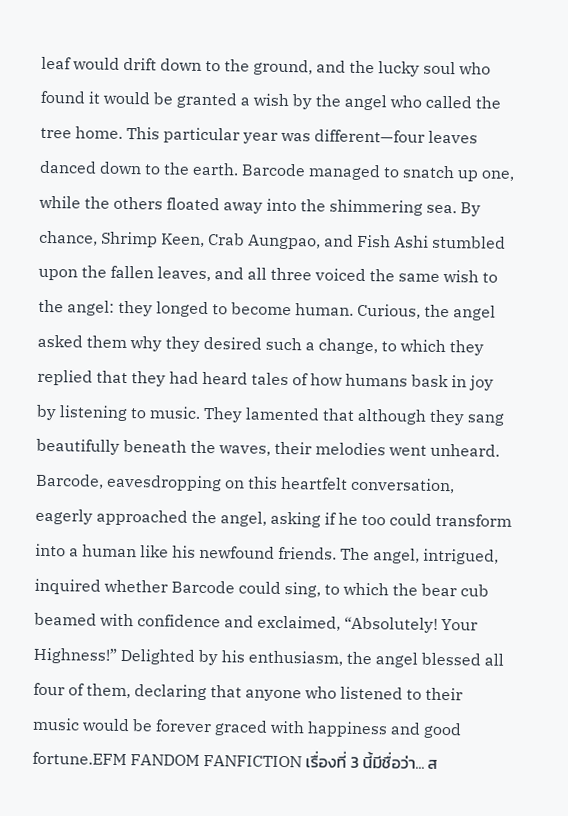leaf would drift down to the ground, and the lucky soul who found it would be granted a wish by the angel who called the tree home. This particular year was different—four leaves danced down to the earth. Barcode managed to snatch up one, while the others floated away into the shimmering sea. By chance, Shrimp Keen, Crab Aungpao, and Fish Ashi stumbled upon the fallen leaves, and all three voiced the same wish to the angel: they longed to become human. Curious, the angel asked them why they desired such a change, to which they replied that they had heard tales of how humans bask in joy by listening to music. They lamented that although they sang beautifully beneath the waves, their melodies went unheard. Barcode, eavesdropping on this heartfelt conversation, eagerly approached the angel, asking if he too could transform into a human like his newfound friends. The angel, intrigued, inquired whether Barcode could sing, to which the bear cub beamed with confidence and exclaimed, “Absolutely! Your Highness!” Delighted by his enthusiasm, the angel blessed all four of them, declaring that anyone who listened to their music would be forever graced with happiness and good fortune.EFM FANDOM FANFICTION เรื่องที่ 3 นี้มีชื่อว่า... ส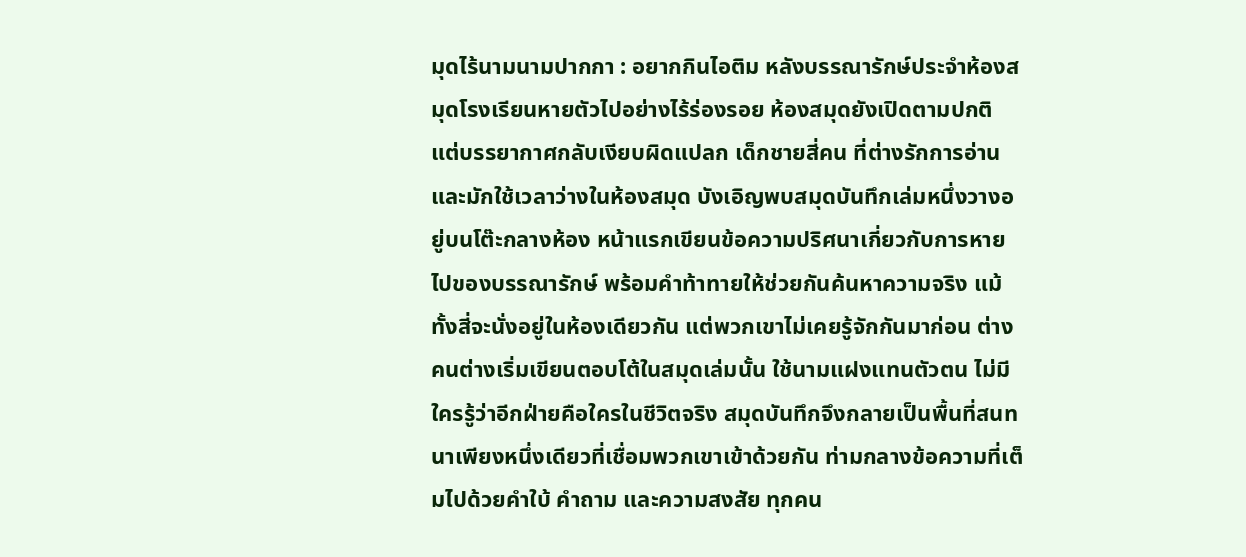มุดไร้นามนามปากกา : อยากกินไอติม หลังบรรณารักษ์ประจำห้องสมุดโรงเรียนหายตัวไปอย่างไร้ร่องรอย ห้องสมุดยังเปิดตามปกติ แต่บรรยากาศกลับเงียบผิดแปลก เด็กชายสี่คน ที่ต่างรักการอ่านและมักใช้เวลาว่างในห้องสมุด บังเอิญพบสมุดบันทึกเล่มหนึ่งวางอยู่บนโต๊ะกลางห้อง หน้าแรกเขียนข้อความปริศนาเกี่ยวกับการหายไปของบรรณารักษ์ พร้อมคำท้าทายให้ช่วยกันค้นหาความจริง แม้ทั้งสี่จะนั่งอยู่ในห้องเดียวกัน แต่พวกเขาไม่เคยรู้จักกันมาก่อน ต่างคนต่างเริ่มเขียนตอบโต้ในสมุดเล่มนั้น ใช้นามแฝงแทนตัวตน ไม่มีใครรู้ว่าอีกฝ่ายคือใครในชีวิตจริง สมุดบันทึกจึงกลายเป็นพื้นที่สนทนาเพียงหนึ่งเดียวที่เชื่อมพวกเขาเข้าด้วยกัน ท่ามกลางข้อความที่เต็มไปด้วยคำใบ้ คำถาม และความสงสัย ทุกคน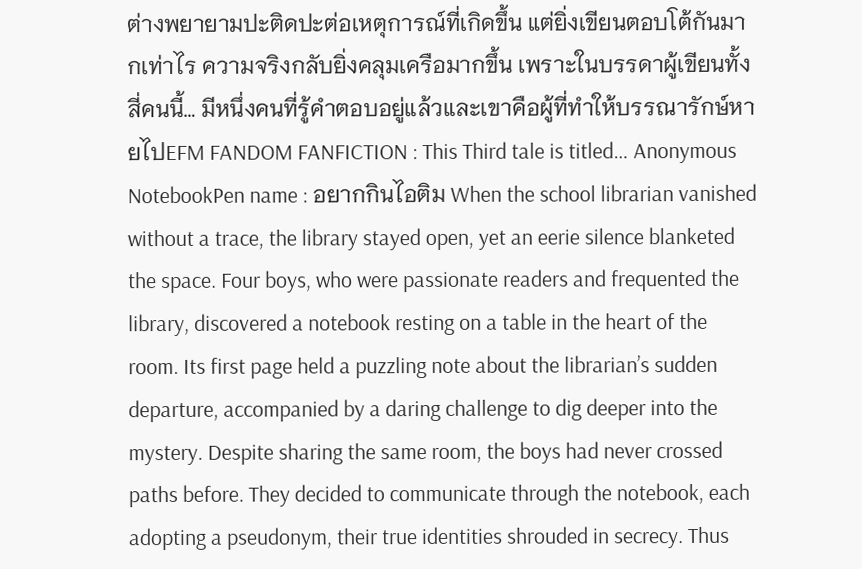ต่างพยายามปะติดปะต่อเหตุการณ์ที่เกิดขึ้น แต่ยิ่งเขียนตอบโต้กันมากเท่าไร ความจริงกลับยิ่งคลุมเครือมากขึ้น เพราะในบรรดาผู้เขียนทั้งสี่คนนี้… มีหนึ่งคนที่รู้คำตอบอยู่แล้วและเขาคือผู้ที่ทำให้บรรณารักษ์หายไปEFM FANDOM FANFICTION : This Third tale is titled… Anonymous NotebookPen name : อยากกินไอติม When the school librarian vanished without a trace, the library stayed open, yet an eerie silence blanketed the space. Four boys, who were passionate readers and frequented the library, discovered a notebook resting on a table in the heart of the room. Its first page held a puzzling note about the librarian’s sudden departure, accompanied by a daring challenge to dig deeper into the mystery. Despite sharing the same room, the boys had never crossed paths before. They decided to communicate through the notebook, each adopting a pseudonym, their true identities shrouded in secrecy. Thus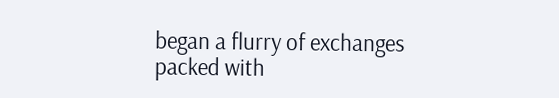began a flurry of exchanges packed with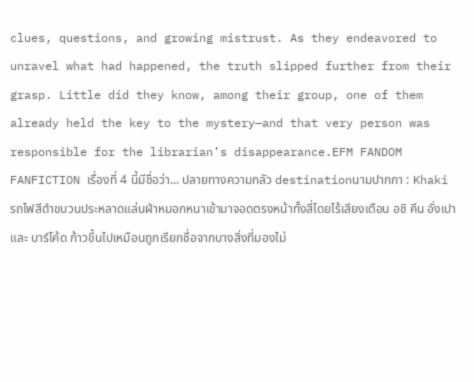clues, questions, and growing mistrust. As they endeavored to unravel what had happened, the truth slipped further from their grasp. Little did they know, among their group, one of them already held the key to the mystery—and that very person was responsible for the librarian’s disappearance.EFM FANDOM FANFICTION เรื่องที่ 4 นี้มีชื่อว่า... ปลายทางความกลัว destinationนามปากกา : Khaki รถไฟสีดำขบวนประหลาดแล่นฝ่าหมอกหนาเข้ามาจอดตรงหน้าทั้งสี่โดยไร้เสียงเตือน อชิ คีน อั่งเปา และ บาร์โค้ด ก้าวขึ้นไปเหมือนถูกเรียกชื่อจากบางสิ่งที่มองไม่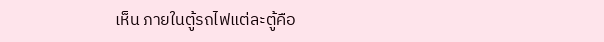เห็น ภายในตู้รถไฟแต่ละตู้คือ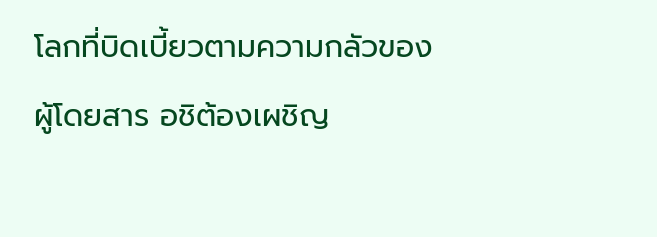โลกที่บิดเบี้ยวตามความกลัวของผู้โดยสาร อชิต้องเผชิญ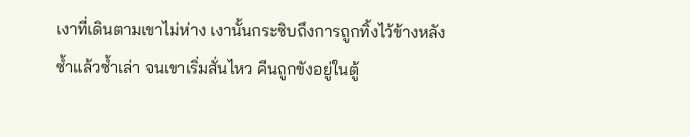เงาที่เดินตามเขาไม่ห่าง เงานั้นกระซิบถึงการถูกทิ้งไว้ข้างหลังซ้ำแล้วซ้ำเล่า จนเขาเริ่มสั่นไหว คีนถูกขังอยู่ในตู้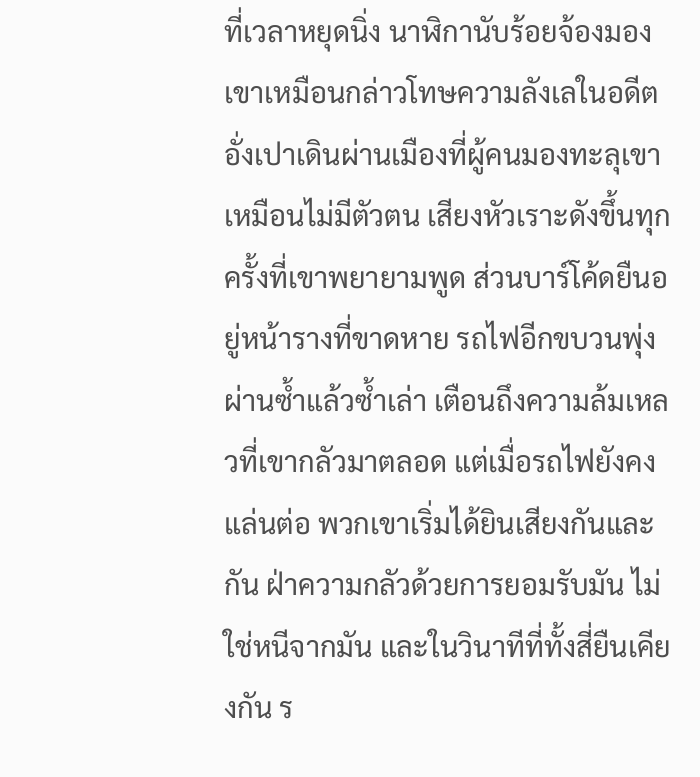ที่เวลาหยุดนิ่ง นาฬิกานับร้อยจ้องมองเขาเหมือนกล่าวโทษความลังเลในอดีต อั่งเปาเดินผ่านเมืองที่ผู้คนมองทะลุเขาเหมือนไม่มีตัวตน เสียงหัวเราะดังขึ้นทุกครั้งที่เขาพยายามพูด ส่วนบาร์โค้ดยืนอยู่หน้ารางที่ขาดหาย รถไฟอีกขบวนพุ่งผ่านซ้ำแล้วซ้ำเล่า เตือนถึงความล้มเหลวที่เขากลัวมาตลอด แต่เมื่อรถไฟยังคงแล่นต่อ พวกเขาเริ่มได้ยินเสียงกันและกัน ฝ่าความกลัวด้วยการยอมรับมัน ไม่ใช่หนีจากมัน และในวินาทีที่ทั้งสี่ยืนเคียงกัน ร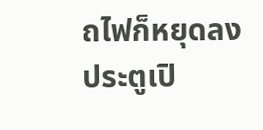ถไฟก็หยุดลง ประตูเปิ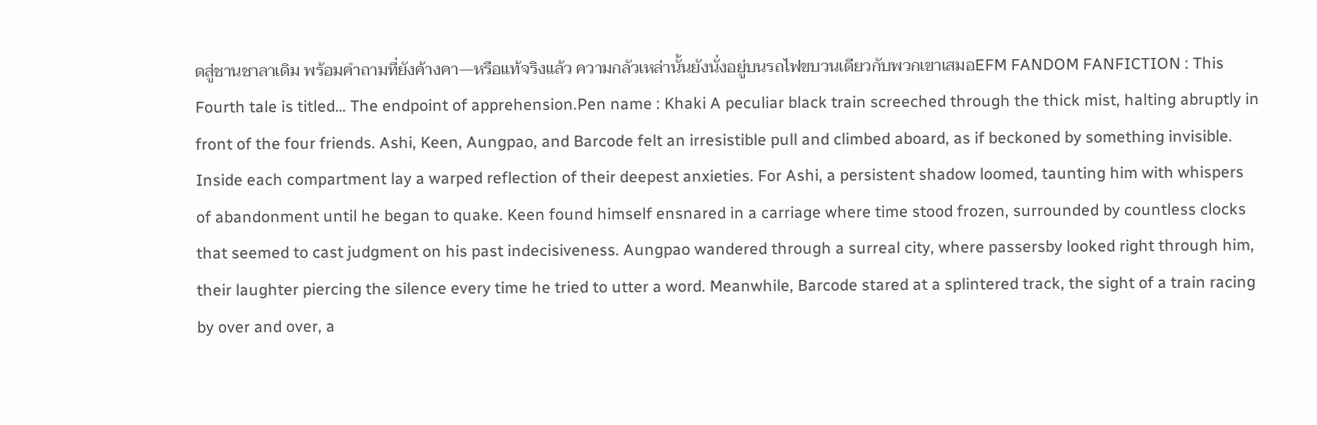ดสู่ชานชาลาเดิม พร้อมคำถามที่ยังค้างคา—หรือแท้จริงแล้ว ความกลัวเหล่านั้นยังนั่งอยู่บนรถไฟขบวนเดียวกับพวกเขาเสมอEFM FANDOM FANFICTION : This Fourth tale is titled… The endpoint of apprehension.Pen name : Khaki A peculiar black train screeched through the thick mist, halting abruptly in front of the four friends. Ashi, Keen, Aungpao, and Barcode felt an irresistible pull and climbed aboard, as if beckoned by something invisible. Inside each compartment lay a warped reflection of their deepest anxieties. For Ashi, a persistent shadow loomed, taunting him with whispers of abandonment until he began to quake. Keen found himself ensnared in a carriage where time stood frozen, surrounded by countless clocks that seemed to cast judgment on his past indecisiveness. Aungpao wandered through a surreal city, where passersby looked right through him, their laughter piercing the silence every time he tried to utter a word. Meanwhile, Barcode stared at a splintered track, the sight of a train racing by over and over, a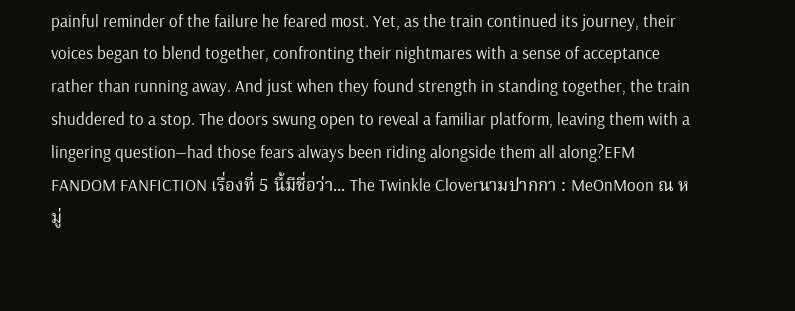painful reminder of the failure he feared most. Yet, as the train continued its journey, their voices began to blend together, confronting their nightmares with a sense of acceptance rather than running away. And just when they found strength in standing together, the train shuddered to a stop. The doors swung open to reveal a familiar platform, leaving them with a lingering question—had those fears always been riding alongside them all along?EFM FANDOM FANFICTION เรื่องที่ 5 นี้มีชื่อว่า... The Twinkle Cloverนามปากกา : MeOnMoon ณ หมู่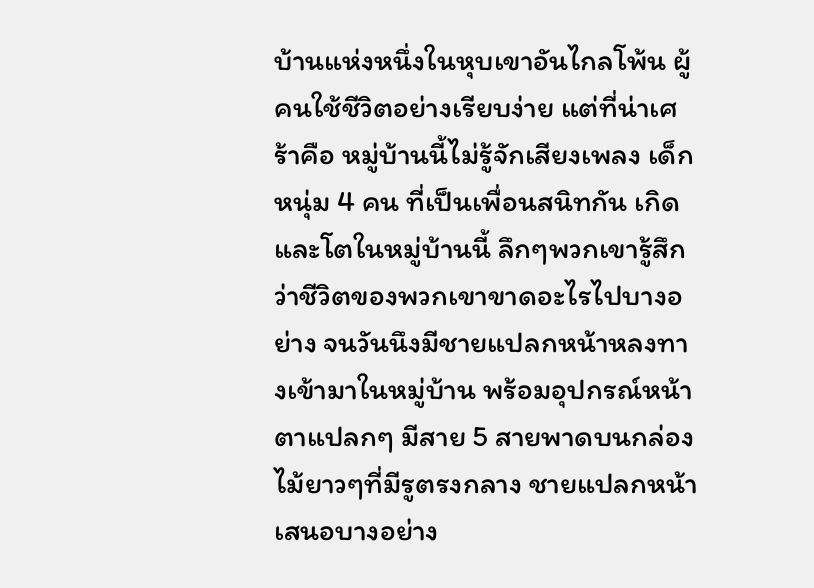บ้านแห่งหนึ่งในหุบเขาอันไกลโพ้น ผู้คนใช้ชีวิตอย่างเรียบง่าย แต่ที่น่าเศร้าคือ หมู่บ้านนี้ไม่รู้จักเสียงเพลง เด็กหนุ่ม 4 คน ที่เป็นเพื่อนสนิทกัน เกิดและโตในหมู่บ้านนี้ ลึกๆพวกเขารู้สึกว่าชีวิตของพวกเขาขาดอะไรไปบางอย่าง จนวันนึงมีชายแปลกหน้าหลงทางเข้ามาในหมู่บ้าน พร้อมอุปกรณ์หน้าตาแปลกๆ มีสาย 5 สายพาดบนกล่องไม้ยาวๆที่มีรูตรงกลาง ชายแปลกหน้าเสนอบางอย่าง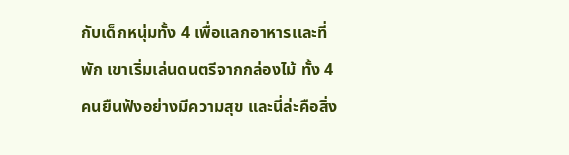กับเด็กหนุ่มทั้ง 4 เพื่อแลกอาหารและที่พัก เขาเริ่มเล่นดนตรีจากกล่องไม้ ทั้ง 4 คนยืนฟังอย่างมีความสุข และนี่ล่ะคือสิ่ง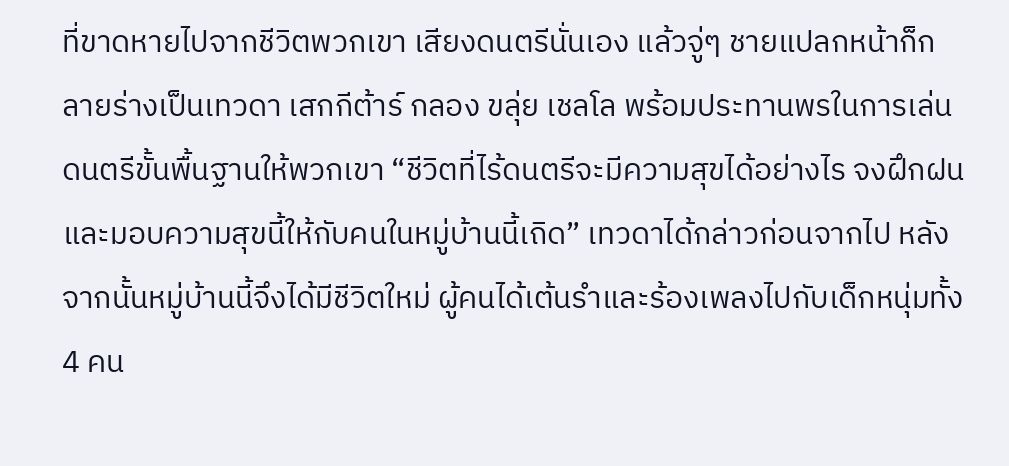ที่ขาดหายไปจากชีวิตพวกเขา เสียงดนตรีนั่นเอง แล้วจู่ๆ ชายแปลกหน้าก็กลายร่างเป็นเทวดา เสกกีต้าร์ กลอง ขลุ่ย เชลโล พร้อมประทานพรในการเล่นดนตรีขั้นพื้นฐานให้พวกเขา “ชีวิตที่ไร้ดนตรีจะมีความสุขได้อย่างไร จงฝึกฝนและมอบความสุขนี้ให้กับคนในหมู่บ้านนี้เถิด” เทวดาได้กล่าวก่อนจากไป หลังจากนั้นหมู่บ้านนี้จึงได้มีชีวิตใหม่ ผู้คนได้เต้นรำและร้องเพลงไปกับเด็กหนุ่มทั้ง 4 คน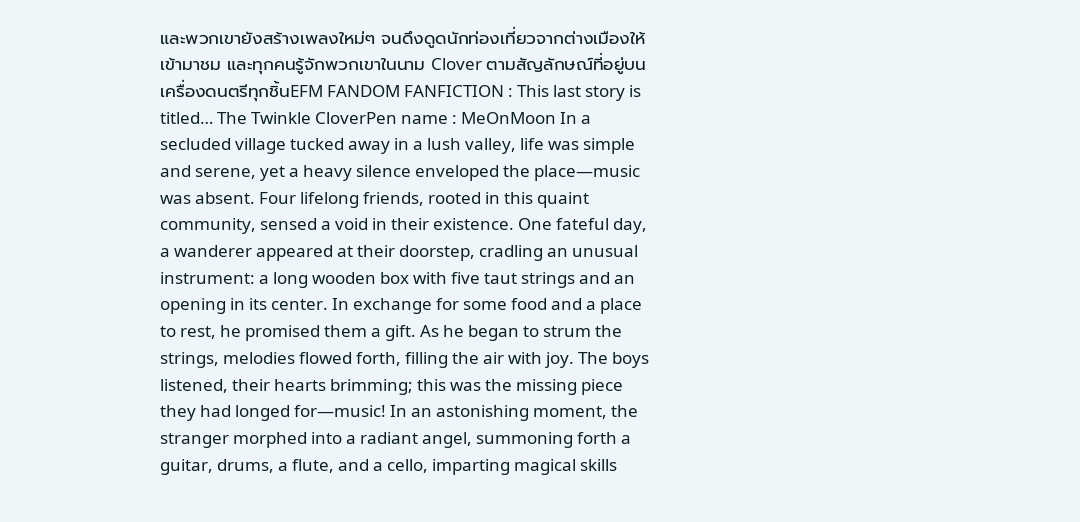และพวกเขายังสร้างเพลงใหม่ๆ จนดึงดูดนักท่องเที่ยวจากต่างเมืองให้เข้ามาชม และทุกคนรู้จักพวกเขาในนาม Clover ตามสัญลักษณ์ที่อยู่บนเครื่องดนตรีทุกชิ้นEFM FANDOM FANFICTION : This last story is titled… The Twinkle CloverPen name : MeOnMoon In a secluded village tucked away in a lush valley, life was simple and serene, yet a heavy silence enveloped the place—music was absent. Four lifelong friends, rooted in this quaint community, sensed a void in their existence. One fateful day, a wanderer appeared at their doorstep, cradling an unusual instrument: a long wooden box with five taut strings and an opening in its center. In exchange for some food and a place to rest, he promised them a gift. As he began to strum the strings, melodies flowed forth, filling the air with joy. The boys listened, their hearts brimming; this was the missing piece they had longed for—music! In an astonishing moment, the stranger morphed into a radiant angel, summoning forth a guitar, drums, a flute, and a cello, imparting magical skills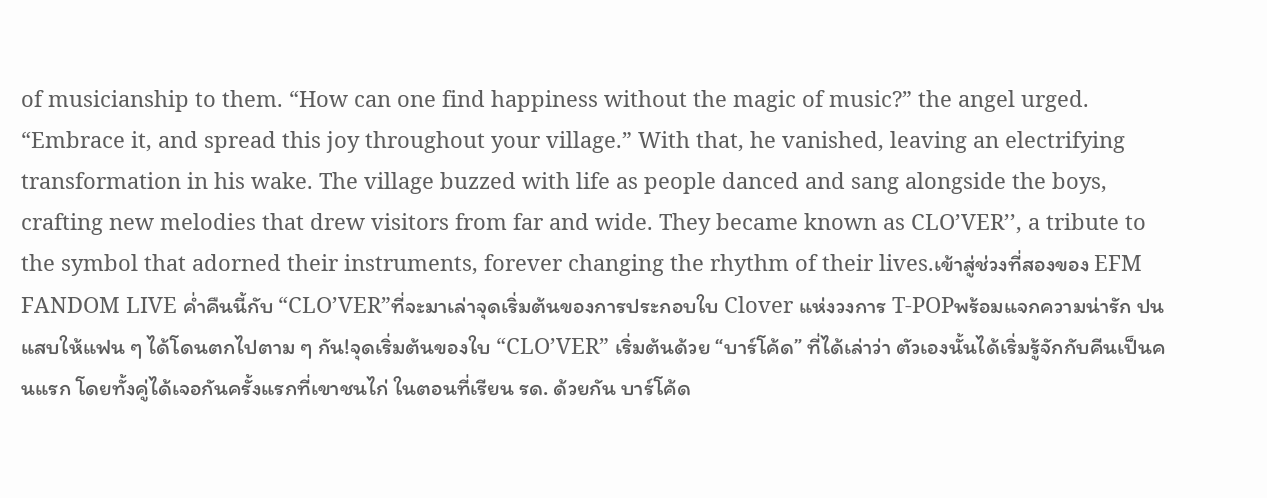of musicianship to them. “How can one find happiness without the magic of music?” the angel urged. “Embrace it, and spread this joy throughout your village.” With that, he vanished, leaving an electrifying transformation in his wake. The village buzzed with life as people danced and sang alongside the boys, crafting new melodies that drew visitors from far and wide. They became known as CLO’VER’’, a tribute to the symbol that adorned their instruments, forever changing the rhythm of their lives.เข้าสู่ช่วงที่สองของ EFM FANDOM LIVE ค่ำคืนนี้กับ “CLO’VER”ที่จะมาเล่าจุดเริ่มต้นของการประกอบใบ Clover แห่งวงการ T-POPพร้อมแจกความน่ารัก ปนแสบให้แฟน ๆ ได้โดนตกไปตาม ๆ กัน!จุดเริ่มต้นของใบ “CLO’VER” เริ่มต้นด้วย “บาร์โค้ด” ที่ได้เล่าว่า ตัวเองนั้นได้เริ่มรู้จักกับคีนเป็นคนแรก โดยทั้งคู่ได้เจอกันครั้งแรกที่เขาชนไก่ ในตอนที่เรียน รด. ด้วยกัน บาร์โค้ด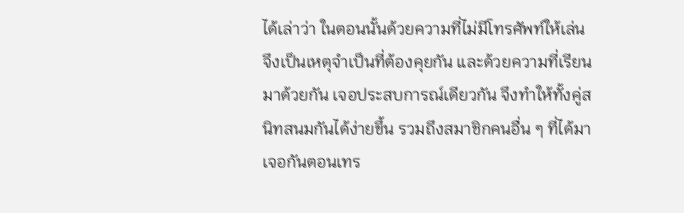ได้เล่าว่า ในตอนนั้นด้วยความที่ไม่มีโทรศัพท์ให้เล่น จึงเป็นเหตุจำเป็นที่ต้องคุยกัน และด้วยความที่เรียนมาด้วยกัน เจอประสบการณ์เดียวกัน จึงทำให้ทั้งคู่สนิทสนมกันได้ง่ายขึ้น รวมถึงสมาชิกคนอื่น ๆ ที่ได้มาเจอกันตอนเทร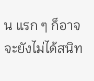น แรก ๆ ก็อาจจะยังไม่ได้สนิท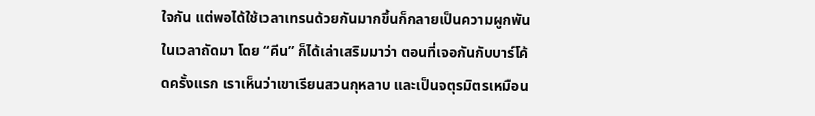ใจกัน แต่พอได้ใช้เวลาเทรนด้วยกันมากขึ้นก็กลายเป็นความผูกพันในเวลาถัดมา โดย “คีน” ก็ได้เล่าเสริมมาว่า ตอนที่เจอกันกับบาร์โค้ดครั้งแรก เราเห็นว่าเขาเรียนสวนกุหลาบ และเป็นจตุรมิตรเหมือน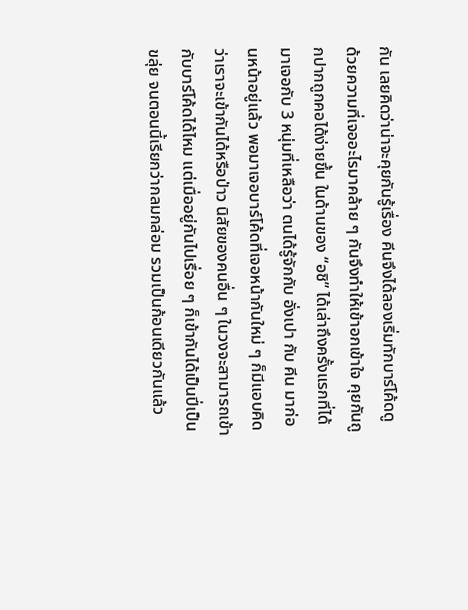กัน เลยคิดว่าน่าจะคุยกันรู้เรื่อง คีนจึงได้ลองเริ่มทักบาร์โค้ดดู ด้วยความที่เจออะไรมาคล้าย ๆ กันจึงทำให้เข้าอกเข้าใจ คุยกันถูกปากถูกคอได้ง่ายขึ้น ในด้านของ “อชิ” ได้เล่าถึงครั้งแรกที่ได้มาเจอกับ 3 หนุ่มที่เหลือว่า ตนได้รู้จักกับ อั่งเปา กับ คีน มาก่อนหน้าอยู่แล้ว พอมาเจอบาร์โค้ดที่เจอหน้ากันใหม่ ๆ ก็มีแอบคิดว่าเราจะเข้ากันได้หรือป่าว นิสัยของคนอื่น ๆ ในวงจะสามารถเข้ากับบาร์โค้ดได้ไหม แต่เมื่ออยู่กันไปเรื่อย ๆ ก็เข้ากันได้เป็นปี่เป็นขลุ่ย จนตอนนี้เรียกว่ากลมกล่อม รวมเป็นก้อนเดียวกันแล้ว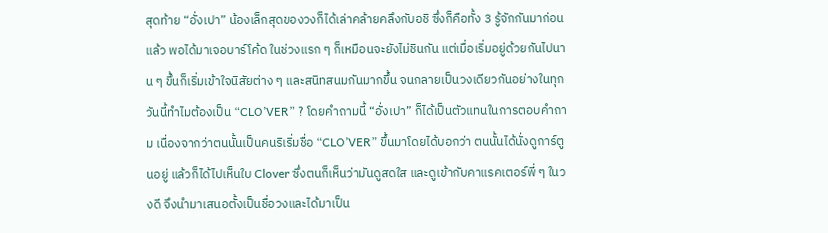สุดท้าย “อั่งเปา” น้องเล็กสุดของวงก็ได้เล่าคล้ายคลึงกับอชิ ซึ่งก็คือทั้ง 3 รู้จักกันมาก่อนแล้ว พอได้มาเจอบาร์โค้ด ในช่วงแรก ๆ ก็เหมือนจะยังไม่ชินกัน แต่เมื่อเริ่มอยู่ด้วยกันไปนาน ๆ ขึ้นก็เริ่มเข้าใจนิสัยต่าง ๆ และสนิทสนมกันมากขึ้น จนกลายเป็นวงเดียวกันอย่างในทุกวันนี้ทำไมต้องเป็น “CLO’VER” ? โดยคำถามนี้ “อั่งเปา” ก็ได้เป็นตัวแทนในการตอบคำถาม เนื่องจากว่าตนนั้นเป็นคนริเริ่มชื่อ “CLO’VER” ขึ้นมาโดยได้บอกว่า ตนนั้นได้นั่งดูการ์ตูนอยู่ แล้วก็ได้ไปเห็นใบ Clover ซึ่งตนก็เห็นว่ามันดูสดใส และดูเข้ากับคาแรคเตอร์พี่ ๆ ในวงดี จึงนำมาเสนอตั้งเป็นชื่อวงและได้มาเป็น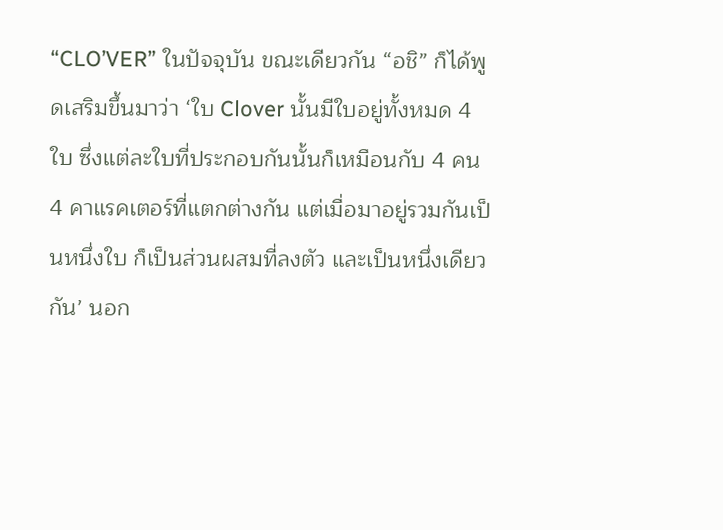“CLO’VER” ในปัจจุบัน ขณะเดียวกัน “อชิ” ก็ได้พูดเสริมขึ้นมาว่า ‘ใบ Clover นั้นมีใบอยู่ทั้งหมด 4 ใบ ซึ่งแต่ละใบที่ประกอบกันนั้นก็เหมือนกับ 4 คน 4 คาแรคเตอร์ที่แตกต่างกัน แต่เมื่อมาอยู่รวมกันเป็นหนึ่งใบ ก็เป็นส่วนผสมที่ลงตัว และเป็นหนึ่งเดียวกัน’ นอก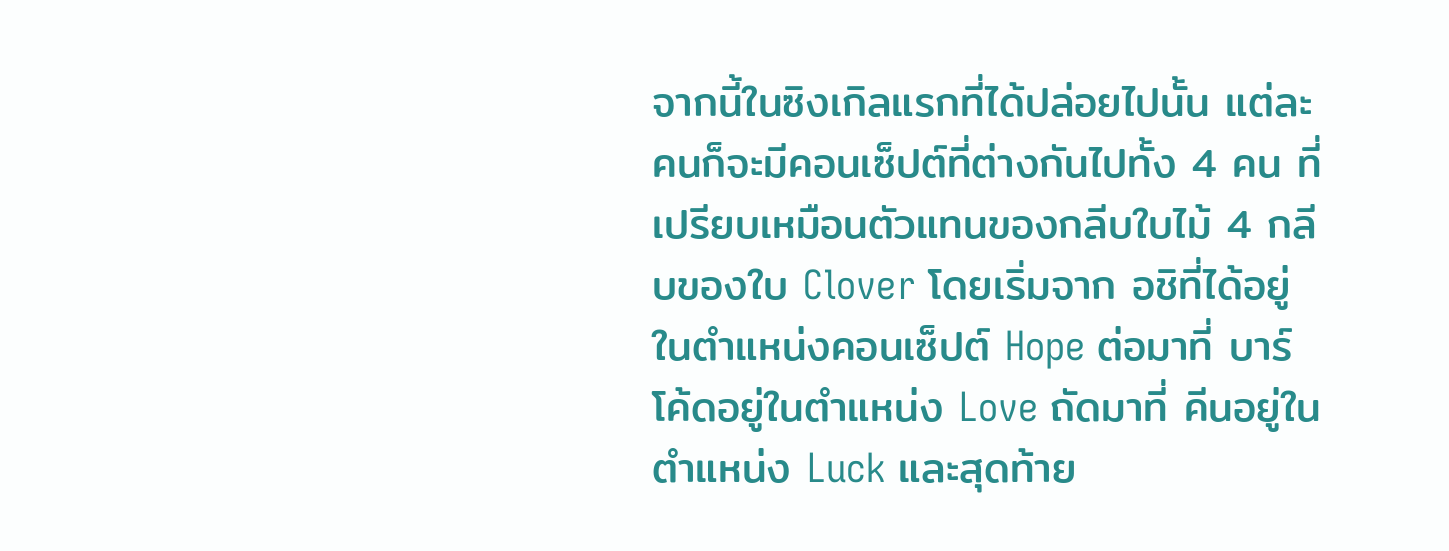จากนี้ในซิงเกิลแรกที่ได้ปล่อยไปนั้น แต่ละคนก็จะมีคอนเซ็ปต์ที่ต่างกันไปทั้ง 4 คน ที่เปรียบเหมือนตัวแทนของกลีบใบไม้ 4 กลีบของใบ Clover โดยเริ่มจาก อชิที่ได้อยู่ในตำแหน่งคอนเซ็ปต์ Hope ต่อมาที่ บาร์โค้ดอยู่ในตำแหน่ง Love ถัดมาที่ คีนอยู่ในตำแหน่ง Luck และสุดท้าย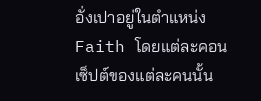อั่งเปาอยู่ในตำแหน่ง Faith โดยแต่ละคอนเซ็ปต์ของแต่ละคนนั้น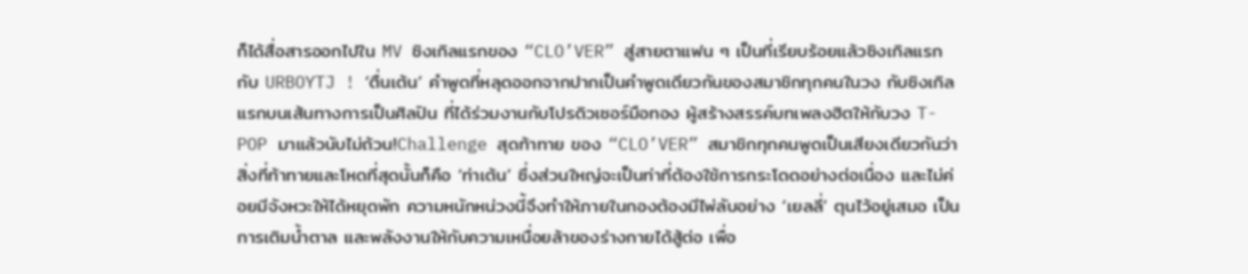ก็ได้สื่อสารออกไปใน MV ซิงเกิลแรกของ “CLO’VER” สู่สายตาแฟน ๆ เป็นที่เรียบร้อยแล้วซิงเกิลแรกกับ URBOYTJ ! ‘ตื่นเต้น’ คำพูดที่หลุดออกจากปากเป็นคำพูดเดียวกันของสมาชิกทุกคนในวง กับซิงเกิลแรกบนเส้นทางการเป็นศิลปิน ที่ได้ร่วมงานกับโปรดิวเซอร์มือทอง ผู้สร้างสรรค์บทเพลงฮิตให้กับวง T-POP มาแล้วนับไม่ถ้วน!Challenge สุดท้าทาย ของ “CLO’VER” สมาชิกทุกคนพูดเป็นเสียงเดียวกันว่า สิ่งที่ท้าทายและโหดที่สุดนั้นก็คือ ‘ท่าเต้น’ ซึ่งส่วนใหญ่จะเป็นท่าที่ต้องใช้การกระโดดอย่างต่อเนื่อง และไม่ค่อยมีจังหวะให้ได้หยุดพัก ความหนักหน่วงนี้จึงทำให้ภายในกองต้องมีไพ่ลับอย่าง ‘เยลลี่’ ตุนไว้อยู่เสมอ เป็นการเติมน้ำตาล และพลังงานให้กับความเหนื่อยล้าของร่างกายได้สู้ต่อ เพื่อ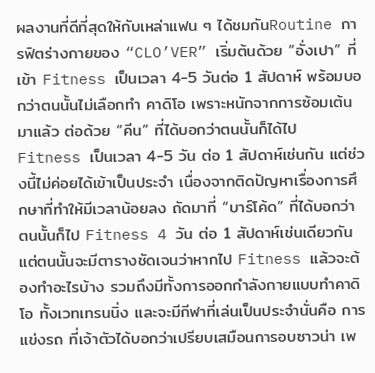ผลงานที่ดีที่สุดให้กับเหล่าแฟน ๆ ได้ชมกันRoutine การฟิตร่างกายของ “CLO’VER” เริ่มต้นด้วย “อั่งเปา” ที่เข้า Fitness เป็นเวลา 4-5 วันต่อ 1 สัปดาห์ พร้อมบอกว่าตนนั้นไม่เลือกทำ คาดิโอ เพราะหนักจากการซ้อมเต้นมาแล้ว ต่อด้วย “คีน” ที่ได้บอกว่าตนนั้นก็ได้ไป Fitness เป็นเวลา 4-5 วัน ต่อ 1 สัปดาห์เช่นกัน แต่ช่วงนี้ไม่ค่อยได้เข้าเป็นประจำ เนื่องจากติดปัญหาเรื่องการศึกษาที่ทำให้มีเวลาน้อยลง ถัดมาที่ “บาร์โค้ด” ที่ได้บอกว่า ตนนั้นก็ไป Fitness 4 วัน ต่อ 1 สัปดาห์เช่นเดียวกัน แต่ตนนั้นจะมีตารางชัดเจนว่าหากไป Fitness แล้วจะต้องทำอะไรบ้าง รวมถึงมีทั้งการออกกำลังกายแบบทำคาดิโอ ทั้งเวทเทรนนิ่ง และจะมีกีฬาที่เล่นเป็นประจำนั่นคือ การแข่งรถ ที่เจ้าตัวได้บอกว่าเปรียบเสมือนการอบซาวน่า เพ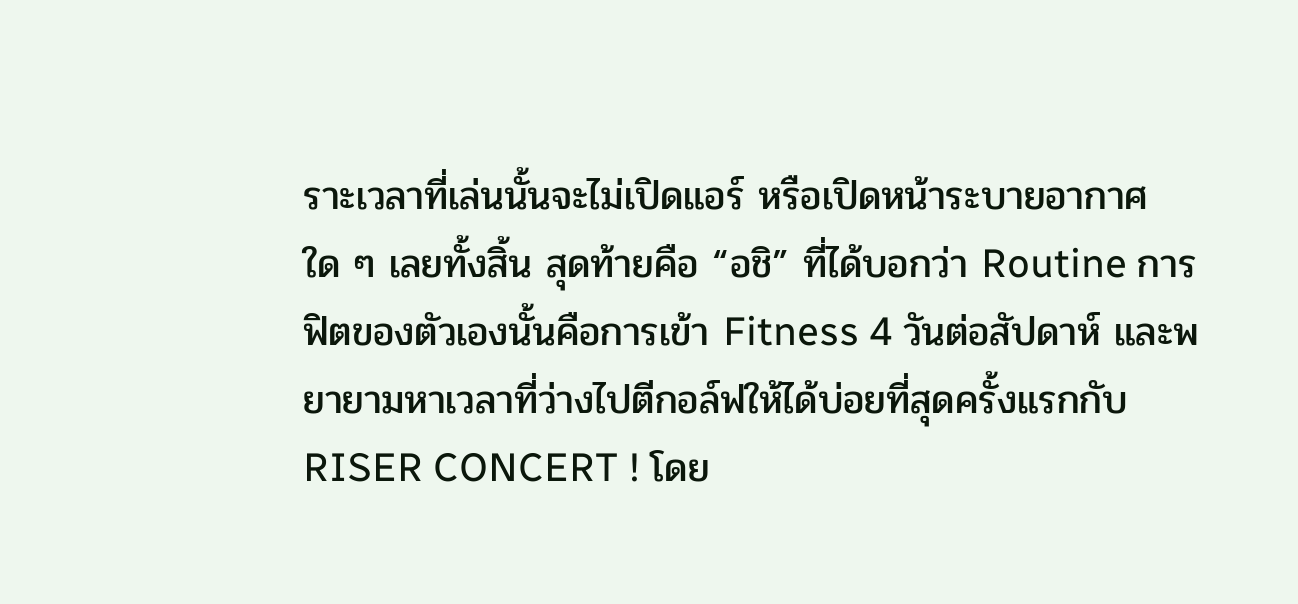ราะเวลาที่เล่นนั้นจะไม่เปิดแอร์ หรือเปิดหน้าระบายอากาศใด ๆ เลยทั้งสิ้น สุดท้ายคือ “อชิ” ที่ได้บอกว่า Routine การฟิตของตัวเองนั้นคือการเข้า Fitness 4 วันต่อสัปดาห์ และพยายามหาเวลาที่ว่างไปตีกอล์ฟให้ได้บ่อยที่สุดครั้งแรกกับ RISER CONCERT ! โดย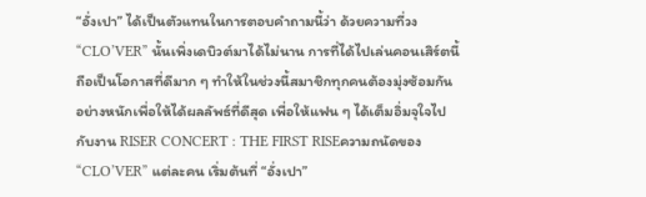“อั่งเปา” ได้เป็นตัวแทนในการตอบคำถามนี้ว่า ด้วยความที่วง “CLO’VER” นั้นเพิ่งเดบิวต์มาได้ไม่นาน การที่ได้ไปเล่นคอนเสิร์ตนี้ถือเป็นโอกาสที่ดีมาก ๆ ทำให้ในช่วงนี้สมาชิกทุกคนต้องมุ่งซ้อมกันอย่างหนักเพื่อให้ได้ผลลัพธ์ที่ดีสุด เพื่อให้แฟน ๆ ได้เต็มอิ่มจุใจไปกับงาน RISER CONCERT : THE FIRST RISEความถนัดของ “CLO’VER” แต่ละคน เริ่มต้นที่ “อั่งเปา”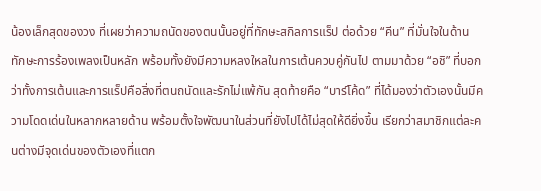น้องเล็กสุดของวง ที่เผยว่าความถนัดของตนนั้นอยู่ที่ทักษะสกิลการแร็ป ต่อด้วย “คีน” ที่มั่นใจในด้านทักษะการร้องเพลงเป็นหลัก พร้อมทั้งยังมีความหลงใหลในการเต้นควบคู่กันไป ตามมาด้วย “อชิ” ที่บอกว่าทั้งการเต้นและการแร็ปคือสิ่งที่ตนถนัดและรักไม่แพ้กัน สุดท้ายคือ “บาร์โค้ด” ที่ได้มองว่าตัวเองนั้นมีความโดดเด่นในหลากหลายด้าน พร้อมตั้งใจพัฒนาในส่วนที่ยังไปได้ไม่สุดให้ดียิ่งขึ้น เรียกว่าสมาชิกแต่ละคนต่างมีจุดเด่นของตัวเองที่แตก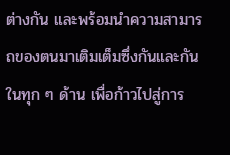ต่างกัน และพร้อมนำความสามารถของตนมาเติมเต็มซึ่งกันและกันในทุก ๆ ด้าน เพื่อก้าวไปสู่การ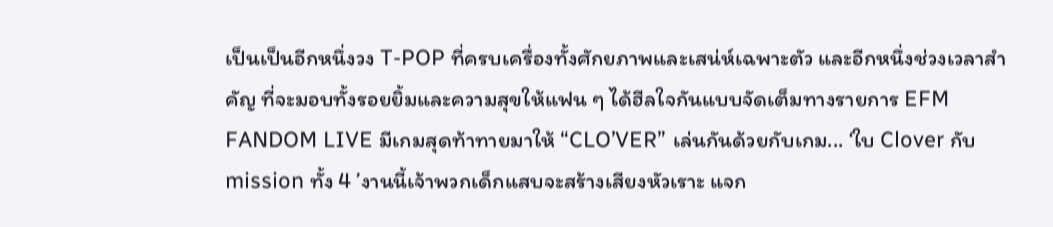เป็นเป็นอีกหนึ่งวง T-POP ที่ครบเครื่องทั้งศักยภาพและเสน่ห์เฉพาะตัว และอีกหนึ่งช่วงเวลาสำคัญ ที่จะมอบทั้งรอยยิ้มและความสุขให้แฟน ๆ ได้ฮีลใจกันแบบจัดเต็มทางรายการ EFM FANDOM LIVE มีเกมสุดท้าทายมาให้ “CLO’VER” เล่นกันด้วยกับเกม... ‘ใบ Clover กับ mission ทั้ง 4 ’งานนี้เจ้าพวกเด็กแสบจะสร้างเสียงหัวเราะ แจก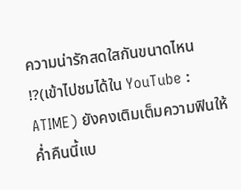ความน่ารักสดใสกันขนาดไหน !?(เข้าไปชมได้ใน YouTube : ATIME) ยังคงเติมเต็มความฟินให้ค่ำคืนนี้แบ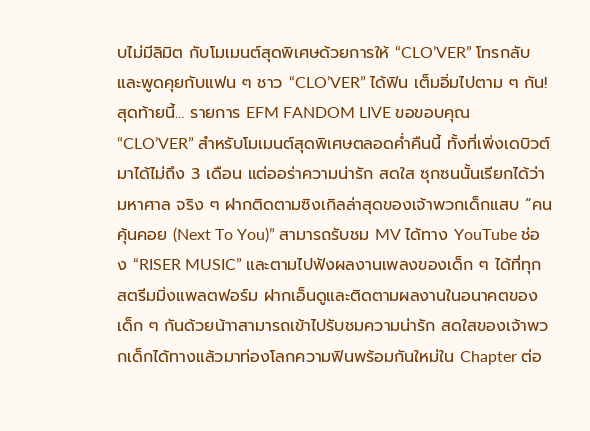บไม่มีลิมิต กับโมเมนต์สุดพิเศษด้วยการให้ “CLO’VER” โทรกลับ และพูดคุยกับแฟน ๆ ชาว “CLO’VER” ได้ฟิน เต็มอิ่มไปตาม ๆ กัน! สุดท้ายนี้… รายการ EFM FANDOM LIVE ขอขอบคุณ “CLO’VER” สำหรับโมเมนต์สุดพิเศษตลอดค่ำคืนนี้ ทั้งที่เพิ่งเดบิวต์มาได้ไม่ถึง 3 เดือน แต่ออร่าความน่ารัก สดใส ซุกซนนั้นเรียกได้ว่า มหาศาล จริง ๆ ฝากติดตามซิงเกิลล่าสุดของเจ้าพวกเด็กแสบ “คนคุ้นคอย (Next To You)” สามารถรับชม MV ได้ทาง YouTube ช่อง “RISER MUSIC” และตามไปฟังผลงานเพลงของเด็ก ๆ ได้ที่ทุกสตรีมมิ่งแพลตฟอร์ม ฝากเอ็นดูและติดตามผลงานในอนาคตของเด็ก ๆ กันด้วยน้าาสามารถเข้าไปรับชมความน่ารัก สดใสของเจ้าพวกเด็กได้ทางแล้วมาท่องโลกความฟินพร้อมกันใหม่ใน Chapter ต่อ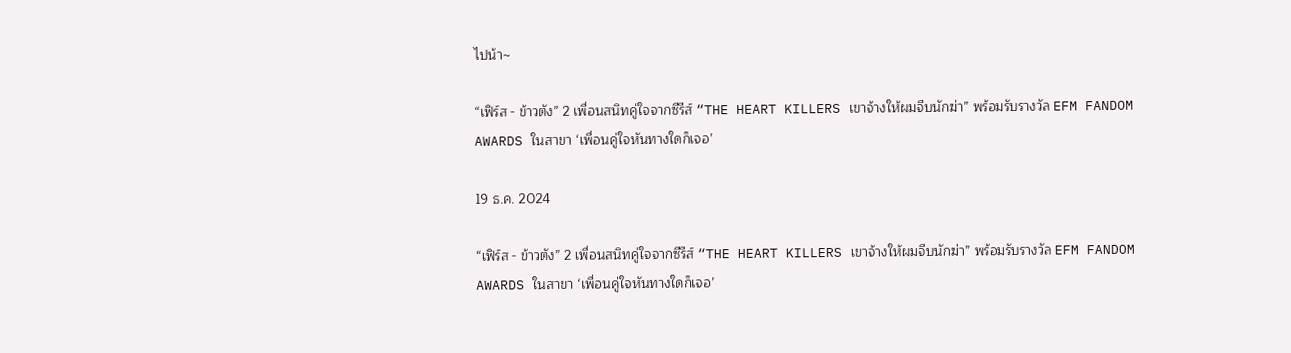ไปน้า~

“เฟิร์ส - ข้าวตัง” 2 เพื่อนสนิทคู่ใจจากซีรีส์ “THE HEART KILLERS เขาจ้างให้ผมจีบนักฆ่า” พร้อมรับรางวัล EFM FANDOM AWARDS ในสาขา ‘เพื่อนคู่ใจหันทางใดก็เจอ’

19 ธ.ค. 2024

“เฟิร์ส - ข้าวตัง” 2 เพื่อนสนิทคู่ใจจากซีรีส์ “THE HEART KILLERS เขาจ้างให้ผมจีบนักฆ่า” พร้อมรับรางวัล EFM FANDOM AWARDS ในสาขา ‘เพื่อนคู่ใจหันทางใดก็เจอ’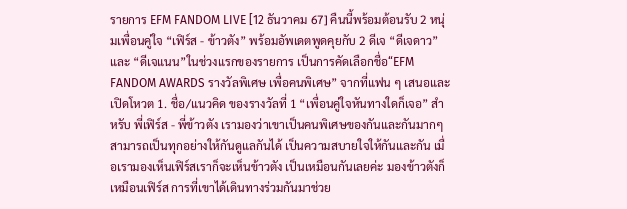รายการ EFM FANDOM LIVE [12 ธันวาคม 67] คืนนี้พร้อมต้อนรับ 2 หนุ่มเพื่อนคู่ใจ “เฟิร์ส - ข้าวตัง” พร้อมอัพเดตพูดคุยกับ 2 ดีเจ “ดีเจดาว” และ “ดีเจแนน”ในช่วงแรกของรายการ เป็นการคัดเลือกชื่อ“EFM FANDOM AWARDS รางวัลพิเศษ เพื่อคนพิเศษ” จากที่แฟน ๆ เสนอและเปิดโหวต 1. ชื่อ/แนวคิด ของรางวัลที่ 1 “เพื่อนคู่ใจหันทางใดก็เจอ” สำหรับ พี่เฟิร์ส - พี่ข้าวตัง เรามองว่าเขาเป็นคนพิเศษของกันและกันมากๆ สามารถเป็นทุกอย่างให้กันดูแลกันได้ เป็นความสบายใจให้กันและกัน เมื่อเรามองเห็นเฟิร์สเราก็จะเห็นข้าวตัง เป็นเหมือนกันเลยค่ะ มองข้าวตังก็เหมือนเฟิร์ส การที่เขาได้เดินทางร่วมกันมาช่วย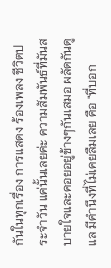กันในทุกเรื่อง การแสดง ร้องเพลง ชีวิตประจำวัน แค่นั้นเลยค่ะ ความสัมพันธ์ที่มันสบายใจและคอยอยู่ข้างๆกันเสมอ ผลัดกันดูแล มีคำนึงที่ไม่เคยลืมเลย คือ "ที่บอก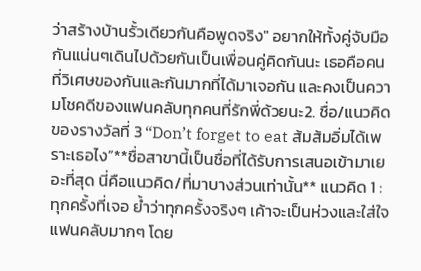ว่าสร้างบ้านรั้วเดียวกันคือพูดจริง" อยากให้ทั้งคู่จับมือกันแน่นๆเดินไปด้วยกันเป็นเพื่อนคู่คิดกันนะ เธอคือคนที่วิเศษของกันและกันมากที่ได้มาเจอกัน และคงเป็นความโชคดีของแฟนคลับทุกคนที่รักพี่ด้วยนะ2. ชื่อ/แนวคิด ของรางวัลที่ 3 “Don’t forget to eat ส้มส้มอิ่มได้เพราะเธอไง”**ชื่อสาขานี้เป็นชื่อที่ได้รับการเสนอเข้ามาเยอะที่สุด นี่คือแนวคิด/ที่มาบางส่วนเท่านั้น** แนวคิด 1 : ทุกครั้งที่เจอ ย้ำว่าทุกครั้งจริงๆ เค้าจะเป็นห่วงและใส่ใจแฟนคลับมากๆ โดย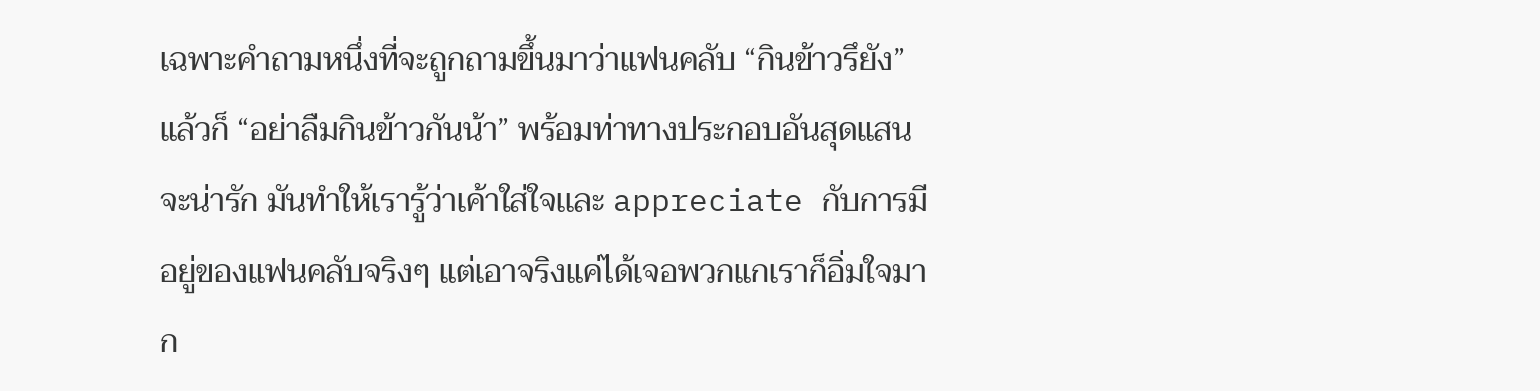เฉพาะคำถามหนึ่งที่จะถูกถามขึ้นมาว่าแฟนคลับ “กินข้าวรึยัง” แล้วก็ “อย่าลืมกินข้าวกันน้า” พร้อมท่าทางประกอบอันสุดแสนจะน่ารัก มันทำให้เรารู้ว่าเค้าใส่ใจเเละ appreciate กับการมีอยู่ของแฟนคลับจริงๆ แต่เอาจริงแค่ได้เจอพวกแกเราก็อิ่มใจมาก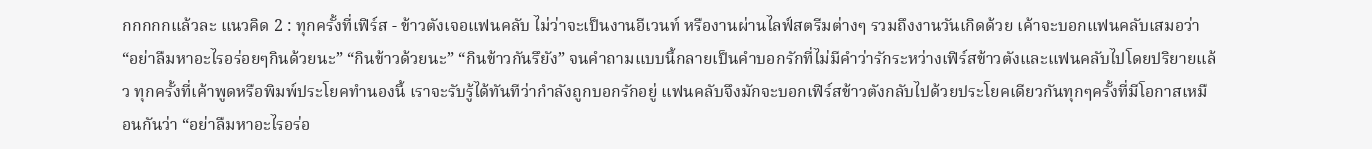กกกกกแล้วละ แนวคิด 2 : ทุกครั้งที่เฟิร์ส - ข้าวตังเจอแฟนคลับ ไม่ว่าจะเป็นงานอีเวนท์ หรืองานผ่านไลฟ์สตรีมต่างๆ รวมถึงงานวันเกิดด้วย เค้าจะบอกแฟนคลับเสมอว่า “อย่าลืมหาอะไรอร่อยๆกินด้วยนะ” “กินข้าวด้วยนะ” “กินข้าวกันรึยัง” จนคำถามแบบนี้กลายเป็นคำบอกรักที่ไม่มีคำว่ารักระหว่างเฟิร์สข้าวตังและแฟนคลับไปโดยปริยายแล้ว ทุกครั้งที่เค้าพูดหรือพิมพ์ประโยคทำนองนี้ เราจะรับรู้ได้ทันทีว่ากำลังถูกบอกรักอยู่ แฟนคลับจึงมักจะบอกเฟิร์สข้าวตังกลับไปด้วยประโยคเดียวกันทุกๆครั้งที่มีโอกาสเหมือนกันว่า “อย่าลืมหาอะไรอร่อ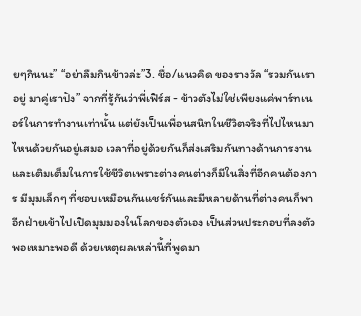ยๆกินนะ” “อย่าลืมกินข้าวล่ะ”3. ชื่อ/แนวคิด ของรางวัล “รวมกันเราอยู่ มาคู่เราปัง” จากที่รู้กันว่าพี่เฟิร์ส - ข้าวตังไม่ใช่เพียงแค่พาร์ทเนอร์ในการทำงานเท่านั้น แต่ยังเป็นเพื่อนสนิทในชีวิตจริงที่ไปไหนมาไหนด้วยกันอยู่เสมอ เวลาที่อยู่ด้วยกันก็ส่งเสริมกันทางด้านการงานและเติมเต็มในการใช้ชีวิตเพราะต่างคนต่างก็มีในสิ่งที่อีกคนต้องการ มีมุมเล็กๆ ที่ชอบเหมือนกันแชร์กันและมีหลายด้านที่ต่างคนก็พาอีกฝ่ายเข้าไปเปิดมุมมองในโลกของตัวเอง เป็นส่วนประกอบที่ลงตัวพอเหมาะพอดี ด้วยเหตุผลเหล่านี้ที่พูดมา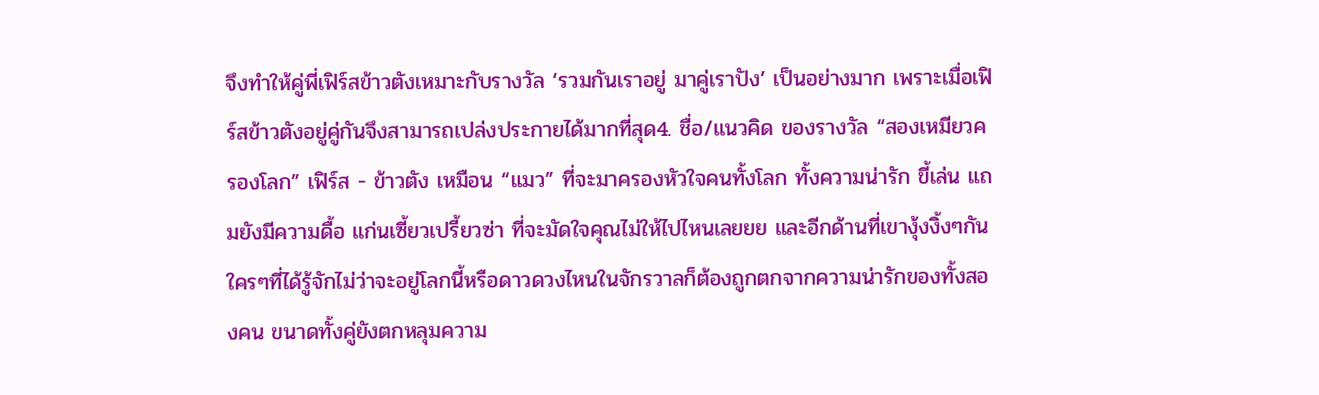จึงทำให้คู่พี่เฟิร์สข้าวตังเหมาะกับรางวัล ‘รวมกันเราอยู่ มาคู่เราปัง’ เป็นอย่างมาก เพราะเมื่อเฟิร์สข้าวตังอยู่คู่กันจึงสามารถเปล่งประกายได้มากที่สุด4. ชื่อ/แนวคิด ของรางวัล “สองเหมียวครองโลก” เฟิร์ส - ข้าวตัง เหมือน “แมว” ที่จะมาครองหัวใจคนทั้งโลก ทั้งความน่ารัก ขี้เล่น แถมยังมีความดื้อ แก่นเซี้ยวเปรี้ยวซ่า ที่จะมัดใจคุณไม่ให้ไปไหนเลยยย และอีกด้านที่เขางุ้งงิ้งๆกัน ใครๆที่ได้รู้จักไม่ว่าจะอยู่โลกนี้หรือดาวดวงไหนในจักรวาลก็ต้องถูกตกจากความน่ารักของทั้งสองคน ขนาดทั้งคู่ยังตกหลุมความ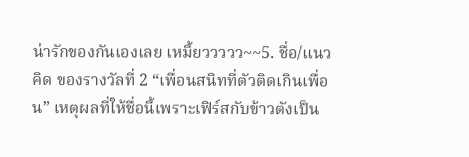น่ารักของกันเองเลย เหมี้ยววววว~~5. ชื่อ/แนวคิด ของรางวัลที่ 2 “เพื่อนสนิทที่ตัวติดเกินเพื่อน” เหตุผลที่ให้ชื่อนี้เพราะเฟิร์สกับข้าวตังเป็น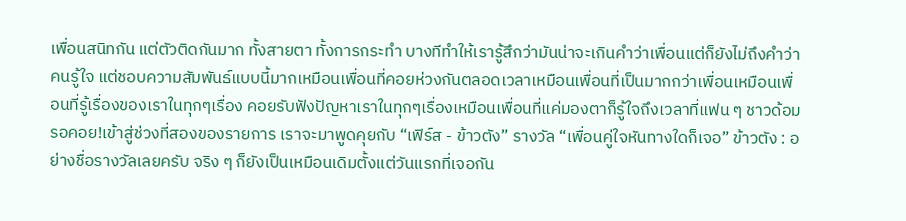เพื่อนสนิทกัน แต่ตัวติดกันมาก ทั้งสายตา ทั้งการกระทำ บางทีทำให้เรารู้สึกว่ามันน่าจะเกินคำว่าเพื่อนแต่ก็ยังไม่ถึงคำว่าคนรู้ใจ แต่ชอบความสัมพันธ์แบบนี้มากเหมือนเพื่อนที่คอยห่วงกันตลอดเวลาเหมือนเพื่อนที่เป็นมากกว่าเพื่อนเหมือนเพื่อนที่รู้เรื่องของเราในทุกๆเรื่อง คอยรับฟังปัญหาเราในทุกๆเรื่องเหมือนเพื่อนที่แค่มองตาก็รู้ใจถึงเวลาที่แฟน ๆ ชาวด้อมรอคอย!เข้าสู่ช่วงที่สองของรายการ เราจะมาพูดคุยกับ “เฟิร์ส - ข้าวตัง” รางวัล “เพื่อนคู่ใจหันทางใดก็เจอ” ข้าวตัง : อย่างชื่อรางวัลเลยครับ จริง ๆ ก็ยังเป็นเหมือนเดิมตั้งแต่วันแรกที่เจอกัน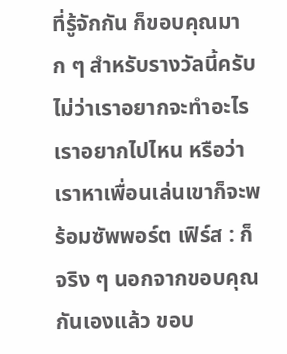ที่รู้จักกัน ก็ขอบคุณมาก ๆ สำหรับรางวัลนี้ครับ ไม่ว่าเราอยากจะทำอะไร เราอยากไปไหน หรือว่าเราหาเพื่อนเล่นเขาก็จะพร้อมซัพพอร์ต เฟิร์ส : ก็จริง ๆ นอกจากขอบคุณกันเองแล้ว ขอบ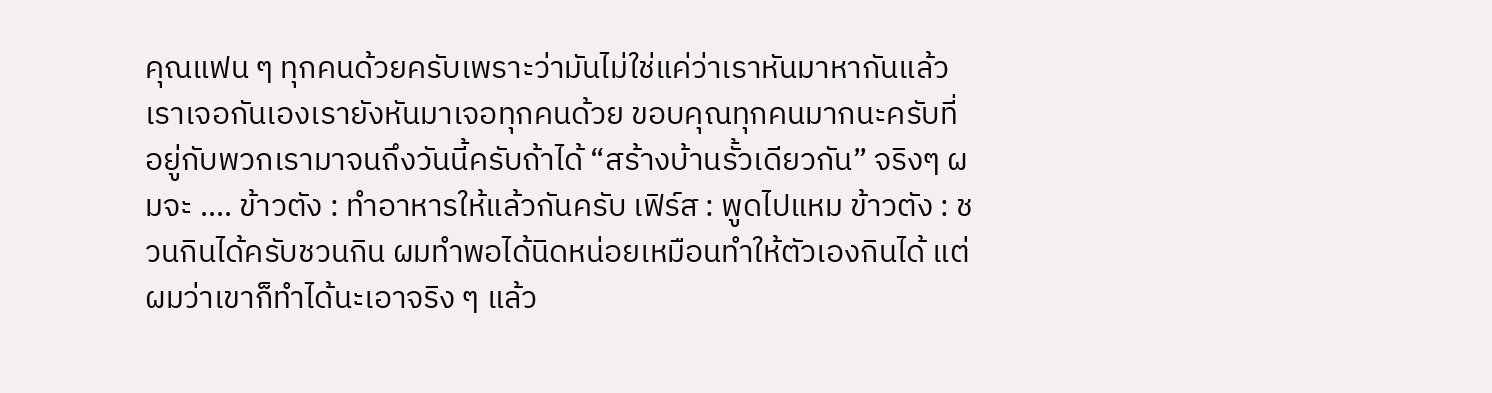คุณแฟน ๆ ทุกคนด้วยครับเพราะว่ามันไม่ใช่แค่ว่าเราหันมาหากันแล้วเราเจอกันเองเรายังหันมาเจอทุกคนด้วย ขอบคุณทุกคนมากนะครับที่อยู่กับพวกเรามาจนถึงวันนี้ครับถ้าได้ “สร้างบ้านรั้วเดียวกัน” จริงๆ ผมจะ .... ข้าวตัง : ทำอาหารให้แล้วกันครับ เฟิร์ส : พูดไปแหม ข้าวตัง : ชวนกินได้ครับชวนกิน ผมทำพอได้นิดหน่อยเหมือนทำให้ตัวเองกินได้ แต่ผมว่าเขาก็ทำได้นะเอาจริง ๆ แล้ว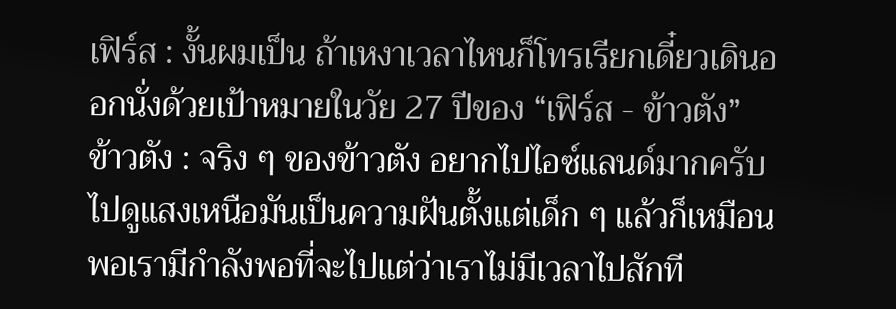เฟิร์ส : งั้นผมเป็น ถ้าเหงาเวลาไหนก็โทรเรียกเดี๋ยวเดินออกนั่งด้วยเป้าหมายในวัย 27 ปีของ “เฟิร์ส - ข้าวตัง” ข้าวตัง : จริง ๆ ของข้าวตัง อยากไปไอซ์แลนด์มากครับ ไปดูแสงเหนือมันเป็นความฝันตั้งแต่เด็ก ๆ แล้วก็เหมือนพอเรามีกำลังพอที่จะไปแต่ว่าเราไม่มีเวลาไปสักที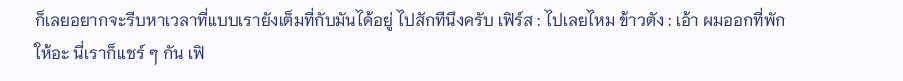ก็เลยอยากจะรีบหาเวลาที่แบบเรายังเต็มที่กับมันได้อยู่ ไปสักทีนึงครับ เฟิร์ส : ไปเลยไหม ข้าวตัง : เอ้า ผมออกที่พักให้อะ นี่เราก็แชร์ ๆ กัน เฟิ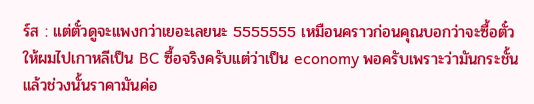ร์ส : แต่ตั๋วดูจะแพงกว่าเยอะเลยนะ 5555555 เหมือนคราวก่อนคุณบอกว่าจะซื้อตั๋วให้ผมไปเกาหลีเป็น BC ซื้อจริงครับแต่ว่าเป็น economy พอครับเพราะว่ามันกระชั้นแล้วช่วงนั้นราคามันค่อ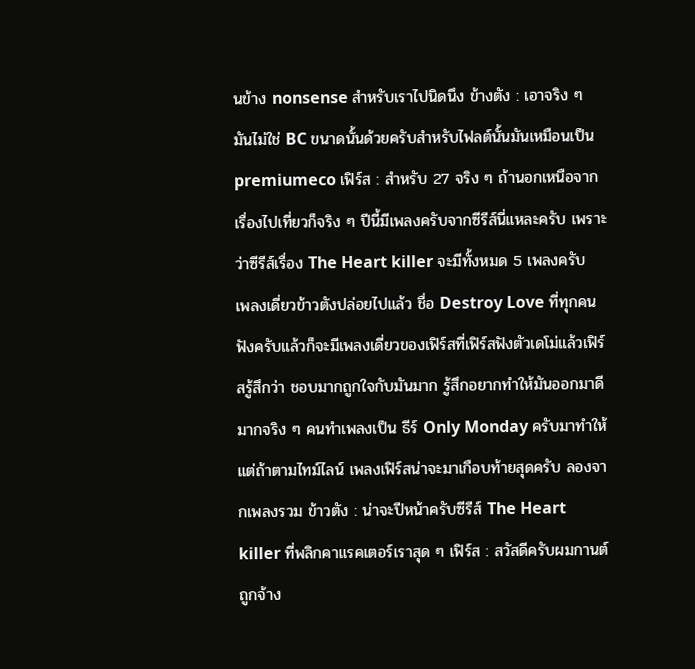นข้าง nonsense สำหรับเราไปนิดนึง ข้างตัง : เอาจริง ๆ มันไม่ใช่ BC ขนาดนั้นด้วยครับสำหรับไฟลต์นั้นมันเหมือนเป็น premiumeco เฟิร์ส : สำหรับ 27 จริง ๆ ถ้านอกเหนือจากเรื่องไปเที่ยวก็จริง ๆ ปีนี้มีเพลงครับจากซีรีส์นี่แหละครับ เพราะว่าซีรีส์เรื่อง The Heart killer จะมีทั้งหมด 5 เพลงครับ เพลงเดี่ยวข้าวตังปล่อยไปแล้ว ชื่อ Destroy Love ที่ทุกคนฟังครับแล้วก็จะมีเพลงเดี่ยวของเฟิร์สที่เฟิร์สฟังตัวเดโม่แล้วเฟิร์สรู้สึกว่า ชอบมากถูกใจกับมันมาก รู้สึกอยากทำให้มันออกมาดีมากจริง ๆ คนทำเพลงเป็น ธีร์ Only Monday ครับมาทำให้ แต่ถ้าตามไทม์ไลน์ เพลงเฟิร์สน่าจะมาเกือบท้ายสุดครับ ลองจากเพลงรวม ข้าวตัง : น่าจะปีหน้าครับซีรีส์ The Heart killer ที่พลิกคาแรคเตอร์เราสุด ๆ เฟิร์ส : สวัสดีครับผมกานต์ถูกจ้าง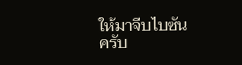ให้มาจีบไบซันครับ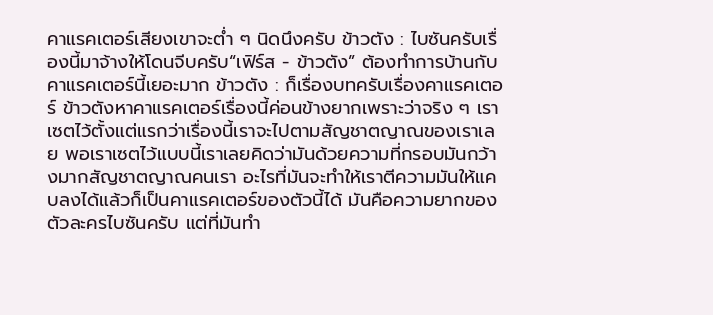คาแรคเตอร์เสียงเขาจะต่ำ ๆ นิดนึงครับ ข้าวตัง : ไบซันครับเรื่องนี้มาจ้างให้โดนจีบครับ“เฟิร์ส - ข้าวตัง” ต้องทำการบ้านกับคาแรคเตอร์นี้เยอะมาก ข้าวตัง : ก็เรื่องบทครับเรื่องคาแรคเตอร์ ข้าวตังหาคาแรคเตอร์เรื่องนี้ค่อนข้างยากเพราะว่าจริง ๆ เราเซตไว้ตั้งแต่แรกว่าเรื่องนี้เราจะไปตามสัญชาตญาณของเราเลย พอเราเซตไว้แบบนี้เราเลยคิดว่ามันด้วยความที่กรอบมันกว้างมากสัญชาตญาณคนเรา อะไรที่มันจะทำให้เราตีความมันให้แคบลงได้แล้วก็เป็นคาแรคเตอร์ของตัวนี้ได้ มันคือความยากของตัวละครไบซันครับ แต่ที่มันทำ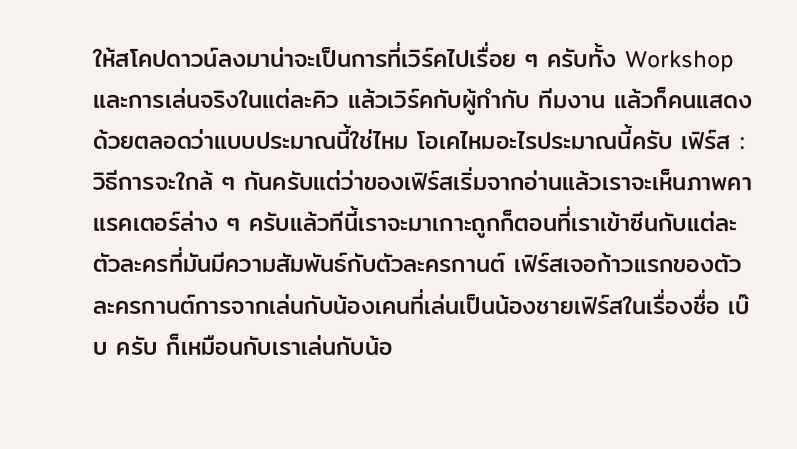ให้สโคปดาวน์ลงมาน่าจะเป็นการที่เวิร์คไปเรื่อย ๆ ครับทั้ง Workshop และการเล่นจริงในแต่ละคิว แล้วเวิร์คกับผู้กำกับ ทีมงาน แล้วก็คนแสดงด้วยตลอดว่าแบบประมาณนี้ใช่ไหม โอเคไหมอะไรประมาณนี้ครับ เฟิร์ส : วิธีการจะใกล้ ๆ กันครับแต่ว่าของเฟิร์สเริ่มจากอ่านแล้วเราจะเห็นภาพคาแรคเตอร์ล่าง ๆ ครับแล้วทีนี้เราจะมาเกาะถูกก็ตอนที่เราเข้าซีนกับแต่ละตัวละครที่มันมีความสัมพันธ์กับตัวละครกานต์ เฟิร์สเจอก้าวแรกของตัวละครกานต์การจากเล่นกับน้องเคนที่เล่นเป็นน้องชายเฟิร์สในเรื่องชื่อ เบ๊บ ครับ ก็เหมือนกับเราเล่นกับน้อ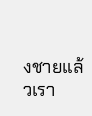งชายแล้วเรา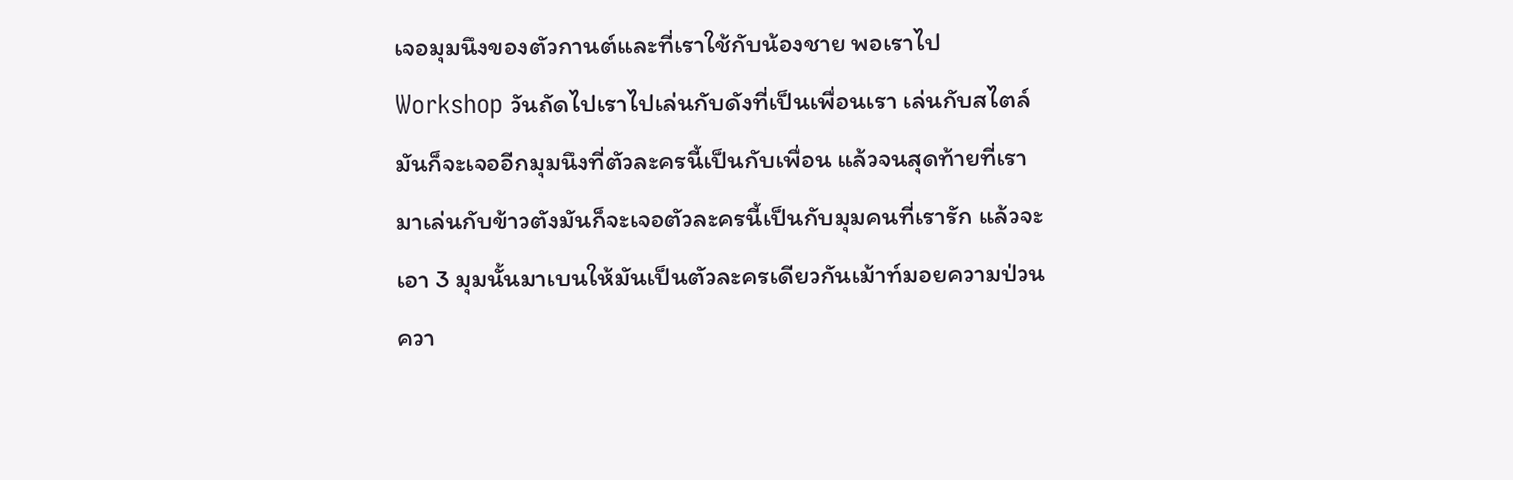เจอมุมนึงของตัวกานต์และที่เราใช้กับน้องชาย พอเราไป Workshop วันถัดไปเราไปเล่นกับดังที่เป็นเพื่อนเรา เล่นกับสไตล์มันก็จะเจออีกมุมนึงที่ตัวละครนี้เป็นกับเพื่อน แล้วจนสุดท้ายที่เรามาเล่นกับข้าวตังมันก็จะเจอตัวละครนี้เป็นกับมุมคนที่เรารัก แล้วจะเอา 3 มุมนั้นมาเบนให้มันเป็นตัวละครเดียวกันเม้าท์มอยความป่วน ควา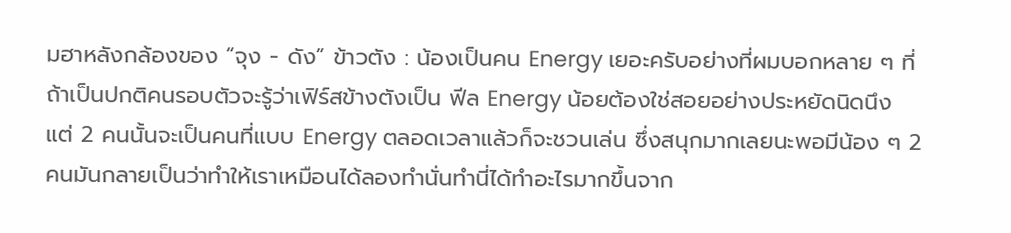มฮาหลังกล้องของ “จุง - ดัง” ข้าวตัง : น้องเป็นคน Energy เยอะครับอย่างที่ผมบอกหลาย ๆ ที่ถ้าเป็นปกติคนรอบตัวจะรู้ว่าเฟิร์สข้างตังเป็น ฟีล Energy น้อยต้องใช่สอยอย่างประหยัดนิดนึง แต่ 2 คนนั้นจะเป็นคนที่แบบ Energy ตลอดเวลาแล้วก็จะชวนเล่น ซึ่งสนุกมากเลยนะพอมีน้อง ๆ 2 คนมันกลายเป็นว่าทำให้เราเหมือนได้ลองทำนั่นทำนี่ได้ทำอะไรมากขึ้นจาก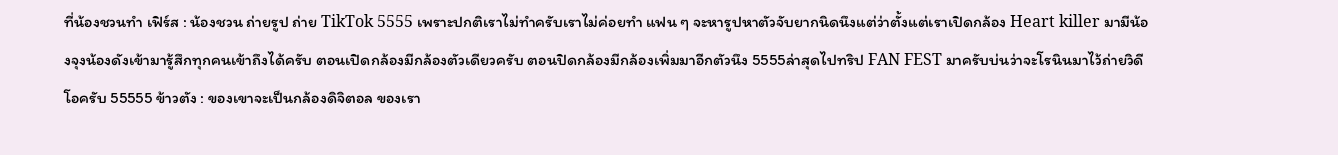ที่น้องชวนทำ เฟิร์ส : น้องชวน ถ่ายรูป ถ่าย TikTok 5555 เพราะปกติเราไม่ทำครับเราไม่ค่อยทำ แฟน ๆ จะหารูปหาตัวจับยากนิดนึงแต่ว่าตั้งแต่เราเปิดกล้อง Heart killer มามีน้องจุงน้องดังเข้ามารู้สึกทุกคนเข้าถึงได้ครับ ตอนเปิดกล้องมีกล้องตัวเดียวครับ ตอนปิดกล้องมีกล้องเพิ่มมาอีกตัวนึง 5555ล่าสุดไปทริป FAN FEST มาครับบ่นว่าจะโรนินมาไว้ถ่ายวิดีโอครับ 55555 ข้าวตัง : ของเขาจะเป็นกล้องดิจิตอล ของเรา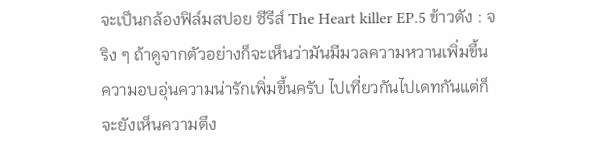จะเป็นกล้องฟิล์มสปอย ซีรีส์ The Heart killer EP.5 ข้าวตัง : จริง ๆ ถ้าดูจากตัวอย่างก็จะเห็นว่ามันมีมวลความหวานเพิ่มขึ้น ความอบอุ่นความน่ารักเพิ่มขึ้นครับ ไปเที่ยวกันไปเดทกันแต่ก็จะยังเห็นความตึง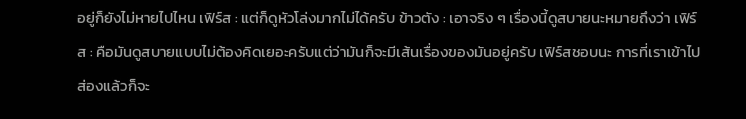อยู่ก็ยังไม่หายไปไหน เฟิร์ส : แต่ก็ดูหัวโล่งมากไม่ได้ครับ ข้าวตัง : เอาจริง ๆ เรื่องนี้ดูสบายนะหมายถึงว่า เฟิร์ส : คือมันดูสบายแบบไม่ต้องคิดเยอะครับแต่ว่ามันก็จะมีเส้นเรื่องของมันอยู่ครับ เฟิร์สชอบนะ การที่เราเข้าไปส่องแล้วก็จะ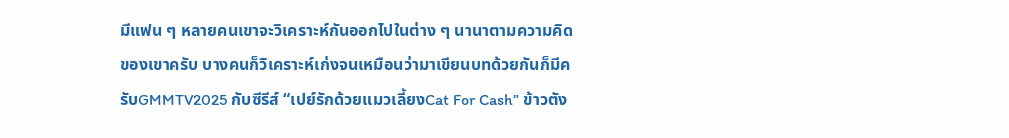มีแฟน ๆ หลายคนเขาจะวิเคราะห์กันออกไปในต่าง ๆ นานาตามความคิดของเขาครับ บางคนก็วิเคราะห์เก่งจนเหมือนว่ามาเขียนบทด้วยกันก็มีครับGMMTV2025 กับซีรีส์ “เปย์รักด้วยแมวเลี้ยงCat For Cash” ข้าวตัง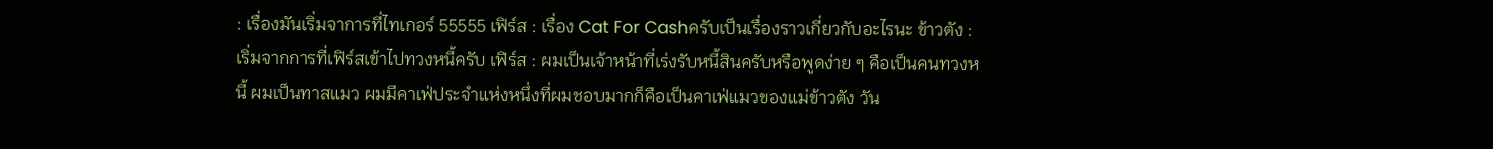: เรื่องมันเริ่มจาการที่ไทเกอร์ 55555 เฟิร์ส : เรื่อง Cat For Cashครับเป็นเรื่องราวเกี่ยวกับอะไรนะ ข้าวตัง : เริ่มจากการที่เฟิร์สเข้าไปทวงหนี้ครับ เฟิร์ส : ผมเป็นเจ้าหน้าที่เร่งรับหนี้สินครับหรือพูดง่าย ๆ คือเป็นคนทวงหนี้ ผมเป็นทาสแมว ผมมีคาเฟ่ประจำแห่งหนึ่งที่ผมชอบมากก็คือเป็นคาเฟ่แมวของแม่ข้าวตัง วัน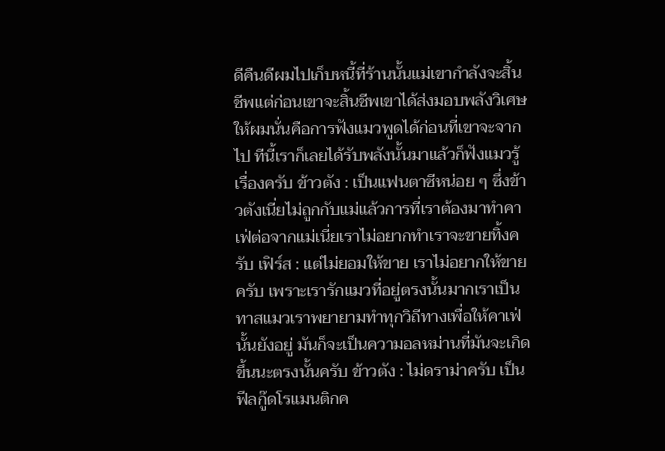ดีคืนดีผมไปเก็บหนี้ที่ร้านนั้นแม่เขากำลังจะสิ้นชีพแต่ก่อนเขาจะสิ้นชีพเขาได้ส่งมอบพลังวิเศษให้ผมนั่นคือการฟังแมวพูดได้ก่อนที่เขาจะจากไป ทีนี้เราก็เลยได้รับพลังนั้นมาแล้วก็ฟังแมวรู้เรื่องครับ ข้าวตัง : เป็นแฟนตาซีหน่อย ๆ ซึ่งข้าวตังเนี่ยไม่ถูกกับแม่แล้วการที่เราต้องมาทำคาเฟ่ต่อจากแม่เนี่ยเราไม่อยากทำเราจะขายทิ้งครับ เฟิร์ส : แต่ไม่ยอมให้ขาย เราไม่อยากให้ขายครับ เพราะเรารักแมวที่อยู่ตรงนั้นมากเราเป็นทาสแมวเราพยายามทำทุกวิถีทางเพื่อให้คาเฟ่นั้นยังอยู่ มันก็จะเป็นความอลหม่านที่มันจะเกิดขึ้นนะตรงนั้นครับ ข้าวตัง : ไม่ดราม่าครับ เป็นฟีลกู๊ดโรแมนติกค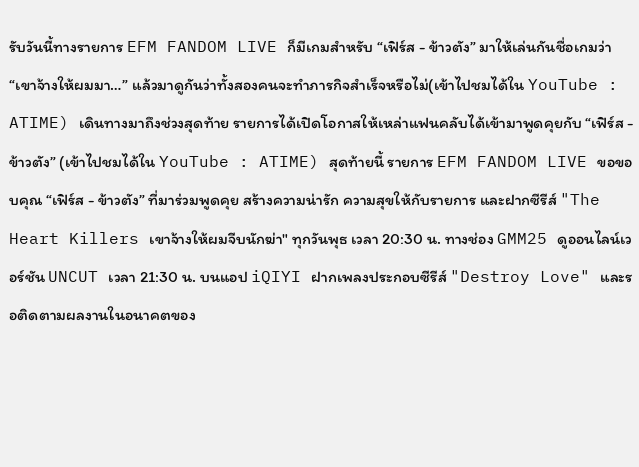รับวันนี้ทางรายการ EFM FANDOM LIVE ก็มีเกมสำหรับ “เฟิร์ส - ข้าวตัง” มาให้เล่นกันชื่อเกมว่า “เขาจ้างให้ผมมา…” แล้วมาดูกันว่าทั้งสองคนจะทำภารกิจสำเร็จหรือไม่(เข้าไปชมได้ใน YouTube : ATIME) เดินทางมาถึงช่วงสุดท้าย รายการได้เปิดโอกาสให้เหล่าแฟนคลับได้เข้ามาพูดคุยกับ “เฟิร์ส - ข้าวตัง” (เข้าไปชมได้ใน YouTube : ATIME) สุดท้ายนี้ รายการ EFM FANDOM LIVE ขอขอบคุณ “เฟิร์ส - ข้าวตัง” ที่มาร่วมพูดคุย สร้างความน่ารัก ความสุขให้กับรายการ และฝากซีรีส์ "The Heart Killers เขาจ้างให้ผมจีบนักฆ่า" ทุกวันพุธ เวลา 20:30 น. ทางช่อง GMM25 ดูออนไลน์เวอร์ชัน UNCUT เวลา 21:30 น. บนแอป iQIYI ฝากเพลงประกอบซีรีส์ "Destroy Love" และรอติดตามผลงานในอนาคตของ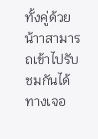ทั้งคู่ด้วยน้าาสามารถเข้าไปรับชมกันได้ทางเจอ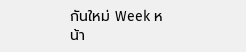กันใหม่ Week หน้า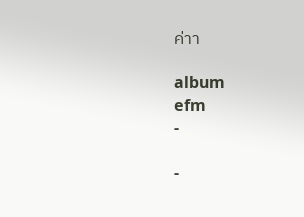ค่าา

album
efm
-

-